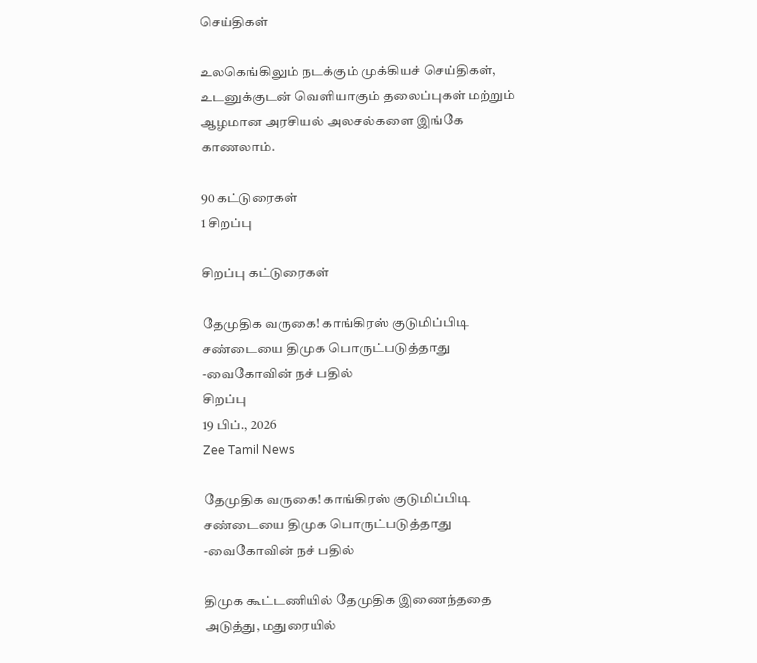செய்திகள்

உலகெங்கிலும் நடக்கும் முக்கியச் செய்திகள், உடனுக்குடன் வெளியாகும் தலைப்புகள் மற்றும் ஆழமான அரசியல் அலசல்களை இங்கே காணலாம்.

90 கட்டுரைகள்
1 சிறப்பு

சிறப்பு கட்டுரைகள்

தேமுதிக வருகை! காங்கிரஸ் குடுமிப்பிடி சண்டையை திமுக பொருட்படுத்தாது -வைகோவின் நச் பதில்
சிறப்பு
19 பிப்., 2026
Zee Tamil News

தேமுதிக வருகை! காங்கிரஸ் குடுமிப்பிடி சண்டையை திமுக பொருட்படுத்தாது -வைகோவின் நச் பதில்

திமுக கூட்டணியில் தேமுதிக இணைந்ததை அடுத்து, மதுரையில்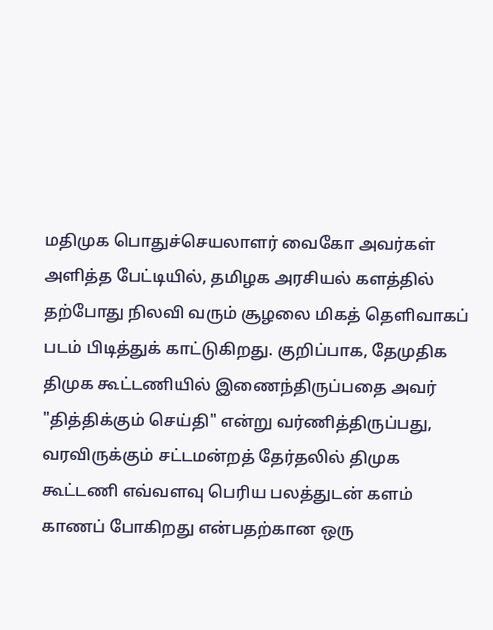மதிமுக பொதுச்செயலாளர் வைகோ அவர்கள் அளித்த பேட்டியில், தமிழக அரசியல் களத்தில் தற்போது நிலவி வரும் சூழலை மிகத் தெளிவாகப் படம் பிடித்துக் காட்டுகிறது. குறிப்பாக, தேமுதிக திமுக கூட்டணியில் இணைந்திருப்பதை அவர் "தித்திக்கும் செய்தி" என்று வர்ணித்திருப்பது, வரவிருக்கும் சட்டமன்றத் தேர்தலில் திமுக கூட்டணி எவ்வளவு பெரிய பலத்துடன் களம் காணப் போகிறது என்பதற்கான ஒரு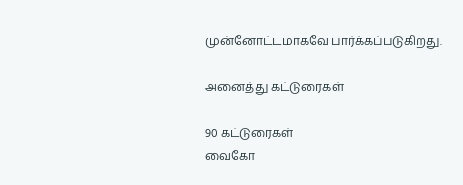முன்னோட்டமாகவே பார்க்கப்படுகிறது.

அனைத்து கட்டுரைகள்

90 கட்டுரைகள்
வைகோ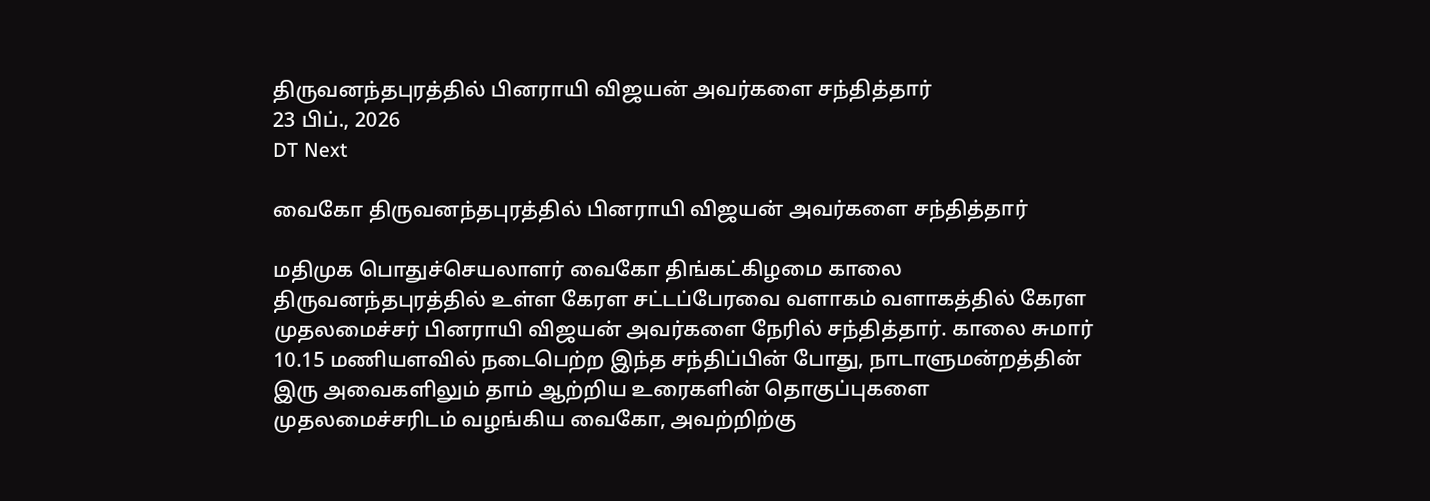திருவனந்தபுரத்தில் பினராயி விஜயன் அவர்களை சந்தித்தார்
23 பிப்., 2026
DT Next

வைகோ திருவனந்தபுரத்தில் பினராயி விஜயன் அவர்களை சந்தித்தார்

மதிமுக பொதுச்செயலாளர் வைகோ திங்கட்கிழமை காலை திருவனந்தபுரத்தில் உள்ள கேரள சட்டப்பேரவை வளாகம் வளாகத்தில் கேரள முதலமைச்சர் பினராயி விஜயன் அவர்களை நேரில் சந்தித்தார். காலை சுமார் 10.15 மணியளவில் நடைபெற்ற இந்த சந்திப்பின் போது, நாடாளுமன்றத்தின் இரு அவைகளிலும் தாம் ஆற்றிய உரைகளின் தொகுப்புகளை முதலமைச்சரிடம் வழங்கிய வைகோ, அவற்றிற்கு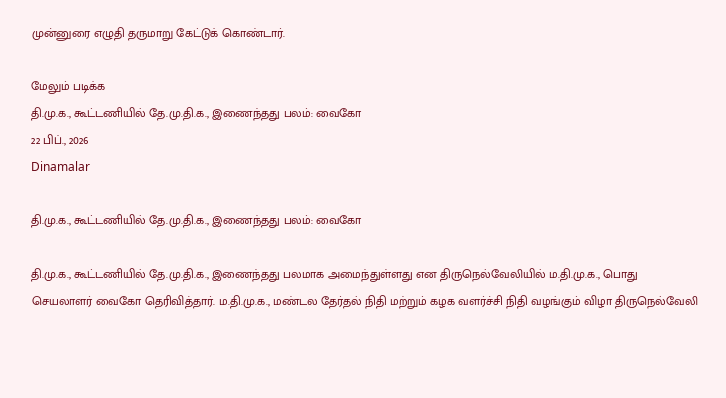முன்னுரை எழுதி தருமாறு கேட்டுக் கொண்டார்.

மேலும் படிக்க
தி.மு.க., கூட்டணியில் தே.மு.தி.க., இணைந்தது பலம்: வைகோ
22 பிப்., 2026
Dinamalar

தி.மு.க., கூட்டணியில் தே.மு.தி.க., இணைந்தது பலம்: வைகோ

தி.மு.க., கூட்டணியில் தே.மு.தி.க., இணைந்தது பலமாக அமைந்துள்ளது என திருநெல்வேலியில் ம.தி.மு.க., பொது செயலாளர் வைகோ தெரிவித்தார். ம.தி.மு.க., மண்டல தேர்தல் நிதி மற்றும் கழக வளர்ச்சி நிதி வழங்கும் விழா திருநெல்வேலி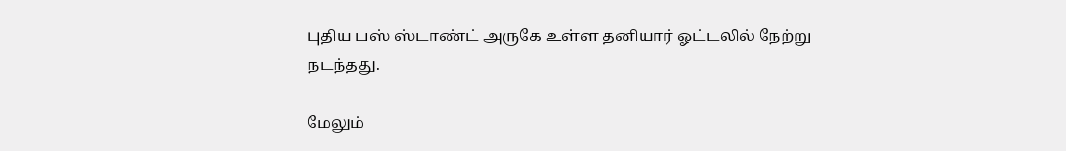புதிய பஸ் ஸ்டாண்ட் அருகே உள்ள தனியார் ஓட்டலில் நேற்று நடந்தது.

மேலும்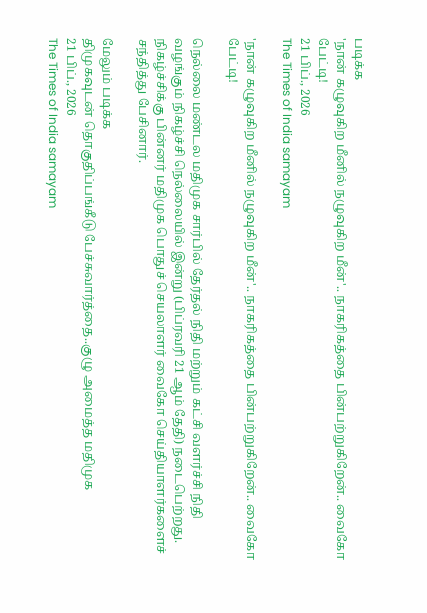படிக்க
'நான் கழுவுகிற மீனில் நழுவுகிற மீன்'.. நாகரிகத்தை பின்பற்றுகிறேன்.. வைகோ பேட்டி!
21 பிப்., 2026
The Times of India samayam

'நான் கழுவுகிற மீனில் நழுவுகிற மீன்'.. நாகரிகத்தை பின்பற்றுகிறேன்.. வைகோ பேட்டி!

நெல்லை மண்டல மதிமுக சார்பில் தேர்தல் நிதி மற்றும் கட்சி வளர்ச்சி நிதி வழங்கும் நிகழ்ச்சி நெல்லையில் இன்று (பிப்ரவரி 21 ஆம் தேதி) நடைபெற்றது. நிகழ்ச்சிக்கு பின்னர் மதிமுக பொதுச் செயலாளர் வைகோ செய்தியாளர்களைச் சந்தித்து பேசினார்.

மேலும் படிக்க
திமுகவுடன் தொகுதிப்பங்கீடு பேச்சுவார்த்தை..குழு அமைத்த மதிமுக
21 பிப்., 2026
The Times of India samayam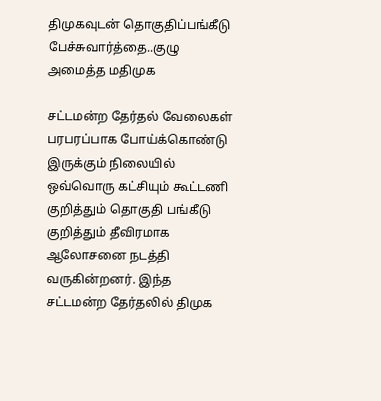திமுகவுடன் தொகுதிப்பங்கீடு பேச்சுவார்த்தை..குழு அமைத்த மதிமுக

சட்டமன்ற தேர்தல் வேலைகள் பரபரப்பாக போய்க்கொண்டு இருக்கும் நிலையில் ஒவ்வொரு கட்சியும் கூட்டணி குறித்தும் தொகுதி பங்கீடு குறித்தும் தீவிரமாக ஆலோசனை நடத்தி வருகின்றனர். இந்த சட்டமன்ற தேர்தலில் திமுக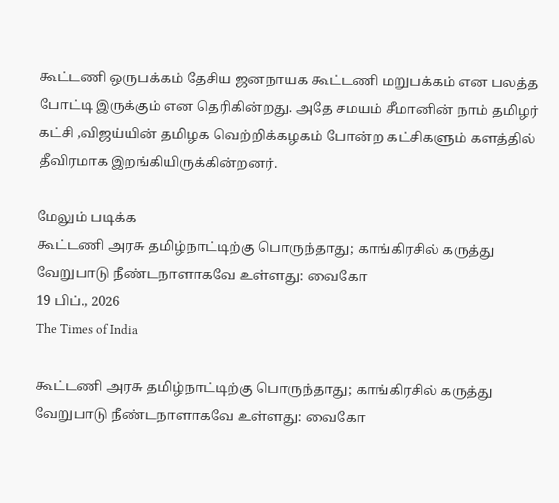கூட்டணி ஒருபக்கம் தேசிய ஜனநாயக கூட்டணி மறுபக்கம் என பலத்த போட்டி இருக்கும் என தெரிகின்றது. அதே சமயம் சீமானின் நாம் தமிழர் கட்சி ,விஜய்யின் தமிழக வெற்றிக்கழகம் போன்ற கட்சிகளும் களத்தில் தீவிரமாக இறங்கியிருக்கின்றனர்.

மேலும் படிக்க
கூட்டணி அரசு தமிழ்நாட்டிற்கு பொருந்தாது; காங்கிரசில் கருத்து வேறுபாடு நீண்டநாளாகவே உள்ளது: வைகோ
19 பிப்., 2026
The Times of India

கூட்டணி அரசு தமிழ்நாட்டிற்கு பொருந்தாது; காங்கிரசில் கருத்து வேறுபாடு நீண்டநாளாகவே உள்ளது: வைகோ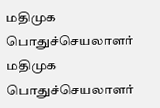மதிமுக பொதுச்செயலாளர் மதிமுக பொதுச்செயலாளர்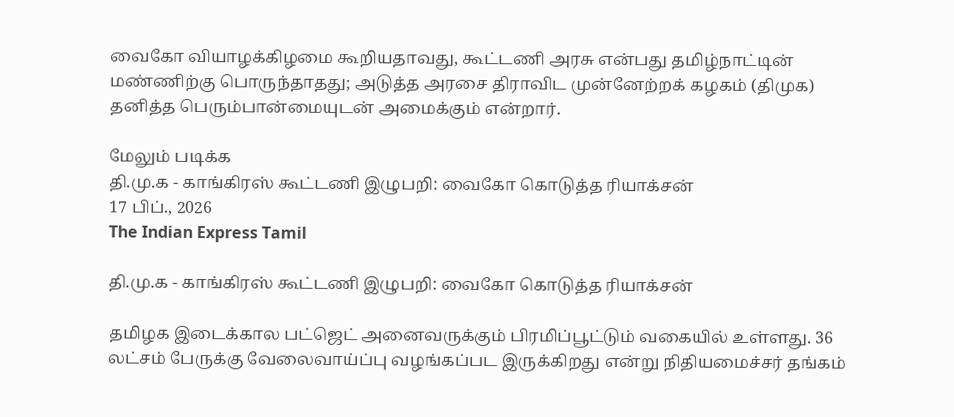வைகோ வியாழக்கிழமை கூறியதாவது, கூட்டணி அரசு என்பது தமிழ்நாட்டின் மண்ணிற்கு பொருந்தாதது; அடுத்த அரசை திராவிட முன்னேற்றக் கழகம் (திமுக) தனித்த பெரும்பான்மையுடன் அமைக்கும் என்றார்.

மேலும் படிக்க
தி.மு.க - காங்கிரஸ் கூட்டணி இழுபறி: வைகோ கொடுத்த ரியாக்சன்
17 பிப்., 2026
The Indian Express Tamil

தி.மு.க - காங்கிரஸ் கூட்டணி இழுபறி: வைகோ கொடுத்த ரியாக்சன்

தமிழக இடைக்கால பட்ஜெட் அனைவருக்கும் பிரமிப்பூட்டும் வகையில் உள்ளது. 36 லட்சம் பேருக்கு வேலைவாய்ப்பு வழங்கப்பட இருக்கிறது என்று நிதியமைச்சர் தங்கம்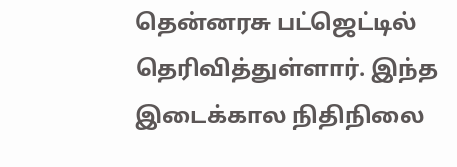தென்னரசு பட்ஜெட்டில் தெரிவித்துள்ளார். இந்த இடைக்கால நிதிநிலை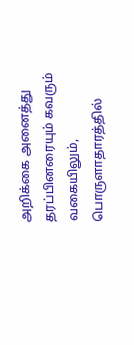அறிக்கை அனைத்து தரப்பினரையும் கவரும் வகையிலும், பொருளாதாரத்தில்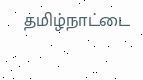தமிழ்நாட்டை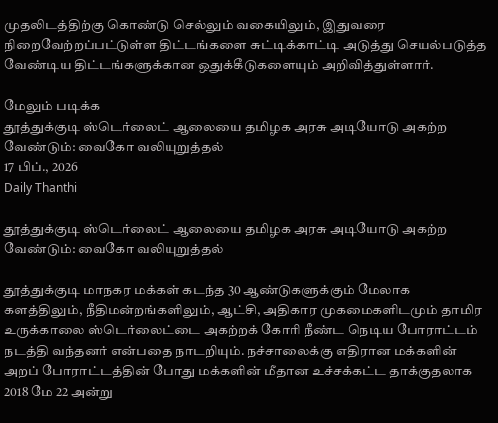முதலிடத்திற்கு கொண்டு செல்லும் வகையிலும், இதுவரை நிறைவேற்றப்பட்டுள்ள திட்டங்களை சுட்டிக்காட்டி அடுத்து செயல்படுத்த வேண்டிய திட்டங்களுக்கான ஒதுக்கீடுகளையும் அறிவித்துள்ளார்.

மேலும் படிக்க
தூத்துக்குடி ஸ்டெர்லைட் ஆலையை தமிழக அரசு அடியோடு அகற்ற வேண்டும்: வைகோ வலியுறுத்தல்
17 பிப்., 2026
Daily Thanthi

தூத்துக்குடி ஸ்டெர்லைட் ஆலையை தமிழக அரசு அடியோடு அகற்ற வேண்டும்: வைகோ வலியுறுத்தல்

தூத்துக்குடி மாநகர மக்கள் கடந்த 30 ஆண்டுகளுக்கும் மேலாக களத்திலும், நீதிமன்றங்களிலும், ஆட்சி, அதிகார முகமைகளிடமும் தாமிர உருக்காலை ஸ்டெர்லைட்டை அகற்றக் கோரி நீண்ட நெடிய போராட்டம் நடத்தி வந்தனர் என்பதை நாடறியும். நச்சாலைக்கு எதிரான மக்களின் அறப் போராட்டத்தின் போது மக்களின் மீதான உச்சக்கட்ட தாக்குதலாக 2018 மே 22 அன்று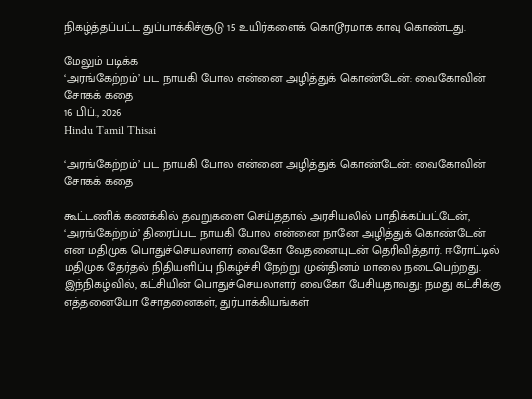நிகழ்த்தப்பட்ட துப்பாக்கிச்சூடு 15 உயிர்களைக் கொடூரமாக காவு கொண்டது.

மேலும் படிக்க
‘அரங்கேற்றம்’ பட நாயகி போல என்னை அழித்துக் கொண்டேன்: வைகோவின் சோகக் கதை
16 பிப்., 2026
Hindu Tamil Thisai

‘அரங்கேற்றம்’ பட நாயகி போல என்னை அழித்துக் கொண்டேன்: வைகோவின் சோகக் கதை

கூட்டணிக் கணக்கில் தவறுகளை செய்ததால் அரசியலில் பாதிக்கப்பட்டேன், ‘அரங்கேற்றம்’ திரைப்பட நாயகி போல என்னை நானே அழித்துக் கொண்டேன் என மதிமுக பொதுச்செயலாளர் வைகோ வேதனையுடன் தெரிவித்தார். ஈரோட்டில் மதிமுக தேர்தல் நிதியளிப்பு நிகழ்ச்சி நேற்று முன்தினம் மாலை நடைபெற்றது. இந்நிகழ்வில், கட்சியின் பொதுச்செயலாளர் வைகோ பேசியதாவது: நமது கட்சிக்கு எத்தனையோ சோதனைகள், துர்பாக்கியங்கள்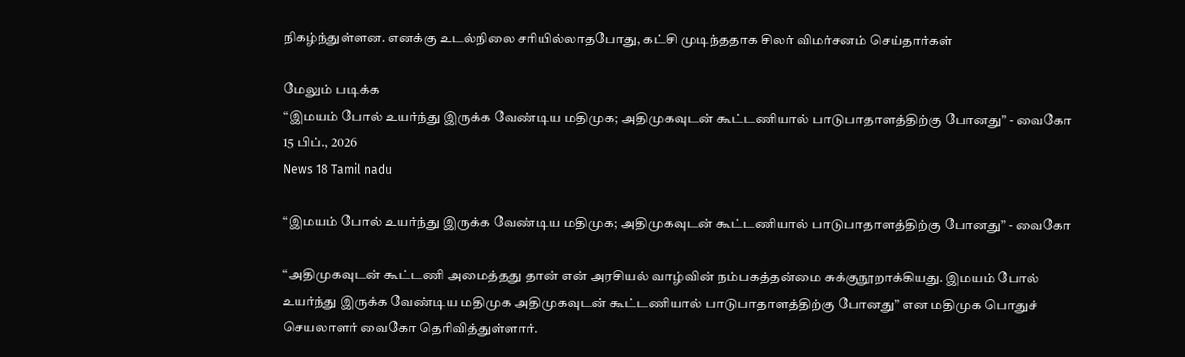நிகழ்ந்துள்ளன. எனக்கு உடல்நிலை சரியில்லாதபோது, கட்சி முடிந்ததாக சிலர் விமர்சனம் செய்தார்கள்

மேலும் படிக்க
“இமயம் போல் உயர்ந்து இருக்க வேண்டிய மதிமுக; அதிமுகவுடன் கூட்டணியால் பாடுபாதாளத்திற்கு போனது” - வைகோ
15 பிப்., 2026
News 18 Tamil nadu

“இமயம் போல் உயர்ந்து இருக்க வேண்டிய மதிமுக; அதிமுகவுடன் கூட்டணியால் பாடுபாதாளத்திற்கு போனது” - வைகோ

“அதிமுகவுடன் கூட்டணி அமைத்தது தான் என் அரசியல் வாழ்வின் நம்பகத்தன்மை சுக்குநூறாக்கியது. இமயம் போல் உயர்ந்து இருக்க வேண்டிய மதிமுக அதிமுகவுடன் கூட்டணியால் பாடுபாதாளத்திற்கு போனது” என மதிமுக பொதுச் செயலாளர் வைகோ தெரிவித்துள்ளார்.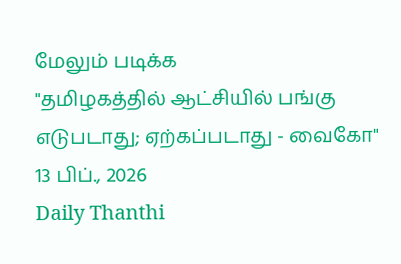மேலும் படிக்க
"தமிழகத்தில் ஆட்சியில் பங்கு எடுபடாது; ஏற்கப்படாது - வைகோ"
13 பிப்., 2026
Daily Thanthi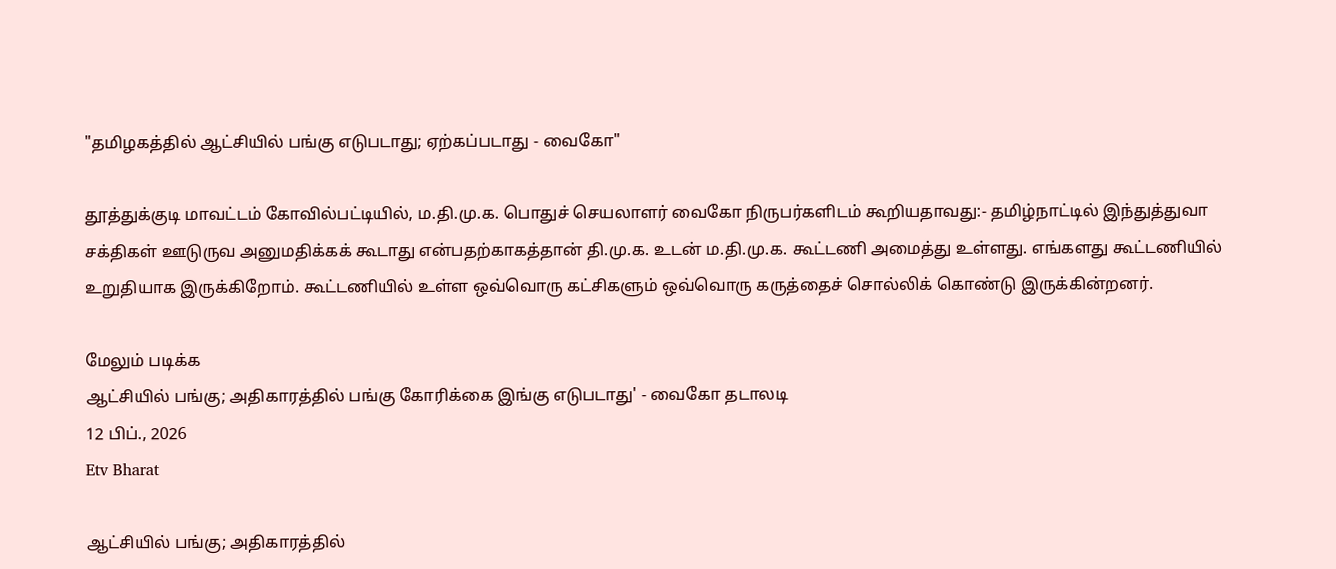"தமிழகத்தில் ஆட்சியில் பங்கு எடுபடாது; ஏற்கப்படாது - வைகோ"

தூத்துக்குடி மாவட்டம் கோவில்பட்டியில், ம.தி.மு.க. பொதுச் செயலாளர் வைகோ நிருபர்களிடம் கூறியதாவது:- தமிழ்நாட்டில் இந்துத்துவா சக்திகள் ஊடுருவ அனுமதிக்கக் கூடாது என்பதற்காகத்தான் தி.மு.க. உடன் ம.தி.மு.க. கூட்டணி அமைத்து உள்ளது. எங்களது கூட்டணியில் உறுதியாக இருக்கிறோம். கூட்டணியில் உள்ள ஒவ்வொரு கட்சிகளும் ஒவ்வொரு கருத்தைச் சொல்லிக் கொண்டு இருக்கின்றனர்.

மேலும் படிக்க
ஆட்சியில் பங்கு; அதிகாரத்தில் பங்கு கோரிக்கை இங்கு எடுபடாது' - வைகோ தடாலடி
12 பிப்., 2026
Etv Bharat

ஆட்சியில் பங்கு; அதிகாரத்தில்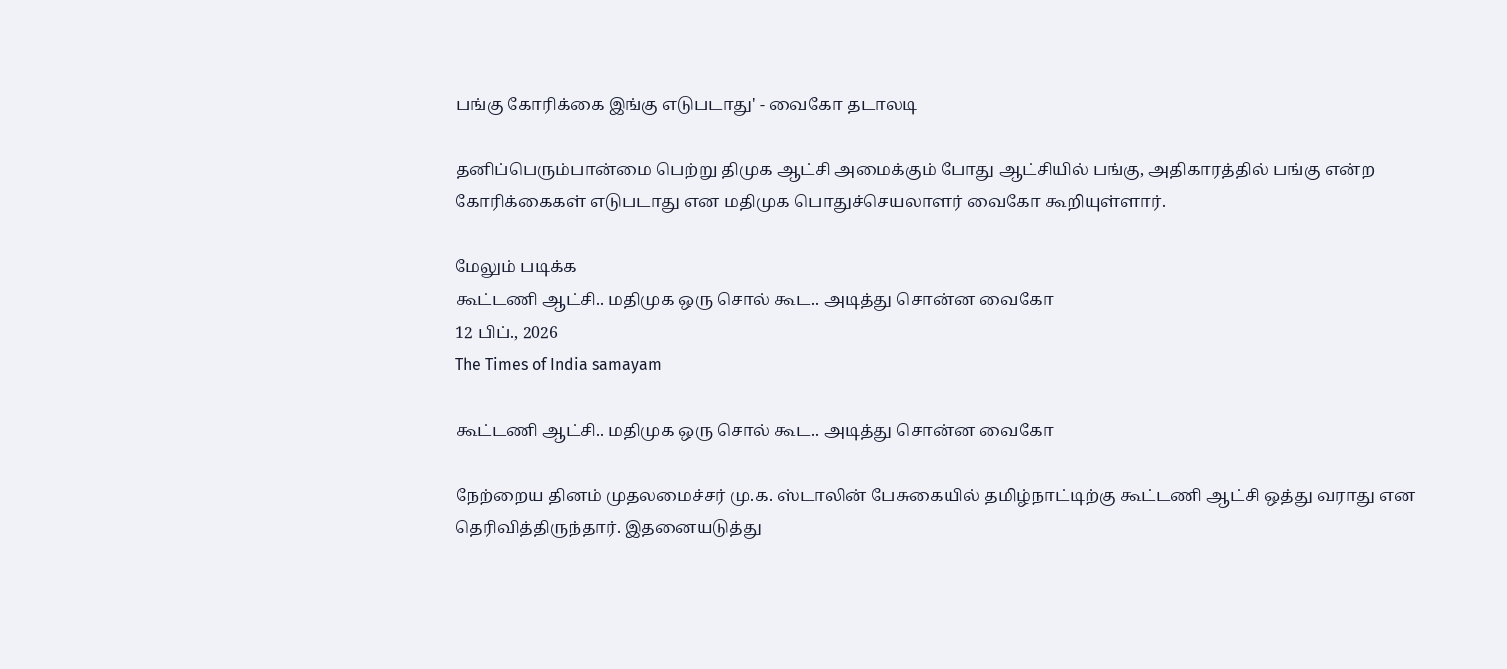பங்கு கோரிக்கை இங்கு எடுபடாது' - வைகோ தடாலடி

தனிப்பெரும்பான்மை பெற்று திமுக ஆட்சி அமைக்கும் போது ஆட்சியில் பங்கு, அதிகாரத்தில் பங்கு என்ற கோரிக்கைகள் எடுபடாது என மதிமுக பொதுச்செயலாளர் வைகோ கூறியுள்ளார்.

மேலும் படிக்க
கூட்டணி ஆட்சி.. மதிமுக ஒரு சொல் கூட.. அடித்து சொன்ன வைகோ
12 பிப்., 2026
The Times of India samayam

கூட்டணி ஆட்சி.. மதிமுக ஒரு சொல் கூட.. அடித்து சொன்ன வைகோ

நேற்றைய தினம் முதலமைச்சர் மு.க. ஸ்டாலின் பேசுகையில் தமிழ்நாட்டிற்கு கூட்டணி ஆட்சி ஒத்து வராது என தெரிவித்திருந்தார். இதனையடுத்து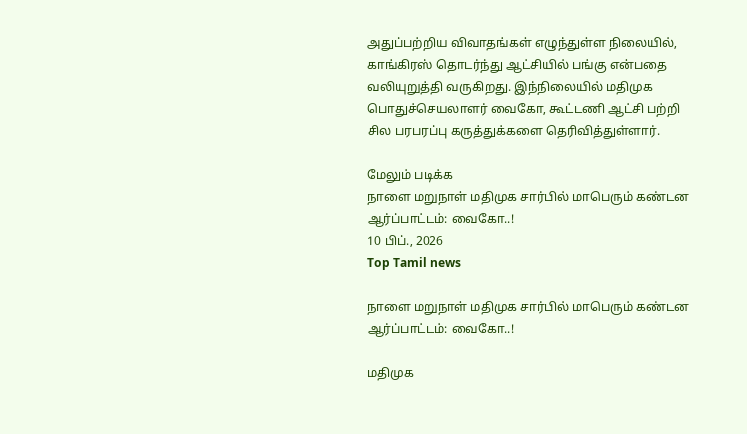அதுப்பற்றிய விவாதங்கள் எழுந்துள்ள நிலையில், காங்கிரஸ் தொடர்ந்து ஆட்சியில் பங்கு என்பதை வலியுறுத்தி வருகிறது. இந்நிலையில் மதிமுக பொதுச்செயலாளர் வைகோ, கூட்டணி ஆட்சி பற்றி சில பரபரப்பு கருத்துக்களை தெரிவித்துள்ளார்.

மேலும் படிக்க
நாளை மறுநாள் மதிமுக சார்பில் மாபெரும் கண்டன ஆர்ப்பாட்டம்: வைகோ..!
10 பிப்., 2026
Top Tamil news

நாளை மறுநாள் மதிமுக சார்பில் மாபெரும் கண்டன ஆர்ப்பாட்டம்: வைகோ..!

மதிமுக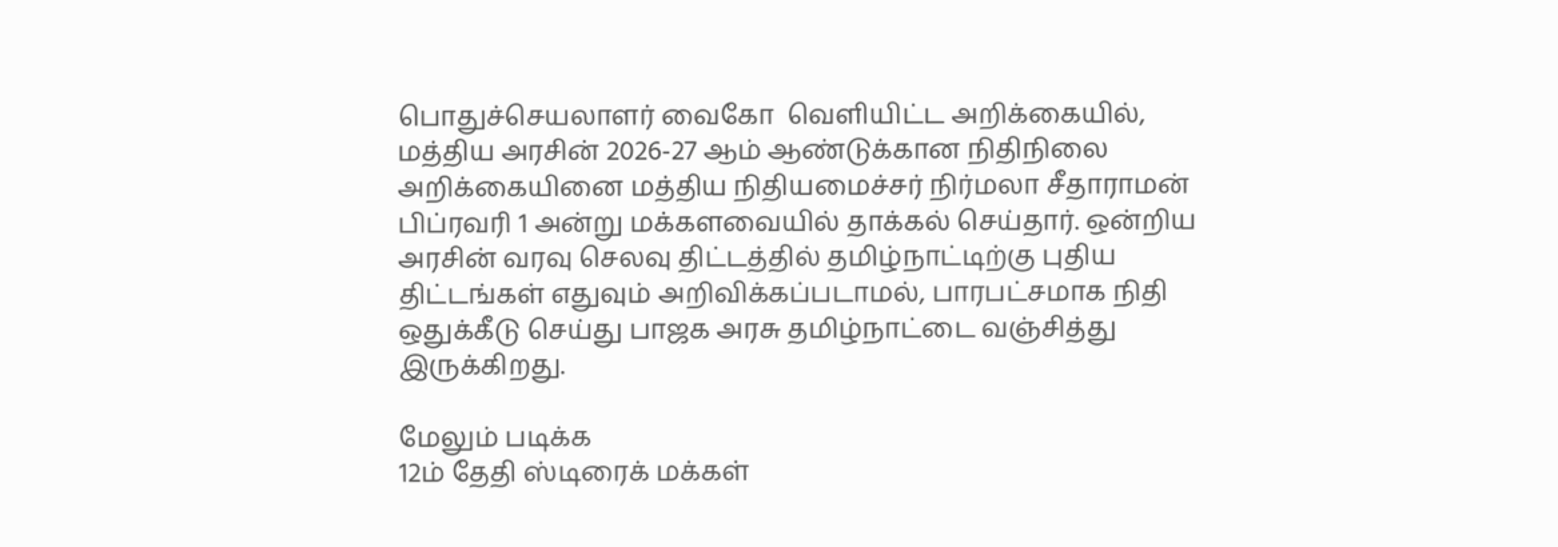பொதுச்செயலாளர் வைகோ  வெளியிட்ட அறிக்கையில், மத்திய அரசின் 2026-27 ஆம் ஆண்டுக்கான நிதிநிலை அறிக்கையினை மத்திய நிதியமைச்சர் நிர்மலா சீதாராமன் பிப்ரவரி 1 அன்று மக்களவையில் தாக்கல் செய்தார். ஒன்றிய அரசின் வரவு செலவு திட்டத்தில் தமிழ்நாட்டிற்கு புதிய திட்டங்கள் எதுவும் அறிவிக்கப்படாமல், பாரபட்சமாக நிதி ஒதுக்கீடு செய்து பாஜக அரசு தமிழ்நாட்டை வஞ்சித்து இருக்கிறது.

மேலும் படிக்க
12ம் தேதி ஸ்டிரைக் மக்கள்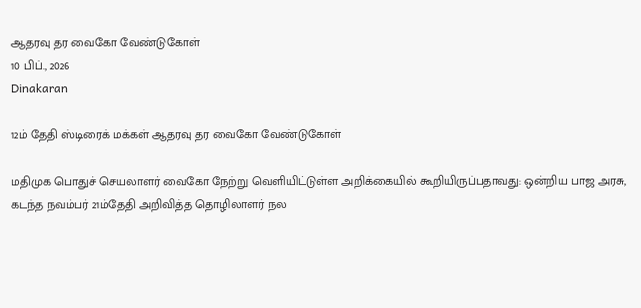ஆதரவு தர வைகோ வேண்டுகோள்
10 பிப்., 2026
Dinakaran

12ம் தேதி ஸ்டிரைக் மக்கள் ஆதரவு தர வைகோ வேண்டுகோள்

மதிமுக பொதுச் செயலாளர் வைகோ நேற்று வெளியிட்டுள்ள அறிக்கையில் கூறியிருப்பதாவது: ஒன்றிய பாஜ அரசு, கடந்த நவம்பர் 21ம்தேதி அறிவித்த தொழிலாளர் நல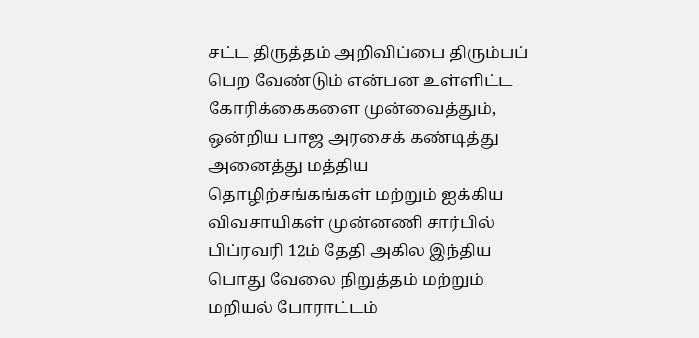சட்ட திருத்தம் அறிவிப்பை திரும்பப் பெற வேண்டும் என்பன உள்ளிட்ட கோரிக்கைகளை முன்வைத்தும், ஒன்றிய பாஜ அரசைக் கண்டித்து அனைத்து மத்திய தொழிற்சங்கங்கள் மற்றும் ஐக்கிய விவசாயிகள் முன்னணி சார்பில் பிப்ரவரி 12ம் தேதி அகில இந்திய பொது வேலை நிறுத்தம் மற்றும் மறியல் போராட்டம்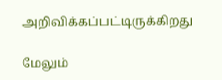அறிவிக்கப்பட்டிருக்கிறது

மேலும்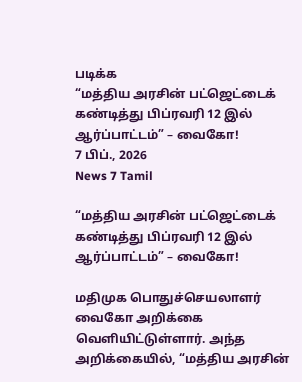படிக்க
“மத்திய அரசின் பட்ஜெட்டைக் கண்டித்து பிப்ரவரி 12 இல் ஆர்ப்பாட்டம்” – வைகோ!
7 பிப்., 2026
News 7 Tamil

“மத்திய அரசின் பட்ஜெட்டைக் கண்டித்து பிப்ரவரி 12 இல் ஆர்ப்பாட்டம்” – வைகோ!

மதிமுக பொதுச்செயலாளர் வைகோ அறிக்கை வெளியிட்டுள்ளார். அந்த அறிக்கையில், “மத்திய அரசின்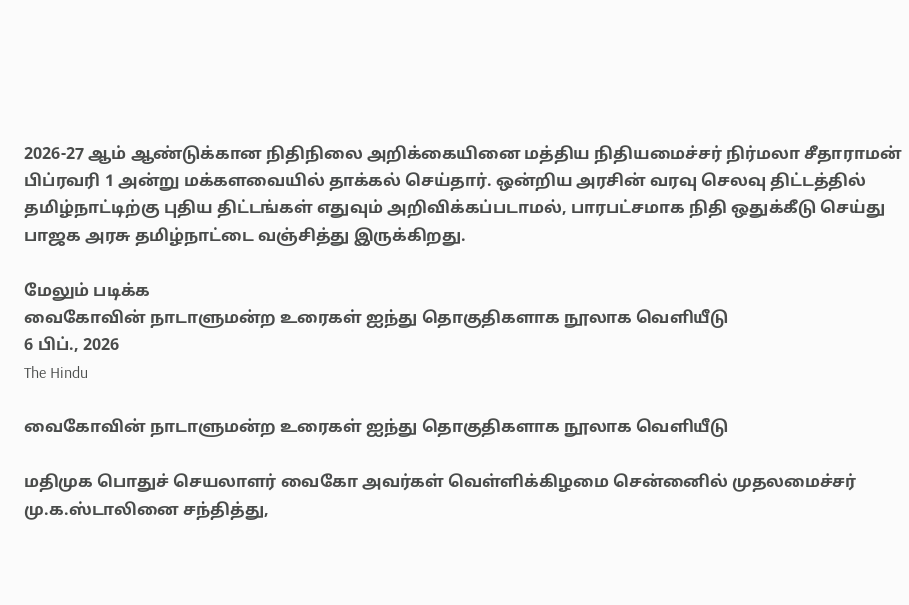2026-27 ஆம் ஆண்டுக்கான நிதிநிலை அறிக்கையினை மத்திய நிதியமைச்சர் நிர்மலா சீதாராமன் பிப்ரவரி 1 அன்று மக்களவையில் தாக்கல் செய்தார். ஒன்றிய அரசின் வரவு செலவு திட்டத்தில் தமிழ்நாட்டிற்கு புதிய திட்டங்கள் எதுவும் அறிவிக்கப்படாமல், பாரபட்சமாக நிதி ஒதுக்கீடு செய்து பாஜக அரசு தமிழ்நாட்டை வஞ்சித்து இருக்கிறது.

மேலும் படிக்க
வைகோவின் நாடாளுமன்ற உரைகள் ஐந்து தொகுதிகளாக நூலாக வெளியீடு
6 பிப்., 2026
The Hindu

வைகோவின் நாடாளுமன்ற உரைகள் ஐந்து தொகுதிகளாக நூலாக வெளியீடு

மதிமுக பொதுச் செயலாளர் வைகோ அவர்கள் வெள்ளிக்கிழமை சென்னைில் முதலமைச்சர் மு.க.ஸ்டாலினை சந்தித்து,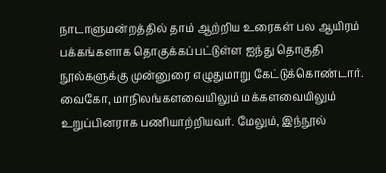நாடாளுமன்றத்தில் தாம் ஆற்றிய உரைகள் பல ஆயிரம் பக்கங்களாக தொகுக்கப்பட்டுள்ள ஐந்து தொகுதி நூல்களுக்கு முன்னுரை எழுதுமாறு கேட்டுக்கொண்டார். வைகோ, மாநிலங்களவையிலும் மக்களவையிலும் உறுப்பினராக பணியாற்றியவர். மேலும், இந்நூல்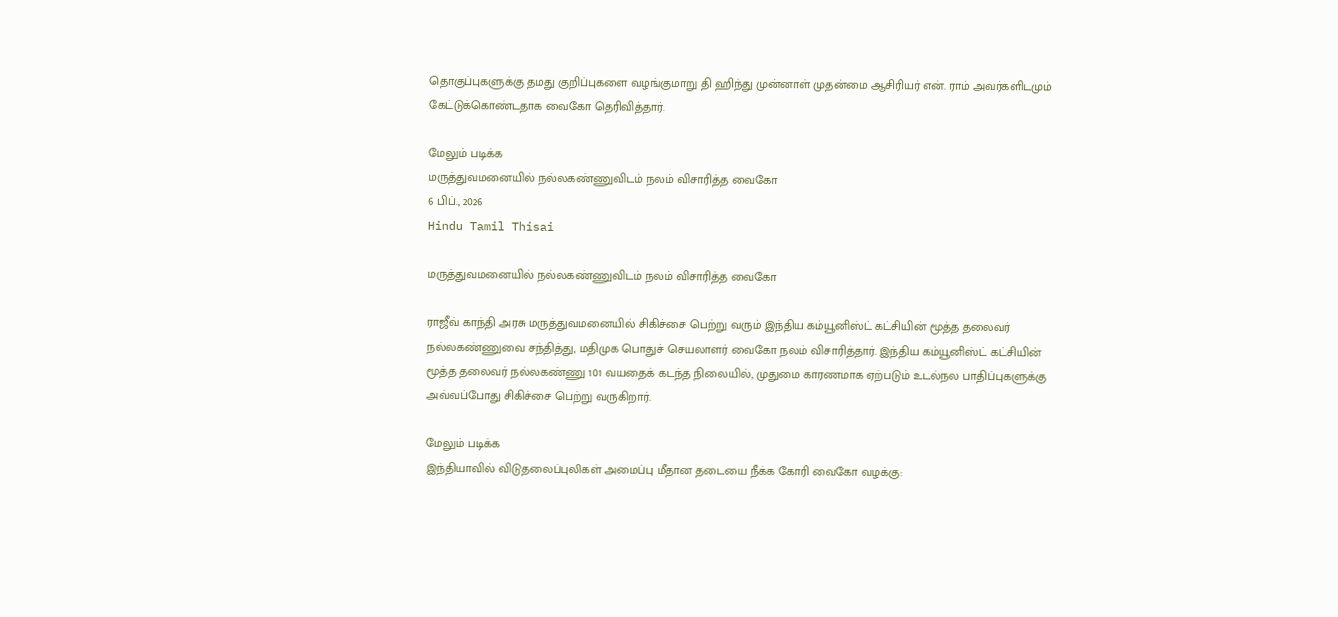தொகுப்புகளுக்கு தமது குறிப்புகளை வழங்குமாறு தி ஹிந்து முன்னாள் முதன்மை ஆசிரியர் என். ராம் அவர்களிடமும் கேட்டுக்கொண்டதாக வைகோ தெரிவித்தார்.

மேலும் படிக்க
மருத்துவமனையில் நல்லகண்ணுவிடம் நலம் விசாரித்த வைகோ
6 பிப்., 2026
Hindu Tamil Thisai

மருத்துவமனையில் நல்லகண்ணுவிடம் நலம் விசாரித்த வைகோ

ராஜீவ் காந்தி அரசு மருத்துவமனையில் சிகிச்சை பெற்று வரும் இந்திய கம்யூனிஸ்ட் கட்சியின் மூத்த தலைவர் நல்லகண்ணுவை சந்தித்து, மதிமுக பொதுச் செயலாளர் வைகோ நலம் விசாரித்தார். இந்திய கம்யூனிஸ்ட் கட்சியின் மூத்த தலைவர் நல்லகண்ணு 101 வயதைக் கடந்த நிலையில், முதுமை காரணமாக ஏற்படும் உடல்நல பாதிப்புகளுக்கு அவ்வப்போது சிகிச்சை பெற்று வருகிறார்.

மேலும் படிக்க
இந்தியாவில் விடுதலைப்புலிகள் அமைப்பு மீதான தடையை நீக்க கோரி வைகோ வழக்கு: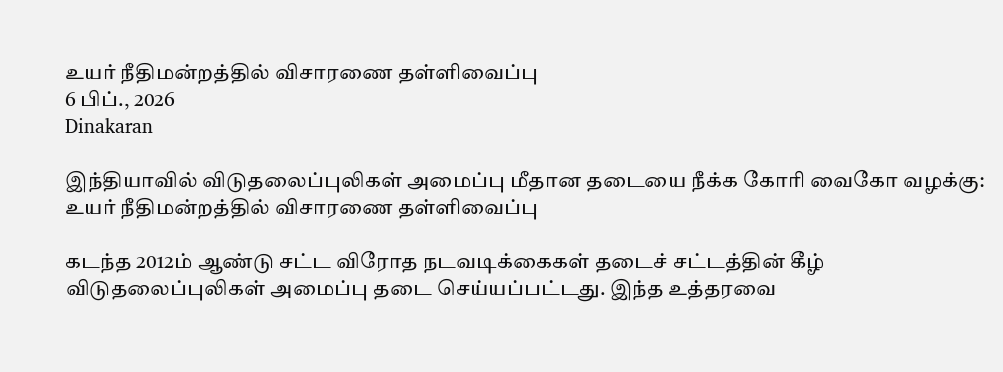உயர் நீதிமன்றத்தில் விசாரணை தள்ளிவைப்பு
6 பிப்., 2026
Dinakaran

இந்தியாவில் விடுதலைப்புலிகள் அமைப்பு மீதான தடையை நீக்க கோரி வைகோ வழக்கு: உயர் நீதிமன்றத்தில் விசாரணை தள்ளிவைப்பு

கடந்த 2012ம் ஆண்டு சட்ட விரோத நடவடிக்கைகள் தடைச் சட்டத்தின் கீழ் விடுதலைப்புலிகள் அமைப்பு தடை செய்யப்பட்டது. இந்த உத்தரவை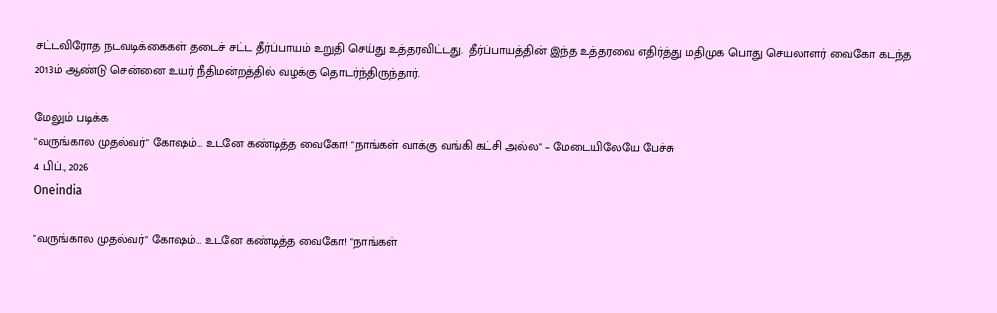சட்டவிரோத நடவடிக்கைகள் தடைச் சட்ட தீர்ப்பாயம் உறுதி செய்து உத்தரவிட்டது.  தீர்ப்பாயத்தின் இந்த உத்தரவை எதிர்த்து மதிமுக பொது செயலாளர் வைகோ கடந்த 2013ம் ஆண்டு சென்னை உயர் நீதிமன்றத்தில் வழக்கு தொடர்ந்திருந்தார்.

மேலும் படிக்க
"வருங்கால முதல்வர்" கோஷம்… உடனே கண்டித்த வைகோ! "நாங்கள் வாக்கு வங்கி கட்சி அல்ல" – மேடையிலேயே பேச்சு
4 பிப்., 2026
Oneindia

"வருங்கால முதல்வர்" கோஷம்… உடனே கண்டித்த வைகோ! "நாங்கள்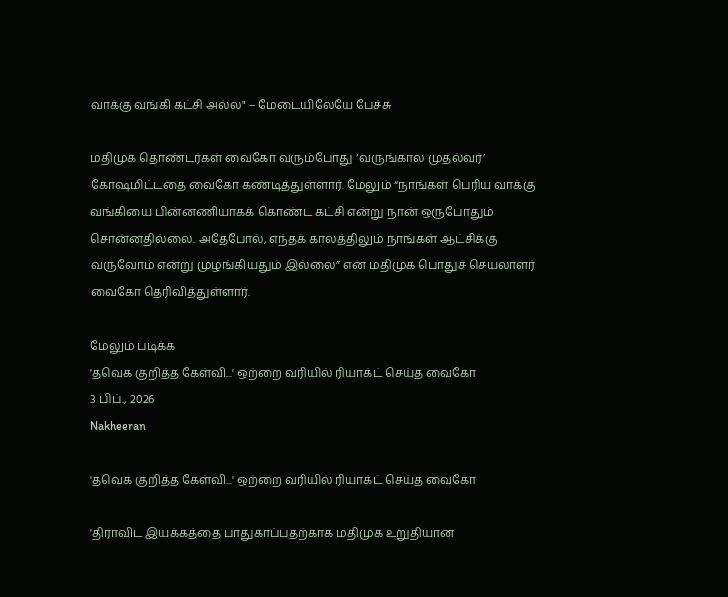வாக்கு வங்கி கட்சி அல்ல" – மேடையிலேயே பேச்சு

மதிமுக தொண்டர்கள் வைகோ வரும்போது ‘வருங்கால முதல்வர்’ கோஷமிட்டதை வைகோ கண்டித்துள்ளார். மேலும் “நாங்கள் பெரிய வாக்கு வங்கியை பின்னணியாகக் கொண்ட கட்சி என்று நான் ஒருபோதும் சொன்னதில்லை. அதேபோல், எந்தக் காலத்திலும் நாங்கள் ஆட்சிக்கு வருவோம் என்று முழங்கியதும் இல்லை” என மதிமுக பொதுச் செயலாளர் வைகோ தெரிவித்துள்ளார்.

மேலும் படிக்க
'தவெக குறித்த கேள்வி...' ஒற்றை வரியில் ரியாக்ட் செய்த வைகோ
3 பிப்., 2026
Nakheeran

'தவெக குறித்த கேள்வி...' ஒற்றை வரியில் ரியாக்ட் செய்த வைகோ

'திராவிட இயக்கத்தை பாதுகாப்பதற்காக மதிமுக உறுதியான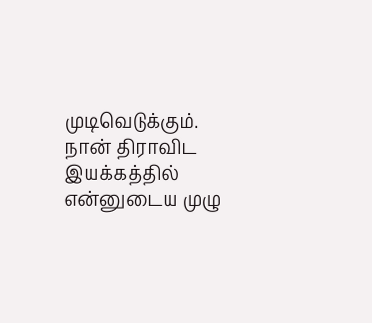முடிவெடுக்கும். நான் திராவிட இயக்கத்தில் என்னுடைய முழு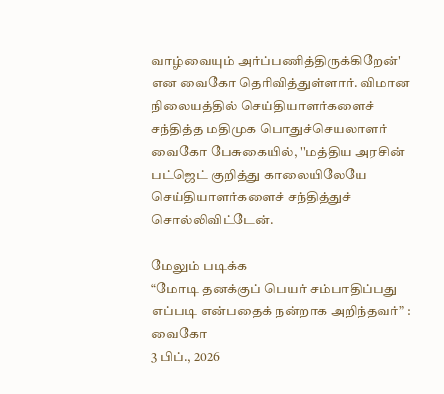வாழ்வையும் அர்ப்பணித்திருக்கிறேன்' என வைகோ தெரிவித்துள்ளார். விமான நிலையத்தில் செய்தியாளர்களைச் சந்தித்த மதிமுக பொதுச்செயலாளர் வைகோ பேசுகையில், ''மத்திய அரசின் பட்ஜெட் குறித்து காலையிலேயே செய்தியாளர்களைச் சந்தித்துச் சொல்லிவிட்டேன்.

மேலும் படிக்க
“மோடி தனக்குப் பெயர் சம்பாதிப்பது எப்படி என்பதைக் நன்றாக அறிந்தவர்” : வைகோ
3 பிப்., 2026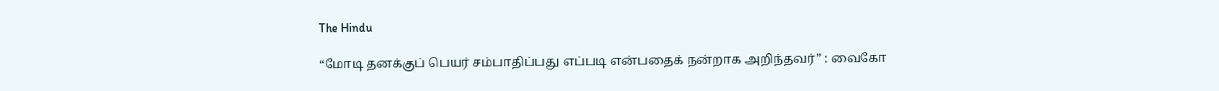The Hindu

“மோடி தனக்குப் பெயர் சம்பாதிப்பது எப்படி என்பதைக் நன்றாக அறிந்தவர்” : வைகோ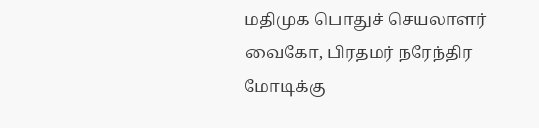மதிமுக பொதுச் செயலாளர் வைகோ, பிரதமர் நரேந்திர மோடிக்கு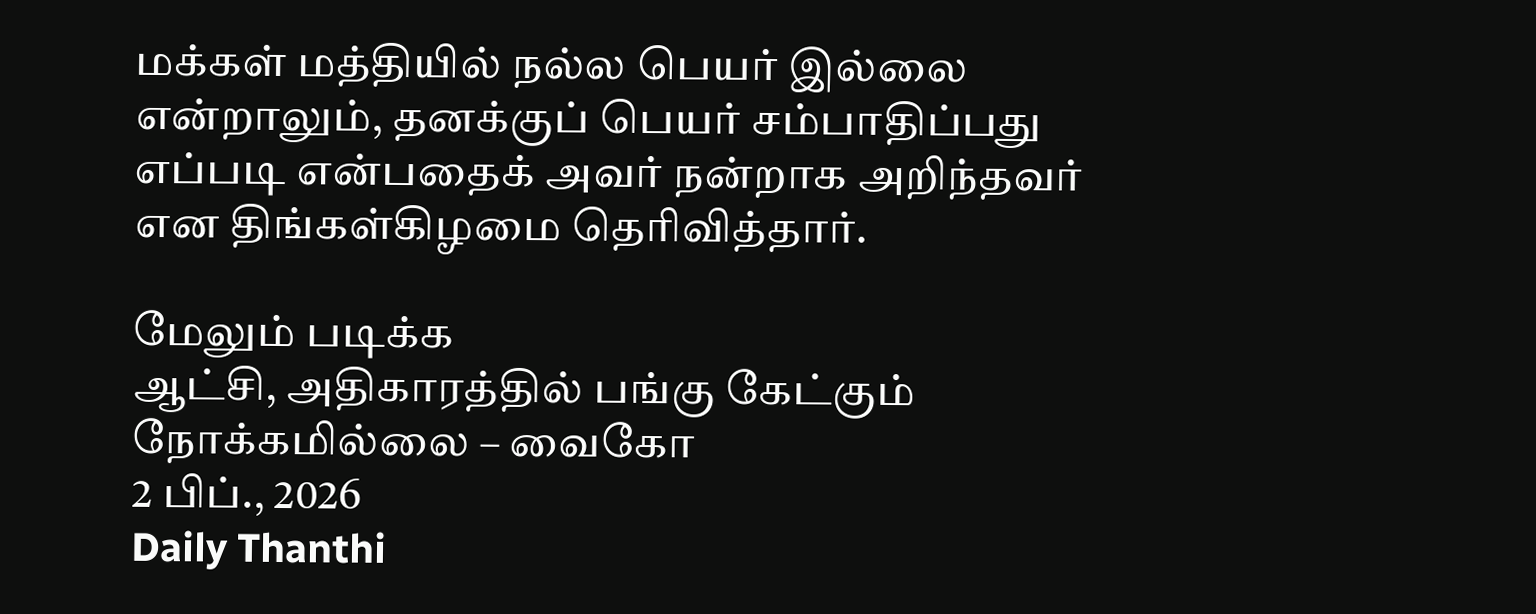மக்கள் மத்தியில் நல்ல பெயர் இல்லை என்றாலும், தனக்குப் பெயர் சம்பாதிப்பது எப்படி என்பதைக் அவர் நன்றாக அறிந்தவர் என திங்கள்கிழமை தெரிவித்தார்.

மேலும் படிக்க
ஆட்சி, அதிகாரத்தில் பங்கு கேட்கும் நோக்கமில்லை – வைகோ
2 பிப்., 2026
Daily Thanthi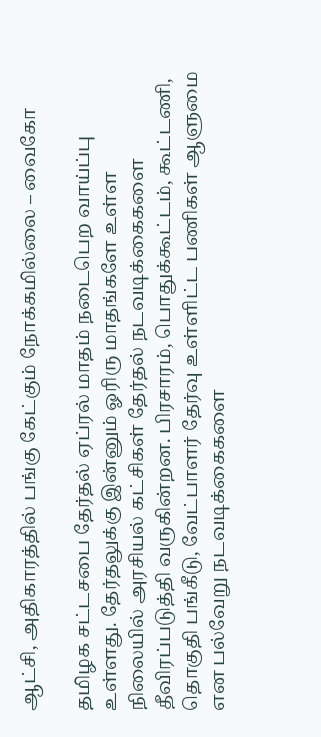ஆட்சி, அதிகாரத்தில் பங்கு கேட்கும் நோக்கமில்லை – வைகோ

தமிழக சட்டசபை தேர்தல் ஏப்ரல் மாதம் நடைபெற வாய்ப்பு உள்ளது. தேர்தலுக்கு இன்னும் ஓரிரு மாதங்களே உள்ள நிலையில் அரசியல் கட்சிகள் தேர்தல் நடவடிக்கைகளை தீவிரப்படுத்தி வருகின்றன. பிரசாரம், பொதுக்கூட்டம், கூட்டணி, தொகுதி பங்கீடு, வேட்பாளர் தேர்வு உள்ளிட்ட பணிகள் ஆளுமை என பல்வேறு நடவடிக்கைகளை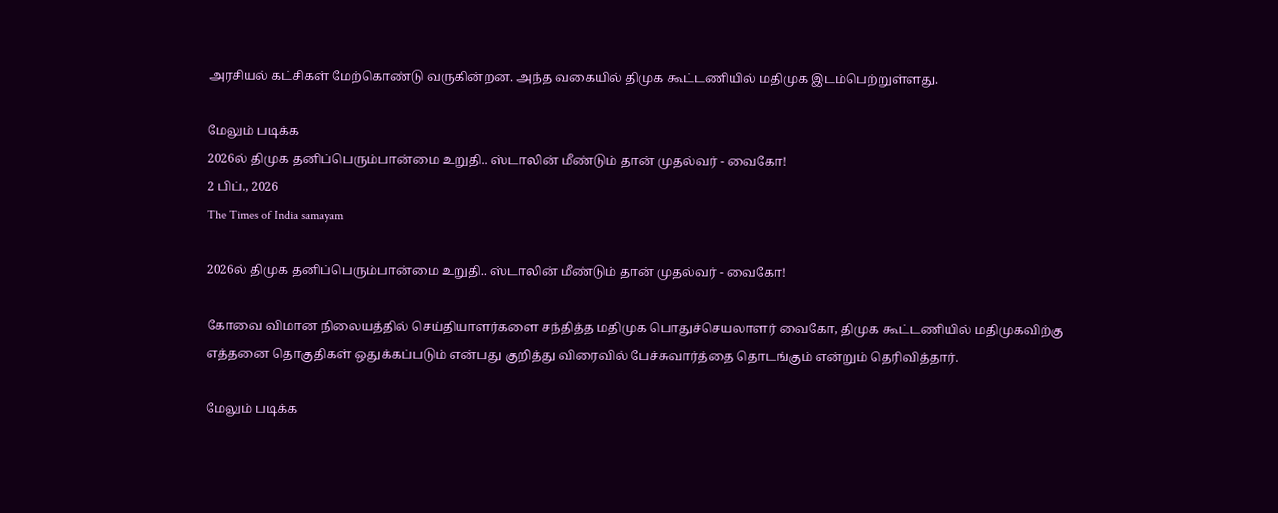அரசியல் கட்சிகள் மேற்கொண்டு வருகின்றன. அந்த வகையில் திமுக கூட்டணியில் மதிமுக இடம்பெற்றுள்ளது.

மேலும் படிக்க
2026ல் திமுக தனிப்பெரும்பான்மை உறுதி.. ஸ்டாலின் மீண்டும் தான் முதல்வர் - வைகோ!
2 பிப்., 2026
The Times of India samayam

2026ல் திமுக தனிப்பெரும்பான்மை உறுதி.. ஸ்டாலின் மீண்டும் தான் முதல்வர் - வைகோ!

கோவை விமான நிலையத்தில் செய்தியாளர்களை சந்தித்த மதிமுக பொதுச்செயலாளர் வைகோ, திமுக கூட்டணியில் மதிமுகவிற்கு எத்தனை தொகுதிகள் ஒதுக்கப்படும் என்பது குறித்து விரைவில் பேச்சுவார்த்தை தொடங்கும் என்றும் தெரிவித்தார்.

மேலும் படிக்க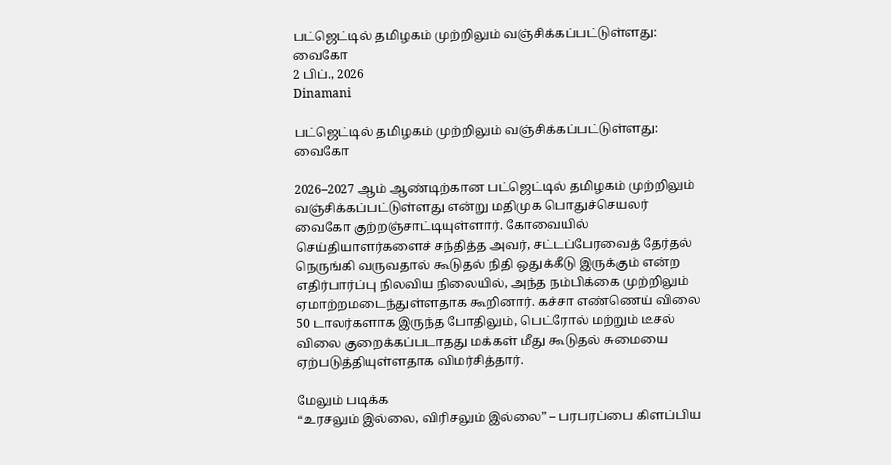பட்ஜெட்டில் தமிழகம் முற்றிலும் வஞ்சிக்கப்பட்டுள்ளது: வைகோ
2 பிப்., 2026
Dinamani

பட்ஜெட்டில் தமிழகம் முற்றிலும் வஞ்சிக்கப்பட்டுள்ளது: வைகோ

2026–2027 ஆம் ஆண்டிற்கான பட்ஜெட்டில் தமிழகம் முற்றிலும் வஞ்சிக்கப்பட்டுள்ளது என்று மதிமுக பொதுச்செயலர் வைகோ குற்றஞ்சாட்டியுள்ளார். கோவையில் செய்தியாளர்களைச் சந்தித்த அவர், சட்டப்பேரவைத் தேர்தல் நெருங்கி வருவதால் கூடுதல் நிதி ஒதுக்கீடு இருக்கும் என்ற எதிர்பார்ப்பு நிலவிய நிலையில், அந்த நம்பிக்கை முற்றிலும் ஏமாற்றமடைந்துள்ளதாக கூறினார். கச்சா எண்ணெய் விலை 50 டாலர்களாக இருந்த போதிலும், பெட்ரோல் மற்றும் டீசல் விலை குறைக்கப்படாதது மக்கள் மீது கூடுதல் சுமையை ஏற்படுத்தியுள்ளதாக விமர்சித்தார்.

மேலும் படிக்க
“உரசலும் இல்லை, விரிசலும் இல்லை” – பரபரப்பை கிளப்பிய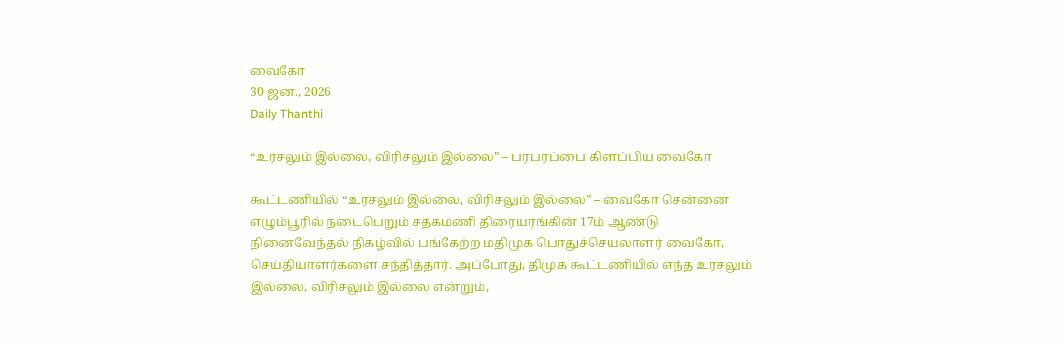வைகோ
30 ஜன., 2026
Daily Thanthi

“உரசலும் இல்லை, விரிசலும் இல்லை” – பரபரப்பை கிளப்பிய வைகோ

கூட்டணியில் “உரசலும் இல்லை, விரிசலும் இல்லை” – வைகோ சென்னை எழும்பூரில் நடைபெறும் சதகமணி திரையரங்கின் 17ம் ஆண்டு நினைவேந்தல் நிகழ்வில் பங்கேற்ற மதிமுக பொதுச்செயலாளர் வைகோ, செய்தியாளர்களை சந்தித்தார். அப்போது, திமுக கூட்டணியில் எந்த உரசலும் இல்லை, விரிசலும் இல்லை என்றும்,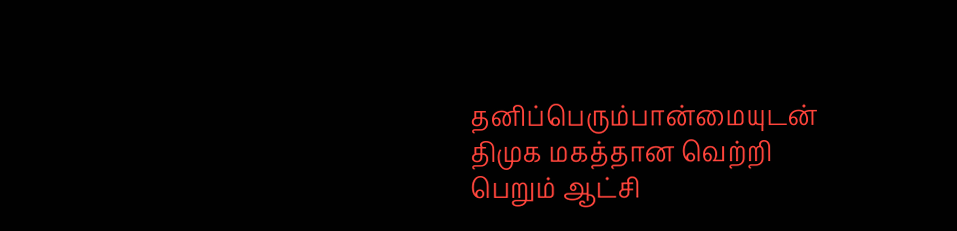தனிப்பெரும்பான்மையுடன் திமுக மகத்தான வெற்றி பெறும் ஆட்சி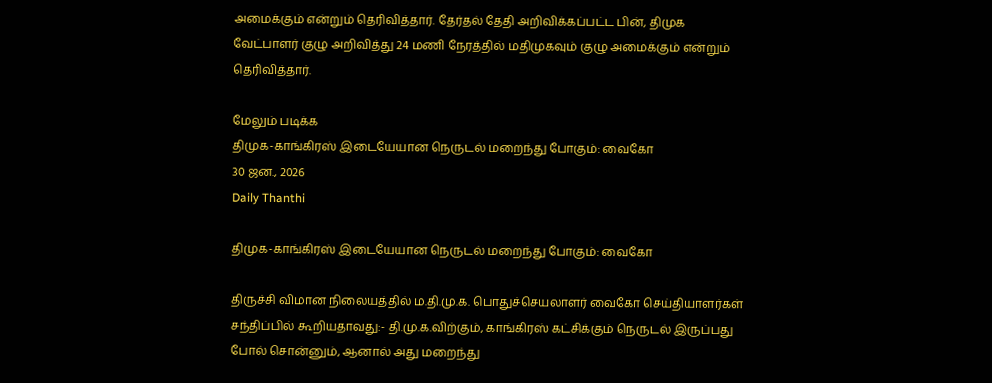அமைக்கும் என்றும் தெரிவித்தார். தேர்தல் தேதி அறிவிக்கப்பட்ட பின், திமுக வேட்பாளர் குழு அறிவித்து 24 மணி நேரத்தில் மதிமுகவும் குழு அமைக்கும் என்றும் தெரிவித்தார்.

மேலும் படிக்க
திமுக-காங்கிரஸ் இடையேயான நெருடல் மறைந்து போகும்: வைகோ
30 ஜன., 2026
Daily Thanthi

திமுக-காங்கிரஸ் இடையேயான நெருடல் மறைந்து போகும்: வைகோ

திருச்சி விமான நிலையத்தில் ம.தி.மு.க. பொதுச்செயலாளர் வைகோ செய்தியாளர்கள் சந்திப்பில் கூறியதாவது:- தி.மு.க.விற்கும், காங்கிரஸ் கட்சிக்கும் நெருடல் இருப்பது போல் சொன்னும், ஆனால் அது மறைந்து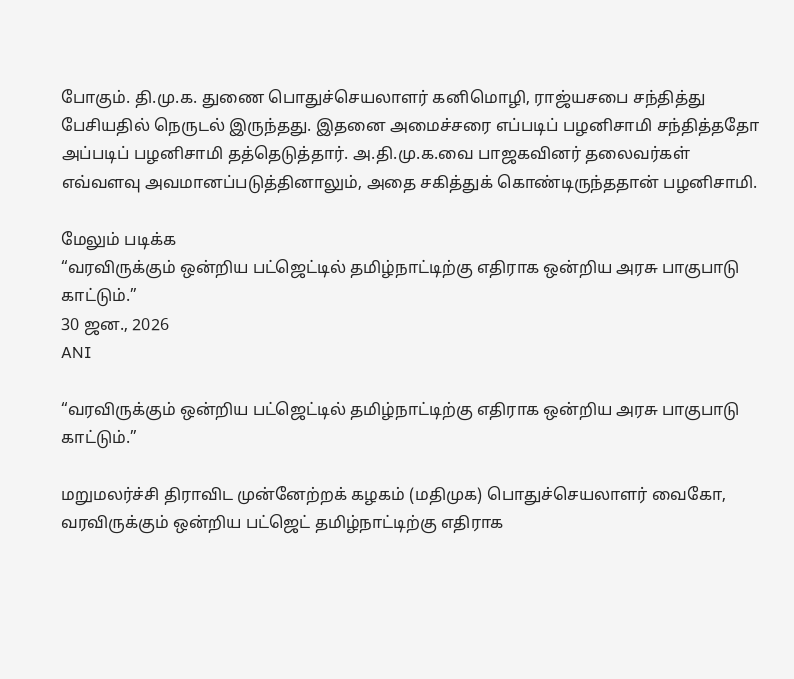போகும். தி.மு.க. துணை பொதுச்செயலாளர் கனிமொழி, ராஜ்யசபை சந்தித்து பேசியதில் நெருடல் இருந்தது. இதனை அமைச்சரை எப்படிப் பழனிசாமி சந்தித்ததோ அப்படிப் பழனிசாமி தத்தெடுத்தார். அ.தி.மு.க.வை பாஜகவினர் தலைவர்கள் எவ்வளவு அவமானப்படுத்தினாலும், அதை சகித்துக் கொண்டிருந்ததான் பழனிசாமி.

மேலும் படிக்க
“வரவிருக்கும் ஒன்றிய பட்ஜெட்டில் தமிழ்நாட்டிற்கு எதிராக ஒன்றிய அரசு பாகுபாடு காட்டும்.”
30 ஜன., 2026
ANI

“வரவிருக்கும் ஒன்றிய பட்ஜெட்டில் தமிழ்நாட்டிற்கு எதிராக ஒன்றிய அரசு பாகுபாடு காட்டும்.”

மறுமலர்ச்சி திராவிட முன்னேற்றக் கழகம் (மதிமுக) பொதுச்செயலாளர் வைகோ, வரவிருக்கும் ஒன்றிய பட்ஜெட் தமிழ்நாட்டிற்கு எதிராக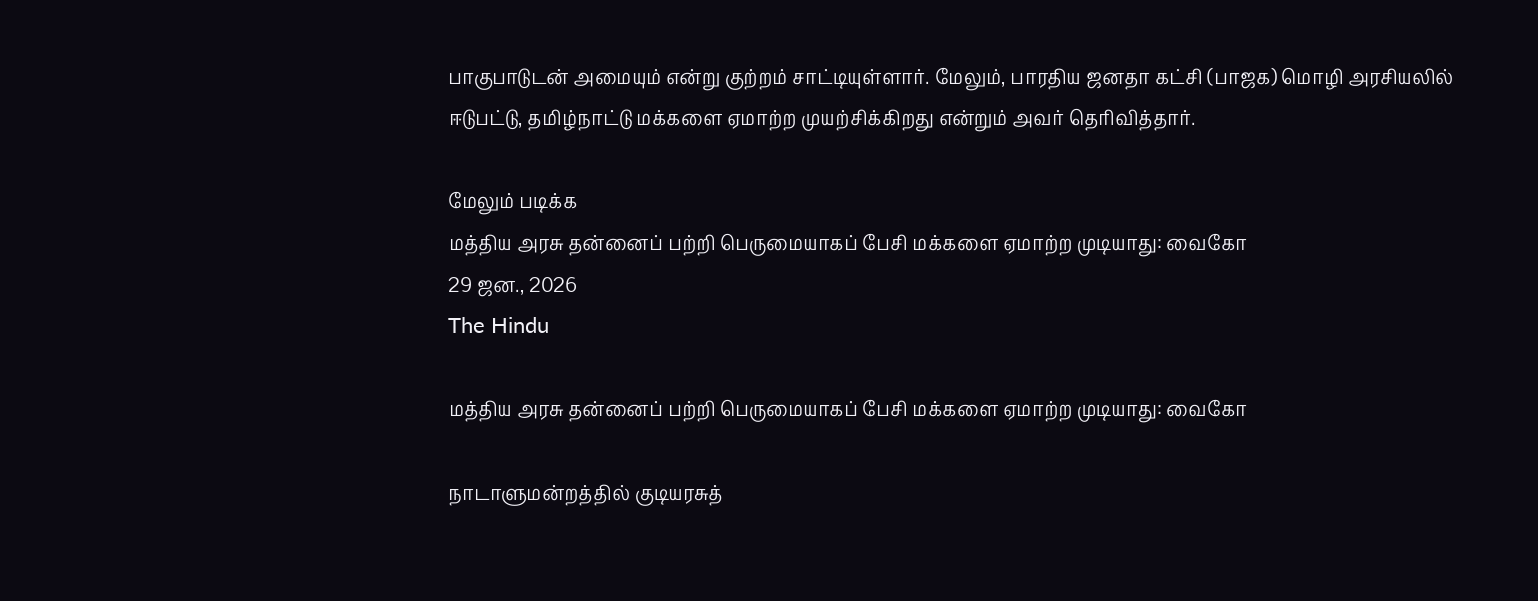பாகுபாடுடன் அமையும் என்று குற்றம் சாட்டியுள்ளார். மேலும், பாரதிய ஜனதா கட்சி (பாஜக) மொழி அரசியலில் ஈடுபட்டு, தமிழ்நாட்டு மக்களை ஏமாற்ற முயற்சிக்கிறது என்றும் அவர் தெரிவித்தார்.

மேலும் படிக்க
மத்திய அரசு தன்னைப் பற்றி பெருமையாகப் பேசி மக்களை ஏமாற்ற முடியாது: வைகோ
29 ஜன., 2026
The Hindu

மத்திய அரசு தன்னைப் பற்றி பெருமையாகப் பேசி மக்களை ஏமாற்ற முடியாது: வைகோ

நாடாளுமன்றத்தில் குடியரசுத்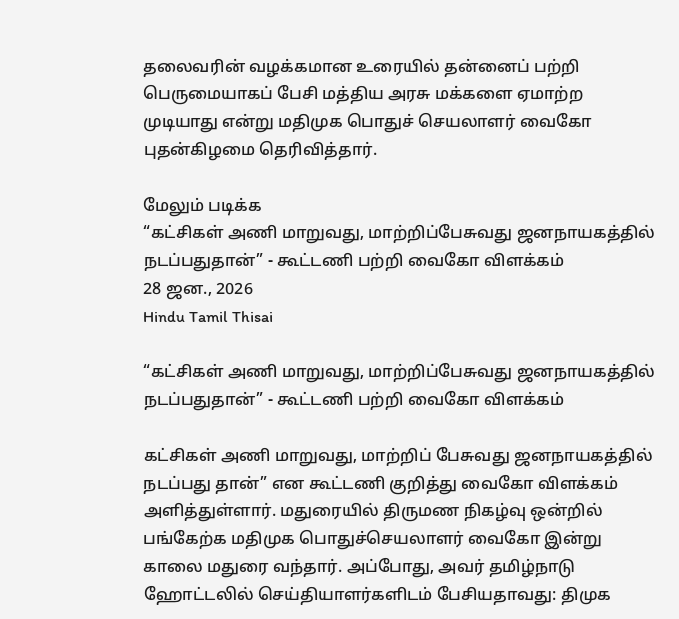தலைவரின் வழக்கமான உரையில் தன்னைப் பற்றி பெருமையாகப் பேசி மத்திய அரசு மக்களை ஏமாற்ற முடியாது என்று மதிமுக பொதுச் செயலாளர் வைகோ புதன்கிழமை தெரிவித்தார்.

மேலும் படிக்க
“கட்சிகள் அணி மாறுவது, மாற்றிப்பேசுவது ஜனநாயகத்தில் நடப்பதுதான்” - கூட்டணி பற்றி வைகோ விளக்கம்
28 ஜன., 2026
Hindu Tamil Thisai

“கட்சிகள் அணி மாறுவது, மாற்றிப்பேசுவது ஜனநாயகத்தில் நடப்பதுதான்” - கூட்டணி பற்றி வைகோ விளக்கம்

கட்சிகள் அணி மாறுவது, மாற்றிப் பேசுவது ஜனநாயகத்தில் நடப்பது தான்” என கூட்டணி குறித்து வைகோ விளக்கம் அளித்துள்ளார். மதுரையில் திருமண நிகழ்வு ஒன்றில் பங்கேற்க மதிமுக பொதுச்செயலாளர் வைகோ இன்று காலை மதுரை வந்தார். அப்போது, அவர் தமிழ்நாடு ஹோட்டலில் செய்தியாளர்களிடம் பேசியதாவது: திமுக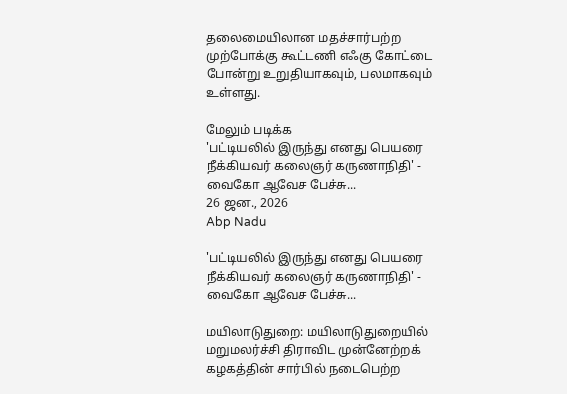தலைமையிலான மதச்சார்பற்ற முற்போக்கு கூட்டணி எஃகு கோட்டை போன்று உறுதியாகவும், பலமாகவும் உள்ளது.

மேலும் படிக்க
'பட்டியலில் இருந்து எனது பெயரை நீக்கியவர் கலைஞர் கருணாநிதி' - வைகோ ஆவேச பேச்சு...
26 ஜன., 2026
Abp Nadu

'பட்டியலில் இருந்து எனது பெயரை நீக்கியவர் கலைஞர் கருணாநிதி' - வைகோ ஆவேச பேச்சு...

மயிலாடுதுறை: மயிலாடுதுறையில் மறுமலர்ச்சி திராவிட முன்னேற்றக் கழகத்தின் சார்பில் நடைபெற்ற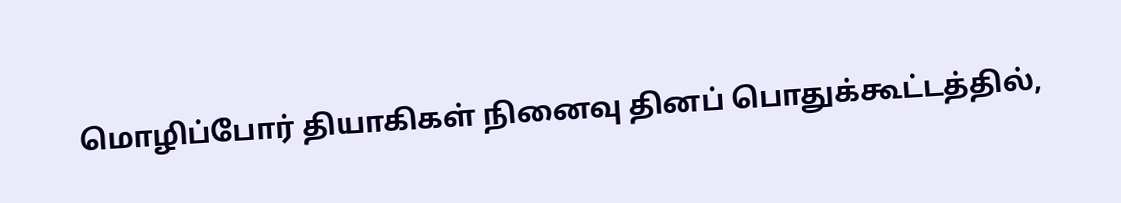மொழிப்போர் தியாகிகள் நினைவு தினப் பொதுக்கூட்டத்தில்,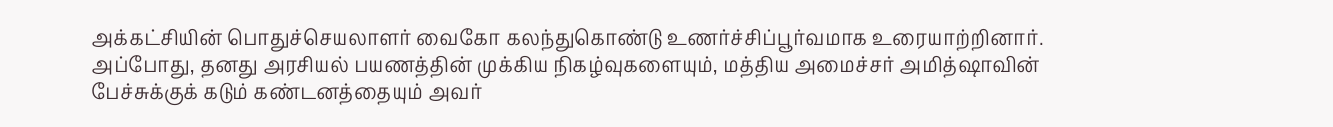அக்கட்சியின் பொதுச்செயலாளர் வைகோ கலந்துகொண்டு உணர்ச்சிப்பூர்வமாக உரையாற்றினார். அப்போது, தனது அரசியல் பயணத்தின் முக்கிய நிகழ்வுகளையும், மத்திய அமைச்சர் அமித்ஷாவின் பேச்சுக்குக் கடும் கண்டனத்தையும் அவர்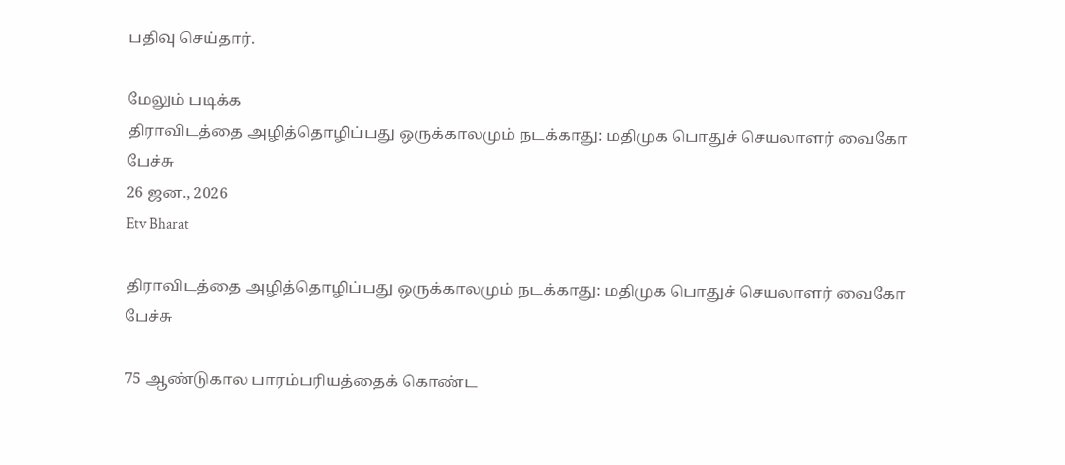பதிவு செய்தார்.

மேலும் படிக்க
திராவிடத்தை அழித்தொழிப்பது ஒருக்காலமும் நடக்காது: மதிமுக பொதுச் செயலாளர் வைகோ பேச்சு
26 ஜன., 2026
Etv Bharat

திராவிடத்தை அழித்தொழிப்பது ஒருக்காலமும் நடக்காது: மதிமுக பொதுச் செயலாளர் வைகோ பேச்சு

75 ஆண்டுகால பாரம்பரியத்தைக் கொண்ட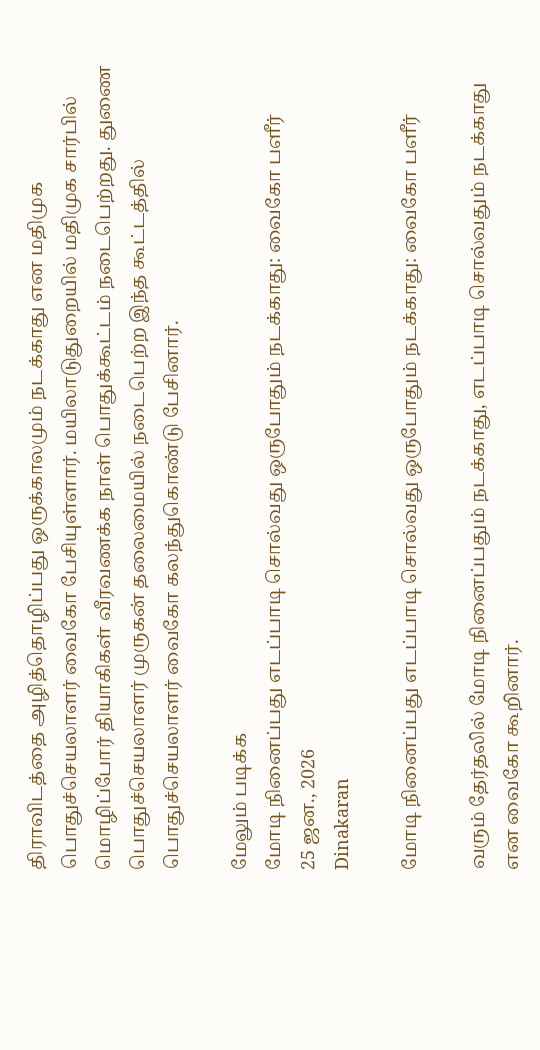திராவிடத்தை அழித்தொழிப்பது ஒருக்காலமும் நடக்காது என மதிமுக பொதுச்செயலாளர் வைகோ பேசியுள்ளார். மயிலாடுதுறையில் மதிமுக சார்பில் மொழிப்போர் தியாகிகள் வீரவணக்க நாள் பொதுக்கூட்டம் நடைபெற்றது. துணை பொதுச்செயலாளர் முருகன் தலைமையில் நடைபெற்ற இந்த கூட்டத்தில் பொதுச்செயலாளர் வைகோ கலந்துகொண்டு பேசினார்.

மேலும் படிக்க
மோடி நினைப்பது எடப்பாடி சொல்வது ஒருபோதும் நடக்காது: வைகோ பளீர்
25 ஜன., 2026
Dinakaran

மோடி நினைப்பது எடப்பாடி சொல்வது ஒருபோதும் நடக்காது: வைகோ பளீர்

வரும் தேர்தலில் மோடி நினைப்பதும் நடக்காது, எடப்பாடி சொல்வதும் நடக்காது என வைகோ கூறினார்.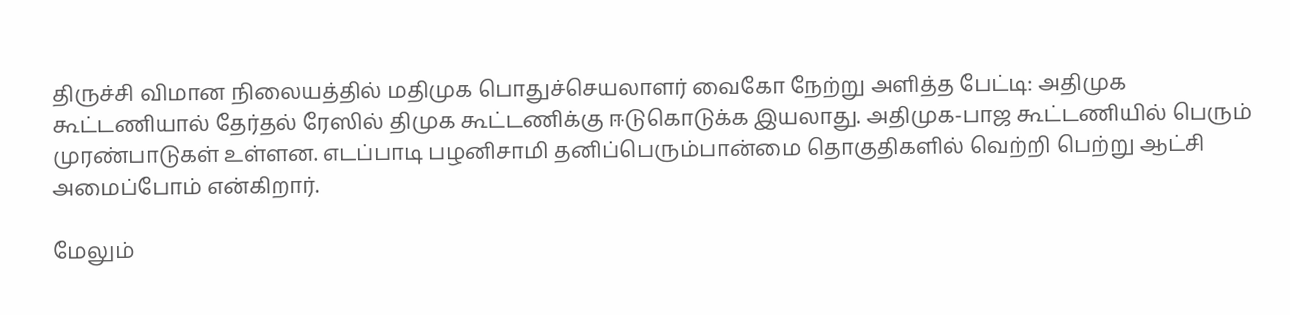திருச்சி விமான நிலையத்தில் மதிமுக பொதுச்செயலாளர் வைகோ நேற்று அளித்த பேட்டி: அதிமுக கூட்டணியால் தேர்தல் ரேஸில் திமுக கூட்டணிக்கு ஈடுகொடுக்க இயலாது. அதிமுக-பாஜ கூட்டணியில் பெரும் முரண்பாடுகள் உள்ளன. எடப்பாடி பழனிசாமி தனிப்பெரும்பான்மை தொகுதிகளில் வெற்றி பெற்று ஆட்சி அமைப்போம் என்கிறார்.

மேலும்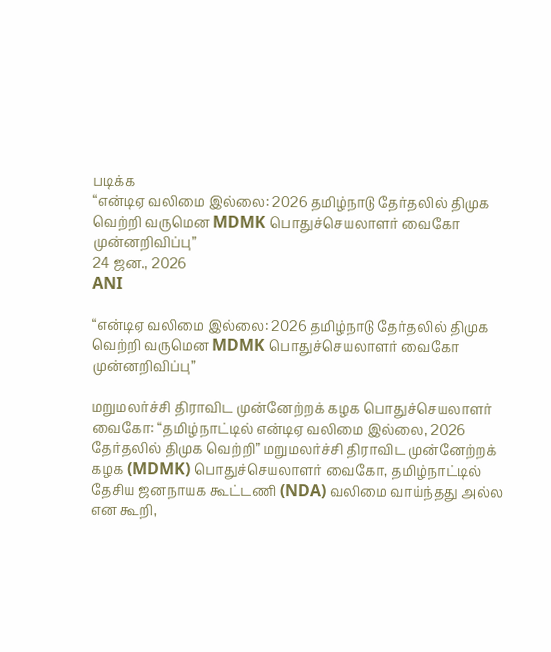படிக்க
“என்டிஏ வலிமை இல்லை: 2026 தமிழ்நாடு தேர்தலில் திமுக வெற்றி வருமென MDMK பொதுச்செயலாளர் வைகோ முன்னறிவிப்பு”
24 ஜன., 2026
ANI

“என்டிஏ வலிமை இல்லை: 2026 தமிழ்நாடு தேர்தலில் திமுக வெற்றி வருமென MDMK பொதுச்செயலாளர் வைகோ முன்னறிவிப்பு”

மறுமலர்ச்சி திராவிட முன்னேற்றக் கழக பொதுச்செயலாளர் வைகோ: “தமிழ்நாட்டில் என்டிஏ வலிமை இல்லை, 2026 தேர்தலில் திமுக வெற்றி” மறுமலர்ச்சி திராவிட முன்னேற்றக் கழக (MDMK) பொதுச்செயலாளர் வைகோ, தமிழ்நாட்டில் தேசிய ஜனநாயக கூட்டணி (NDA) வலிமை வாய்ந்தது அல்ல என கூறி,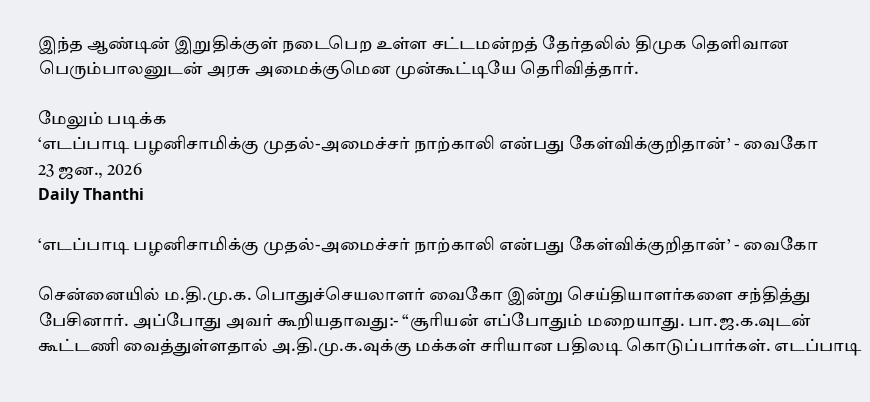இந்த ஆண்டின் இறுதிக்குள் நடைபெற உள்ள சட்டமன்றத் தேர்தலில் திமுக தெளிவான பெரும்பாலனுடன் அரசு அமைக்குமென முன்கூட்டியே தெரிவித்தார்.

மேலும் படிக்க
‘எடப்பாடி பழனிசாமிக்கு முதல்-அமைச்சர் நாற்காலி என்பது கேள்விக்குறிதான்’ - வைகோ
23 ஜன., 2026
Daily Thanthi

‘எடப்பாடி பழனிசாமிக்கு முதல்-அமைச்சர் நாற்காலி என்பது கேள்விக்குறிதான்’ - வைகோ

சென்னையில் ம.தி.மு.க. பொதுச்செயலாளர் வைகோ இன்று செய்தியாளர்களை சந்தித்து பேசினார். அப்போது அவர் கூறியதாவது:- “சூரியன் எப்போதும் மறையாது. பா.ஜ.க.வுடன் கூட்டணி வைத்துள்ளதால் அ.தி.மு.க.வுக்கு மக்கள் சரியான பதிலடி கொடுப்பார்கள். எடப்பாடி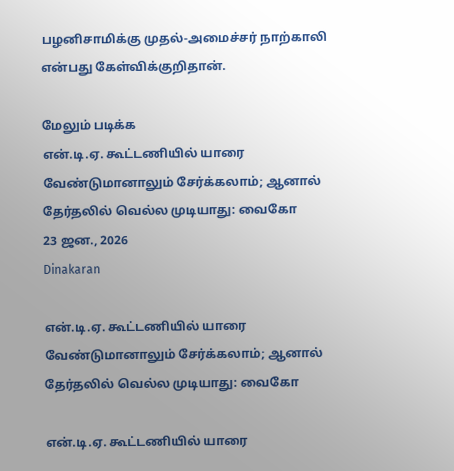பழனிசாமிக்கு முதல்-அமைச்சர் நாற்காலி என்பது கேள்விக்குறிதான்.

மேலும் படிக்க
என்.டி.ஏ. கூட்டணியில் யாரை வேண்டுமானாலும் சேர்க்கலாம்; ஆனால் தேர்தலில் வெல்ல முடியாது: வைகோ
23 ஜன., 2026
Dinakaran

என்.டி.ஏ. கூட்டணியில் யாரை வேண்டுமானாலும் சேர்க்கலாம்; ஆனால் தேர்தலில் வெல்ல முடியாது: வைகோ

என்.டி.ஏ. கூட்டணியில் யாரை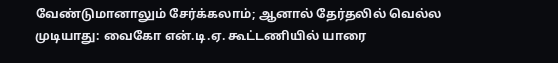வேண்டுமானாலும் சேர்க்கலாம்; ஆனால் தேர்தலில் வெல்ல முடியாது: வைகோ என்.டி.ஏ. கூட்டணியில் யாரை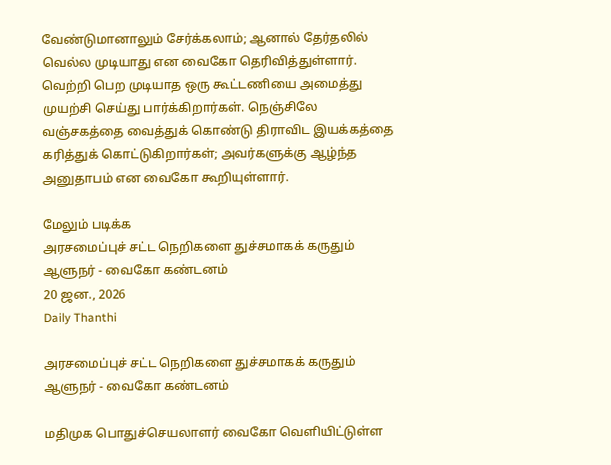வேண்டுமானாலும் சேர்க்கலாம்; ஆனால் தேர்தலில் வெல்ல முடியாது என வைகோ தெரிவித்துள்ளார். வெற்றி பெற முடியாத ஒரு கூட்டணியை அமைத்து முயற்சி செய்து பார்க்கிறார்கள். நெஞ்சிலே வஞ்சகத்தை வைத்துக் கொண்டு திராவிட இயக்கத்தை கரித்துக் கொட்டுகிறார்கள்; அவர்களுக்கு ஆழ்ந்த அனுதாபம் என வைகோ கூறியுள்ளார்.

மேலும் படிக்க
அரசமைப்புச் சட்ட நெறிகளை துச்சமாகக் கருதும் ஆளுநர் - வைகோ கண்டனம்
20 ஜன., 2026
Daily Thanthi

அரசமைப்புச் சட்ட நெறிகளை துச்சமாகக் கருதும் ஆளுநர் - வைகோ கண்டனம்

மதிமுக பொதுச்செயலாளர் வைகோ வெளியிட்டுள்ள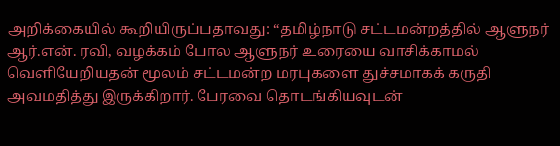அறிக்கையில் கூறியிருப்பதாவது: “தமிழ்நாடு சட்டமன்றத்தில் ஆளுநர் ஆர்.என். ரவி, வழக்கம் போல ஆளுநர் உரையை வாசிக்காமல் வெளியேறியதன் மூலம் சட்டமன்ற மரபுகளை துச்சமாகக் கருதி அவமதித்து இருக்கிறார். பேரவை தொடங்கியவுடன்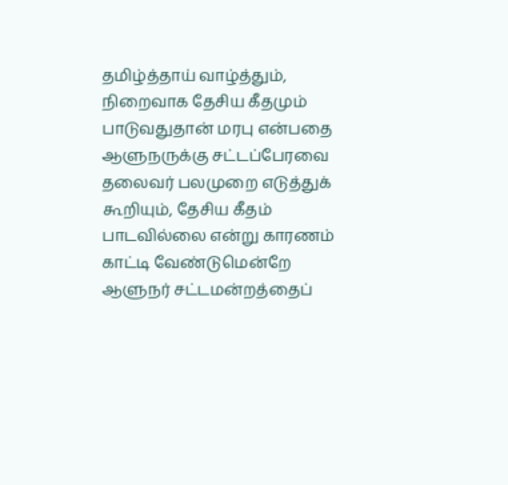தமிழ்த்தாய் வாழ்த்தும், நிறைவாக தேசிய கீதமும் பாடுவதுதான் மரபு என்பதை ஆளுநருக்கு சட்டப்பேரவை தலைவர் பலமுறை எடுத்துக் கூறியும், தேசிய கீதம் பாடவில்லை என்று காரணம் காட்டி வேண்டுமென்றே ஆளுநர் சட்டமன்றத்தைப்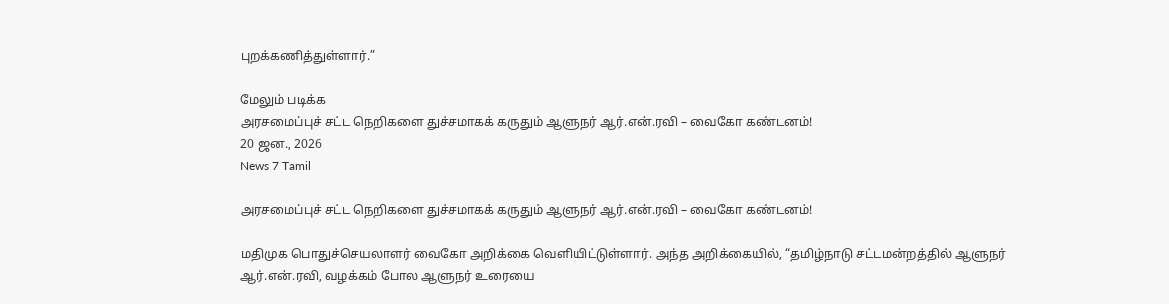புறக்கணித்துள்ளார்.”

மேலும் படிக்க
அரசமைப்புச் சட்ட நெறிகளை துச்சமாகக் கருதும் ஆளுநர் ஆர்.என்.ரவி – வைகோ கண்டனம்!
20 ஜன., 2026
News 7 Tamil

அரசமைப்புச் சட்ட நெறிகளை துச்சமாகக் கருதும் ஆளுநர் ஆர்.என்.ரவி – வைகோ கண்டனம்!

மதிமுக பொதுச்செயலாளர் வைகோ அறிக்கை வெளியிட்டுள்ளார். அந்த அறிக்கையில், “தமிழ்நாடு சட்டமன்றத்தில் ஆளுநர் ஆர்.என்.ரவி, வழக்கம் போல ஆளுநர் உரையை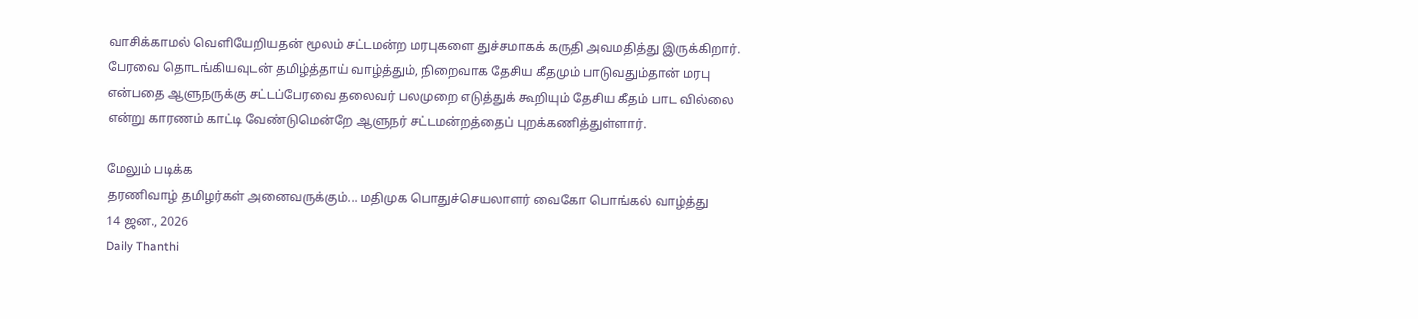வாசிக்காமல் வெளியேறியதன் மூலம் சட்டமன்ற மரபுகளை துச்சமாகக் கருதி அவமதித்து இருக்கிறார். பேரவை தொடங்கியவுடன் தமிழ்த்தாய் வாழ்த்தும், நிறைவாக தேசிய கீதமும் பாடுவதும்தான் மரபு என்பதை ஆளுநருக்கு சட்டப்பேரவை தலைவர் பலமுறை எடுத்துக் கூறியும் தேசிய கீதம் பாட வில்லை என்று காரணம் காட்டி வேண்டுமென்றே ஆளுநர் சட்டமன்றத்தைப் புறக்கணித்துள்ளார்.

மேலும் படிக்க
தரணிவாழ் தமிழர்கள் அனைவருக்கும்... மதிமுக பொதுச்செயலாளர் வைகோ பொங்கல் வாழ்த்து
14 ஜன., 2026
Daily Thanthi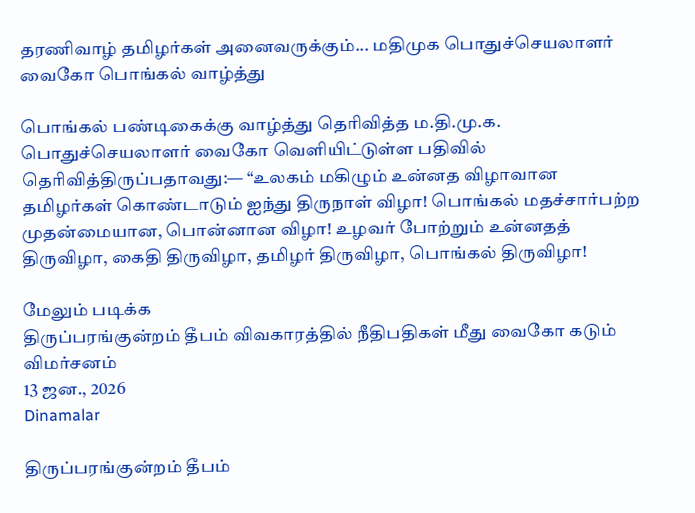தரணிவாழ் தமிழர்கள் அனைவருக்கும்... மதிமுக பொதுச்செயலாளர் வைகோ பொங்கல் வாழ்த்து

பொங்கல் பண்டிகைக்கு வாழ்த்து தெரிவித்த ம.தி.மு.க. பொதுச்செயலாளர் வைகோ வெளியிட்டுள்ள பதிவில் தெரிவித்திருப்பதாவது:— “உலகம் மகிழும் உன்னத விழாவான தமிழர்கள் கொண்டாடும் ஐந்து திருநாள் விழா! பொங்கல் மதச்சார்பற்ற முதன்மையான, பொன்னான விழா! உழவர் போற்றும் உன்னதத் திருவிழா, கைதி திருவிழா, தமிழர் திருவிழா, பொங்கல் திருவிழா!

மேலும் படிக்க
திருப்பரங்குன்றம் தீபம் விவகாரத்தில் நீதிபதிகள் மீது வைகோ கடும் விமர்சனம்
13 ஜன., 2026
Dinamalar

திருப்பரங்குன்றம் தீபம்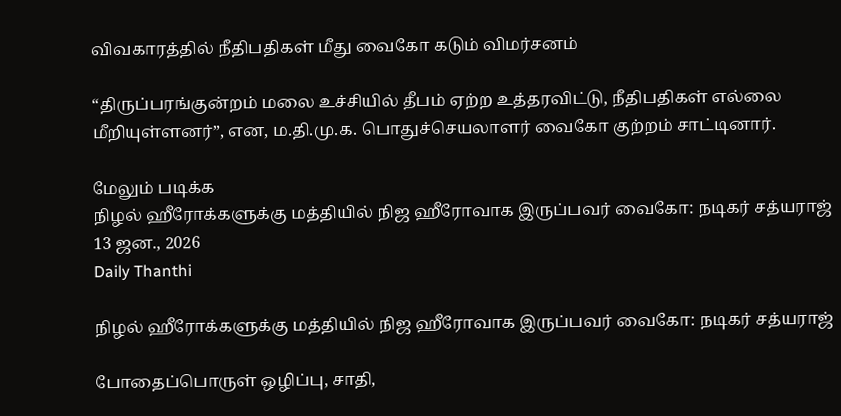விவகாரத்தில் நீதிபதிகள் மீது வைகோ கடும் விமர்சனம்

“திருப்பரங்குன்றம் மலை உச்சியில் தீபம் ஏற்ற உத்தரவிட்டு, நீதிபதிகள் எல்லை மீறியுள்ளனர்”, என, ம.தி.மு.க. பொதுச்செயலாளர் வைகோ குற்றம் சாட்டினார்.

மேலும் படிக்க
நிழல் ஹீரோக்களுக்கு மத்தியில் நிஜ ஹீரோவாக இருப்பவர் வைகோ: நடிகர் சத்யராஜ்
13 ஜன., 2026
Daily Thanthi

நிழல் ஹீரோக்களுக்கு மத்தியில் நிஜ ஹீரோவாக இருப்பவர் வைகோ: நடிகர் சத்யராஜ்

போதைப்பொருள் ஒழிப்பு, சாதி,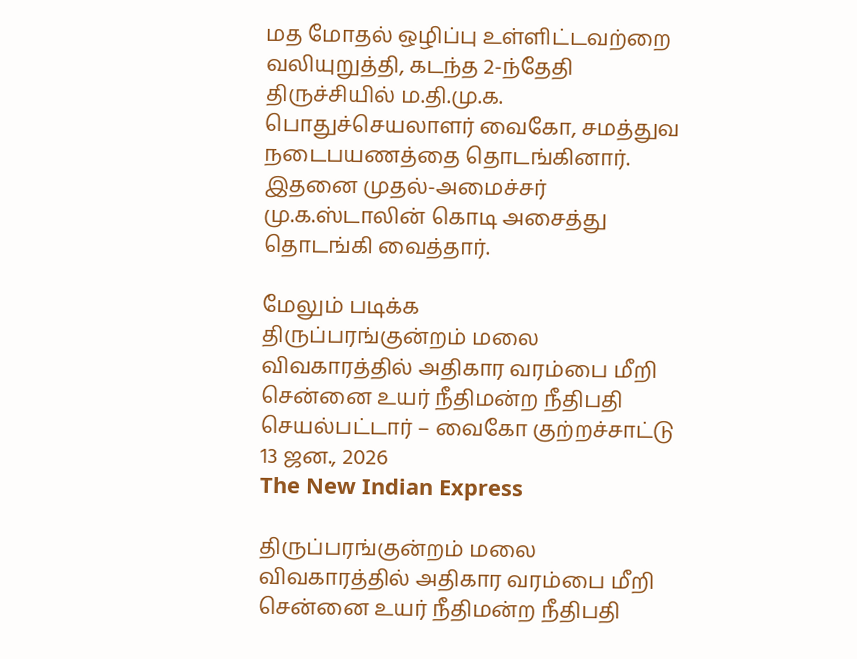மத மோதல் ஒழிப்பு உள்ளிட்டவற்றை வலியுறுத்தி, கடந்த 2-ந்தேதி திருச்சியில் ம.தி.மு.க. பொதுச்செயலாளர் வைகோ, சமத்துவ நடைபயணத்தை தொடங்கினார். இதனை முதல்-அமைச்சர் மு.க.ஸ்டாலின் கொடி அசைத்து தொடங்கி வைத்தார்.

மேலும் படிக்க
திருப்பரங்குன்றம் மலை விவகாரத்தில் அதிகார வரம்பை மீறி சென்னை உயர் நீதிமன்ற நீதிபதி செயல்பட்டார் – வைகோ குற்றச்சாட்டு
13 ஜன., 2026
The New Indian Express

திருப்பரங்குன்றம் மலை விவகாரத்தில் அதிகார வரம்பை மீறி சென்னை உயர் நீதிமன்ற நீதிபதி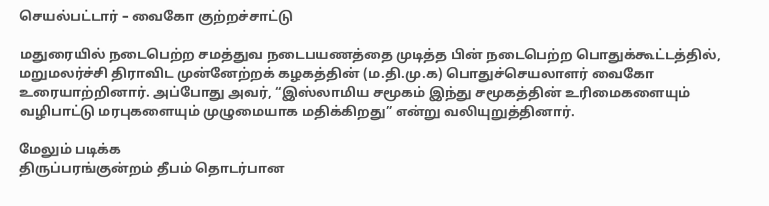செயல்பட்டார் – வைகோ குற்றச்சாட்டு

மதுரையில் நடைபெற்ற சமத்துவ நடைபயணத்தை முடித்த பின் நடைபெற்ற பொதுக்கூட்டத்தில், மறுமலர்ச்சி திராவிட முன்னேற்றக் கழகத்தின் (ம.தி.மு.க) பொதுச்செயலாளர் வைகோ உரையாற்றினார். அப்போது அவர், “இஸ்லாமிய சமூகம் இந்து சமூகத்தின் உரிமைகளையும் வழிபாட்டு மரபுகளையும் முழுமையாக மதிக்கிறது” என்று வலியுறுத்தினார்.

மேலும் படிக்க
திருப்பரங்குன்றம் தீபம் தொடர்பான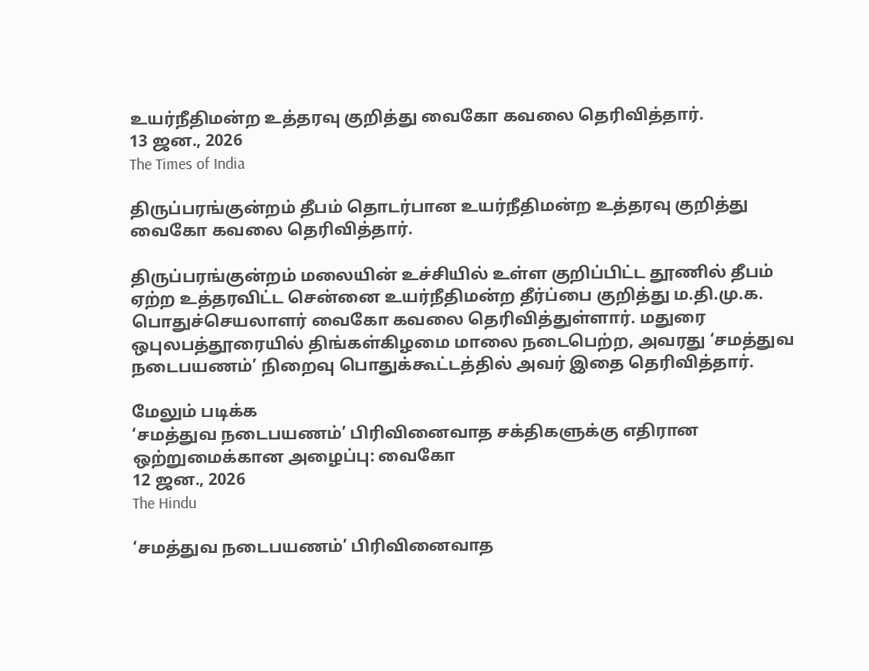உயர்நீதிமன்ற உத்தரவு குறித்து வைகோ கவலை தெரிவித்தார்.
13 ஜன., 2026
The Times of India

திருப்பரங்குன்றம் தீபம் தொடர்பான உயர்நீதிமன்ற உத்தரவு குறித்து வைகோ கவலை தெரிவித்தார்.

திருப்பரங்குன்றம் மலையின் உச்சியில் உள்ள குறிப்பிட்ட தூணில் தீபம் ஏற்ற உத்தரவிட்ட சென்னை உயர்நீதிமன்ற தீர்ப்பை குறித்து ம.தி.மு.க. பொதுச்செயலாளர் வைகோ கவலை தெரிவித்துள்ளார். மதுரை ஒபுலபத்தூரையில் திங்கள்கிழமை மாலை நடைபெற்ற, அவரது ‘சமத்துவ நடைபயணம்’ நிறைவு பொதுக்கூட்டத்தில் அவர் இதை தெரிவித்தார்.

மேலும் படிக்க
‘சமத்துவ நடைபயணம்’ பிரிவினைவாத சக்திகளுக்கு எதிரான ஒற்றுமைக்கான அழைப்பு: வைகோ
12 ஜன., 2026
The Hindu

‘சமத்துவ நடைபயணம்’ பிரிவினைவாத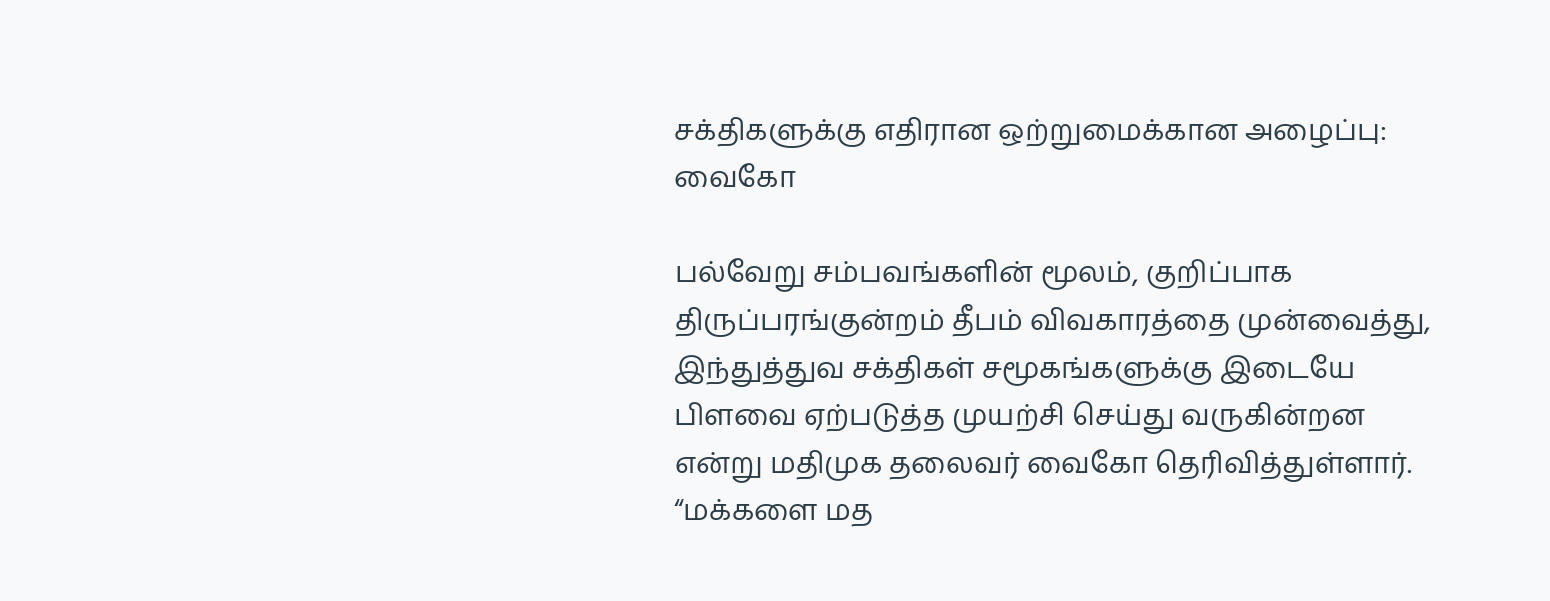சக்திகளுக்கு எதிரான ஒற்றுமைக்கான அழைப்பு: வைகோ

பல்வேறு சம்பவங்களின் மூலம், குறிப்பாக திருப்பரங்குன்றம் தீபம் விவகாரத்தை முன்வைத்து, இந்துத்துவ சக்திகள் சமூகங்களுக்கு இடையே பிளவை ஏற்படுத்த முயற்சி செய்து வருகின்றன என்று மதிமுக தலைவர் வைகோ தெரிவித்துள்ளார். “மக்களை மத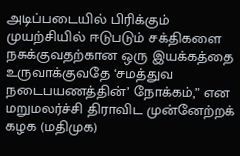அடிப்படையில் பிரிக்கும் முயற்சியில் ஈடுபடும் சக்திகளை நசுக்குவதற்கான ஒரு இயக்கத்தை உருவாக்குவதே ‘சமத்துவ நடைபயணத்தின்’ நோக்கம்,” என மறுமலர்ச்சி திராவிட முன்னேற்றக் கழக (மதிமுக)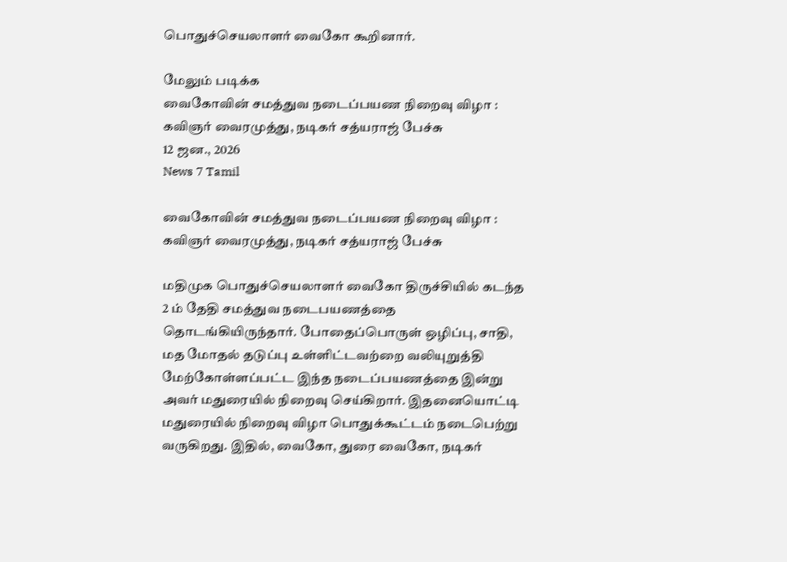பொதுச்செயலாளர் வைகோ கூறினார்.

மேலும் படிக்க
வைகோவின் சமத்துவ நடைப்பயண நிறைவு விழா : கவிஞர் வைரமுத்து, நடிகர் சத்யராஜ் பேச்சு
12 ஜன., 2026
News 7 Tamil

வைகோவின் சமத்துவ நடைப்பயண நிறைவு விழா : கவிஞர் வைரமுத்து, நடிகர் சத்யராஜ் பேச்சு

மதிமுக பொதுச்செயலாளர் வைகோ திருச்சியில் கடந்த 2 ம் தேதி சமத்துவ நடைபயணத்தை தொடங்கியிருந்தார். போதைப்பொருள் ஒழிப்பு, சாதி, மத மோதல் தடுப்பு உள்ளிட்டவற்றை வலியுறுத்தி மேற்கோள்ளப்பட்ட இந்த நடைப்பயணத்தை இன்று அவர் மதுரையில் நிறைவு செய்கிறார். இதனையொட்டி மதுரையில் நிறைவு விழா பொதுக்கூட்டம் நடைபெற்று வருகிறது. இதில், வைகோ, துரை வைகோ, நடிகர்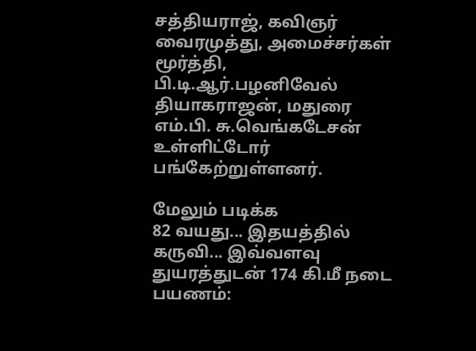சத்தியராஜ், கவிஞர் வைரமுத்து, அமைச்சர்கள் மூர்த்தி, பி.டி.ஆர்.பழனிவேல் தியாகராஜன், மதுரை எம்.பி. சு.வெங்கடேசன் உள்ளிட்டோர் பங்கேற்றுள்ளனர்.

மேலும் படிக்க
82 வயது... இதயத்தில் கருவி... இவ்வளவு துயரத்துடன் 174 கி.மீ நடை பயணம்: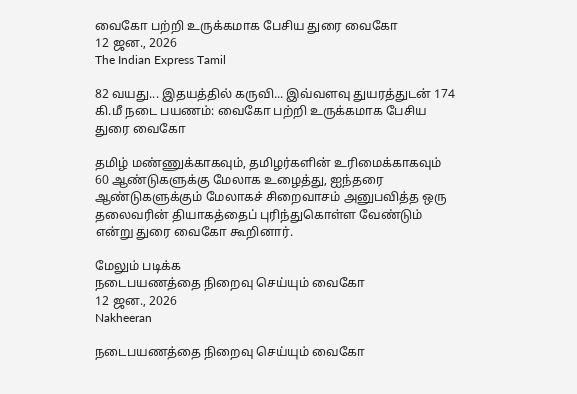வைகோ பற்றி உருக்கமாக பேசிய துரை வைகோ
12 ஜன., 2026
The Indian Express Tamil

82 வயது... இதயத்தில் கருவி... இவ்வளவு துயரத்துடன் 174 கி.மீ நடை பயணம்: வைகோ பற்றி உருக்கமாக பேசிய துரை வைகோ

தமிழ் மண்ணுக்காகவும், தமிழர்களின் உரிமைக்காகவும் 60 ஆண்டுகளுக்கு மேலாக உழைத்து, ஐந்தரை ஆண்டுகளுக்கும் மேலாகச் சிறைவாசம் அனுபவித்த ஒரு தலைவரின் தியாகத்தைப் புரிந்துகொள்ள வேண்டும் என்று துரை வைகோ கூறினார்.

மேலும் படிக்க
நடைபயணத்தை நிறைவு செய்யும் வைகோ
12 ஜன., 2026
Nakheeran

நடைபயணத்தை நிறைவு செய்யும் வைகோ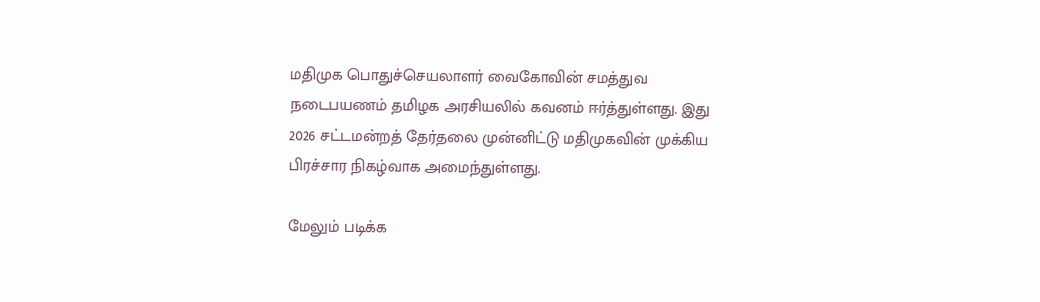மதிமுக பொதுச்செயலாளர் வைகோவின் சமத்துவ நடைபயணம் தமிழக அரசியலில் கவனம் ஈர்த்துள்ளது. இது 2026 சட்டமன்றத் தேர்தலை முன்னிட்டு மதிமுகவின் முக்கிய பிரச்சார நிகழ்வாக அமைந்துள்ளது.

மேலும் படிக்க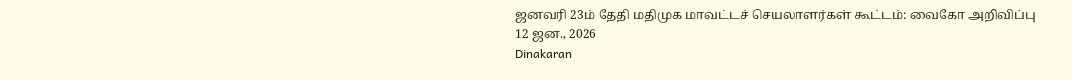ஜனவரி 23ம் தேதி மதிமுக மாவட்டச் செயலாளர்கள் கூட்டம்: வைகோ அறிவிப்பு
12 ஜன., 2026
Dinakaran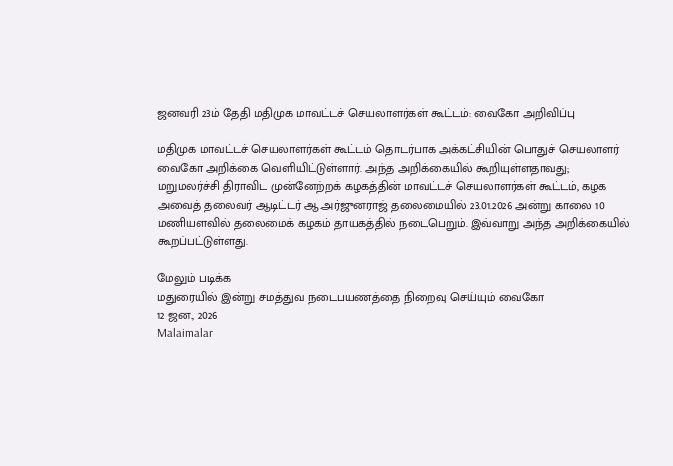ஜனவரி 23ம் தேதி மதிமுக மாவட்டச் செயலாளர்கள் கூட்டம்: வைகோ அறிவிப்பு

மதிமுக மாவட்டச் செயலாளர்கள் கூட்டம் தொடர்பாக அக்கட்சியின் பொதுச் செயலாளர் வைகோ அறிக்கை வெளியிட்டுள்ளார். அந்த அறிக்கையில் கூறியுள்ளதாவது; மறுமலர்ச்சி திராவிட முன்னேற்றக் கழகத்தின் மாவட்டச் செயலாளர்கள் கூட்டம், கழக அவைத் தலைவர் ஆடிட்டர் ஆ.அர்ஜுனராஜ் தலைமையில் 23.01.2026 அன்று காலை 10 மணியளவில் தலைமைக் கழகம் தாயகத்தில் நடைபெறும். இவ்வாறு அந்த அறிக்கையில் கூறப்பட்டுள்ளது.

மேலும் படிக்க
மதுரையில் இன்று சமத்துவ நடைபயணத்தை நிறைவு செய்யும் வைகோ
12 ஜன., 2026
Malaimalar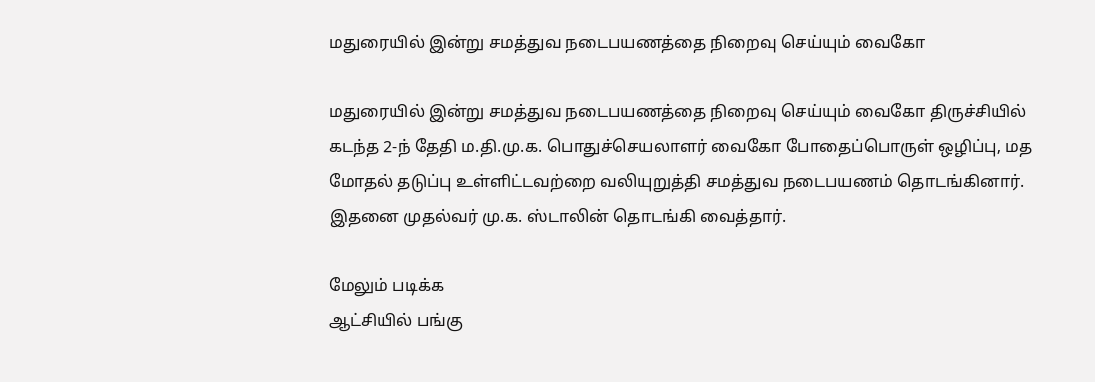மதுரையில் இன்று சமத்துவ நடைபயணத்தை நிறைவு செய்யும் வைகோ

மதுரையில் இன்று சமத்துவ நடைபயணத்தை நிறைவு செய்யும் வைகோ திருச்சியில் கடந்த 2-ந் தேதி ம.தி.மு.க. பொதுச்செயலாளர் வைகோ போதைப்பொருள் ஒழிப்பு, மத மோதல் தடுப்பு உள்ளிட்டவற்றை வலியுறுத்தி சமத்துவ நடைபயணம் தொடங்கினார். இதனை முதல்வர் மு.க. ஸ்டாலின் தொடங்கி வைத்தார்.

மேலும் படிக்க
ஆட்சியில் பங்கு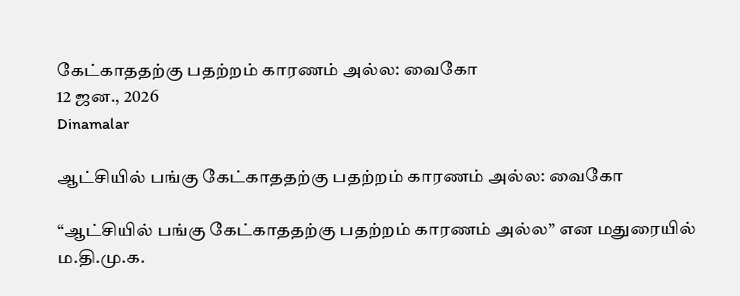கேட்காததற்கு பதற்றம் காரணம் அல்ல: வைகோ
12 ஜன., 2026
Dinamalar

ஆட்சியில் பங்கு கேட்காததற்கு பதற்றம் காரணம் அல்ல: வைகோ

“ஆட்சியில் பங்கு கேட்காததற்கு பதற்றம் காரணம் அல்ல” என மதுரையில் ம.தி.மு.க.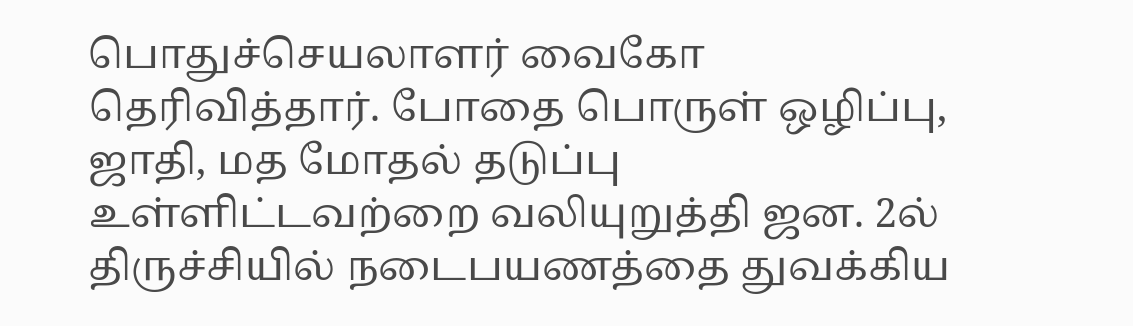பொதுச்செயலாளர் வைகோ தெரிவித்தார். போதை பொருள் ஒழிப்பு, ஜாதி, மத மோதல் தடுப்பு உள்ளிட்டவற்றை வலியுறுத்தி ஜன. 2ல் திருச்சியில் நடைபயணத்தை துவக்கிய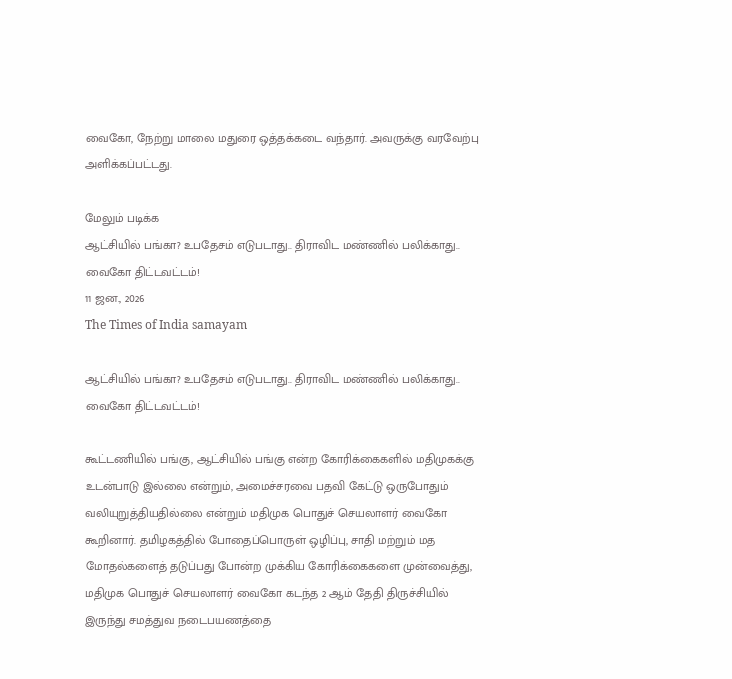வைகோ, நேற்று மாலை மதுரை ஒத்தக்கடை வந்தார். அவருக்கு வரவேற்பு அளிக்கப்பட்டது.

மேலும் படிக்க
ஆட்சியில் பங்கா? உபதேசம் எடுபடாது.. திராவிட மண்ணில் பலிக்காது.. வைகோ திட்டவட்டம்!
11 ஜன., 2026
The Times of India samayam

ஆட்சியில் பங்கா? உபதேசம் எடுபடாது.. திராவிட மண்ணில் பலிக்காது.. வைகோ திட்டவட்டம்!

கூட்டணியில் பங்கு, ஆட்சியில் பங்கு என்ற கோரிக்கைகளில் மதிமுகக்கு உடன்பாடு இல்லை என்றும், அமைச்சரவை பதவி கேட்டு ஒருபோதும் வலியுறுத்தியதில்லை என்றும் மதிமுக பொதுச் செயலாளர் வைகோ கூறினார். தமிழகத்தில் போதைப்பொருள் ஒழிப்பு, சாதி மற்றும் மத மோதல்களைத் தடுப்பது போன்ற முக்கிய கோரிக்கைகளை முன்வைத்து, மதிமுக பொதுச் செயலாளர் வைகோ கடந்த 2 ஆம் தேதி திருச்சியில் இருந்து சமத்துவ நடைபயணத்தை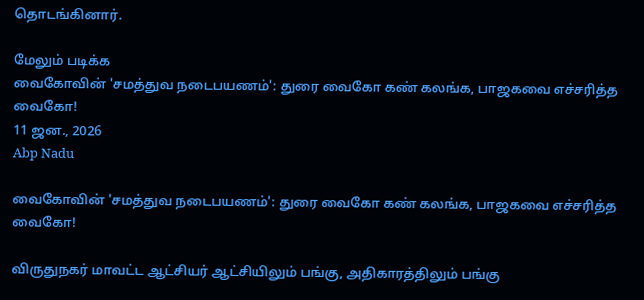தொடங்கினார்.

மேலும் படிக்க
வைகோவின் 'சமத்துவ நடைபயணம்': துரை வைகோ கண் கலங்க, பாஜகவை எச்சரித்த வைகோ!
11 ஜன., 2026
Abp Nadu

வைகோவின் 'சமத்துவ நடைபயணம்': துரை வைகோ கண் கலங்க, பாஜகவை எச்சரித்த வைகோ!

விருதுநகர் மாவட்ட ஆட்சியர் ஆட்சியிலும் பங்கு, அதிகாரத்திலும் பங்கு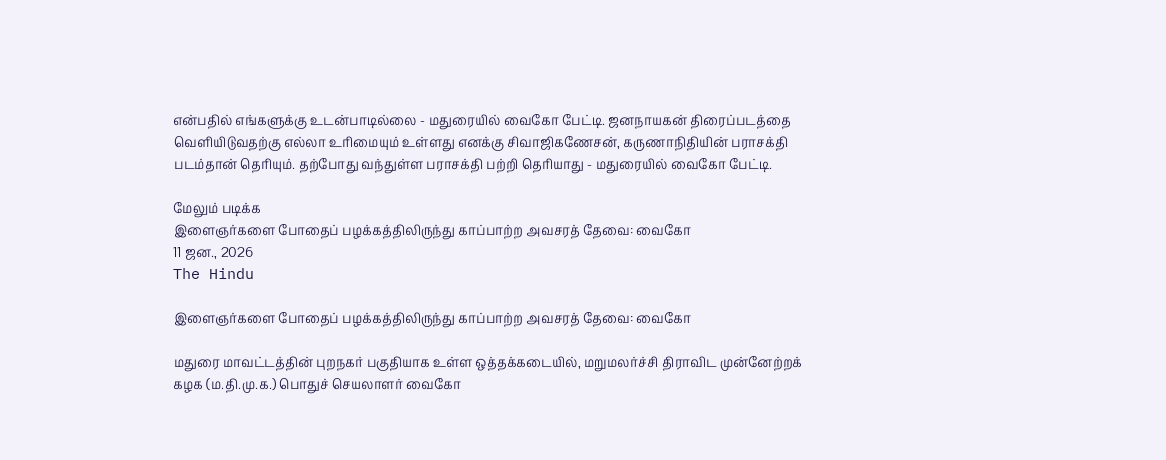என்பதில் எங்களுக்கு உடன்பாடில்லை - மதுரையில் வைகோ பேட்டி. ஜனநாயகன் திரைப்படத்தை வெளியிடுவதற்கு எல்லா உரிமையும் உள்ளது எனக்கு சிவாஜிகணேசன், கருணாநிதியின் பராசக்தி படம்தான் தெரியும். தற்போது வந்துள்ள பராசக்தி பற்றி தெரியாது - மதுரையில் வைகோ பேட்டி.

மேலும் படிக்க
இளைஞர்களை போதைப் பழக்கத்திலிருந்து காப்பாற்ற அவசரத் தேவை: வைகோ
11 ஜன., 2026
The Hindu

இளைஞர்களை போதைப் பழக்கத்திலிருந்து காப்பாற்ற அவசரத் தேவை: வைகோ

மதுரை மாவட்டத்தின் புறநகர் பகுதியாக உள்ள ஒத்தக்கடையில், மறுமலர்ச்சி திராவிட முன்னேற்றக் கழக (ம.தி.மு.க.) பொதுச் செயலாளர் வைகோ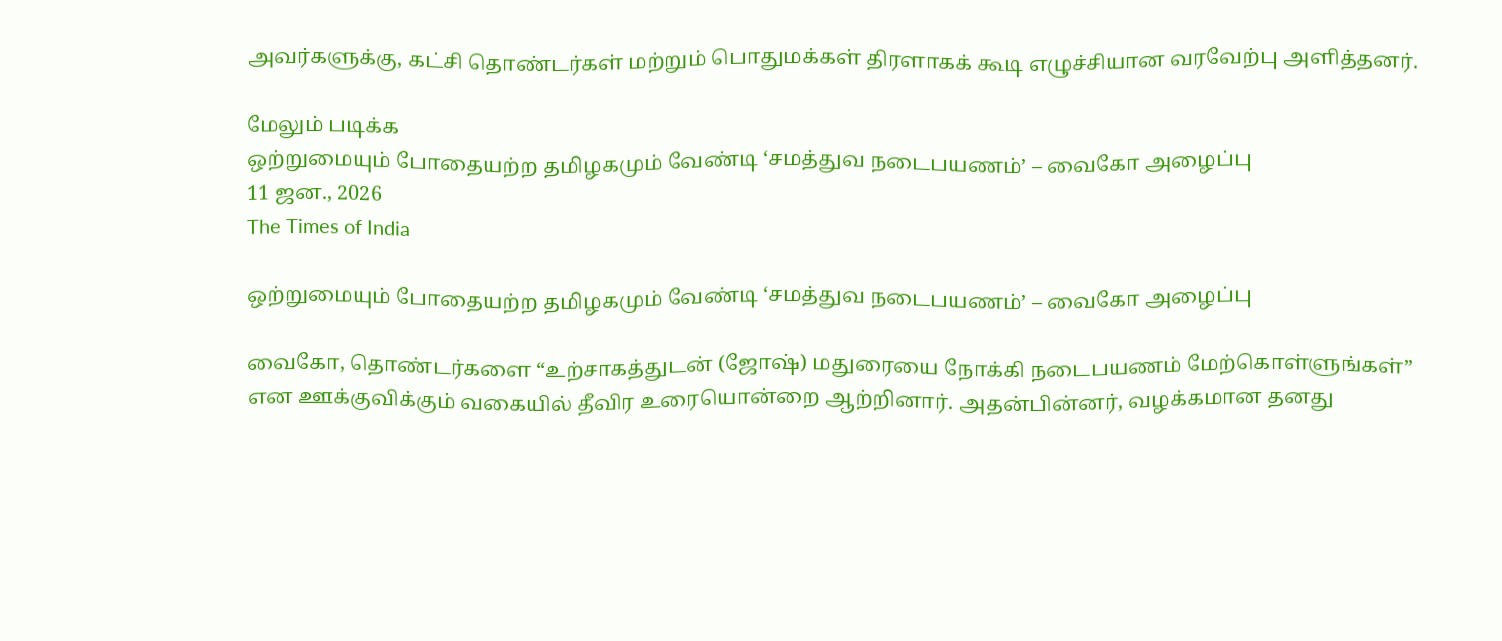அவர்களுக்கு, கட்சி தொண்டர்கள் மற்றும் பொதுமக்கள் திரளாகக் கூடி எழுச்சியான வரவேற்பு அளித்தனர்.

மேலும் படிக்க
ஒற்றுமையும் போதையற்ற தமிழகமும் வேண்டி ‘சமத்துவ நடைபயணம்’ – வைகோ அழைப்பு
11 ஜன., 2026
The Times of India

ஒற்றுமையும் போதையற்ற தமிழகமும் வேண்டி ‘சமத்துவ நடைபயணம்’ – வைகோ அழைப்பு

வைகோ, தொண்டர்களை “உற்சாகத்துடன் (ஜோஷ்) மதுரையை நோக்கி நடைபயணம் மேற்கொள்ளுங்கள்” என ஊக்குவிக்கும் வகையில் தீவிர உரையொன்றை ஆற்றினார். அதன்பின்னர், வழக்கமான தனது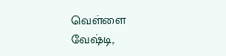வெள்ளை வேஷ்டி,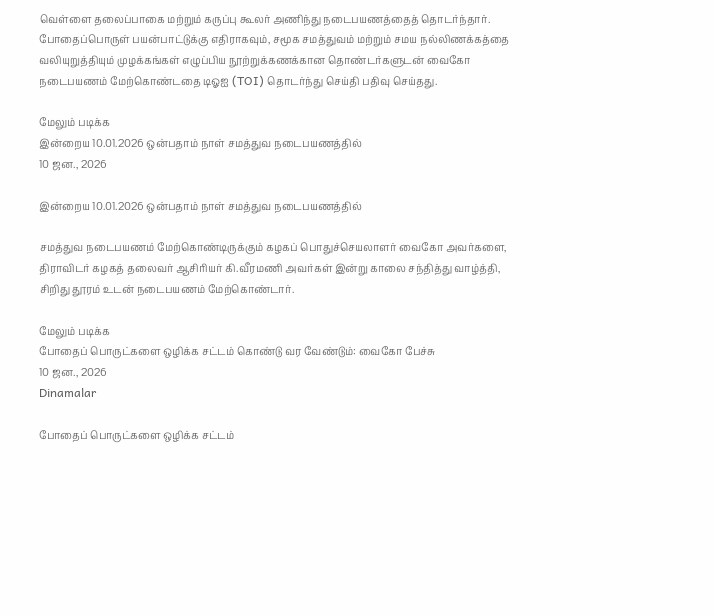வெள்ளை தலைப்பாகை மற்றும் கருப்பு கூலர் அணிந்து நடைபயணத்தைத் தொடர்ந்தார். போதைப்பொருள் பயன்பாட்டுக்கு எதிராகவும், சமூக சமத்துவம் மற்றும் சமய நல்லிணக்கத்தை வலியுறுத்தியும் முழக்கங்கள் எழுப்பிய நூற்றுக்கணக்கான தொண்டர்களுடன் வைகோ நடைபயணம் மேற்கொண்டதை டிஓஐ (TOI) தொடர்ந்து செய்தி பதிவு செய்தது.

மேலும் படிக்க
இன்றைய 10.01.2026 ஒன்பதாம் நாள் சமத்துவ நடைபயணத்தில்
10 ஜன., 2026

இன்றைய 10.01.2026 ஒன்பதாம் நாள் சமத்துவ நடைபயணத்தில்

சமத்துவ நடைபயணம் மேற்கொண்டிருக்கும் கழகப் பொதுச்செயலாளர் வைகோ அவர்களை, திராவிடர் கழகத் தலைவர் ஆசிரியர் கி.வீரமணி அவர்கள் இன்று காலை சந்தித்து வாழ்த்தி, சிறிது தூரம் உடன் நடைபயணம் மேற்கொண்டார்.

மேலும் படிக்க
போதைப் பொருட்களை ஒழிக்க சட்டம் கொண்டு வர வேண்டும்: வைகோ பேச்சு
10 ஜன., 2026
Dinamalar

போதைப் பொருட்களை ஒழிக்க சட்டம்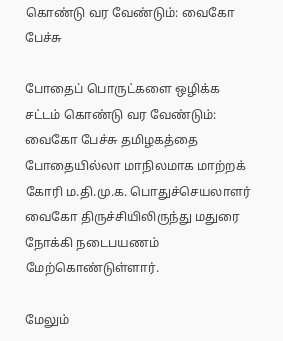கொண்டு வர வேண்டும்: வைகோ பேச்சு

போதைப் பொருட்களை ஒழிக்க சட்டம் கொண்டு வர வேண்டும்: வைகோ பேச்சு தமிழகத்தை போதையில்லா மாநிலமாக மாற்றக் கோரி ம.தி.மு.க. பொதுச்செயலாளர் வைகோ திருச்சியிலிருந்து மதுரை நோக்கி நடைபயணம் மேற்கொண்டுள்ளார்.

மேலும்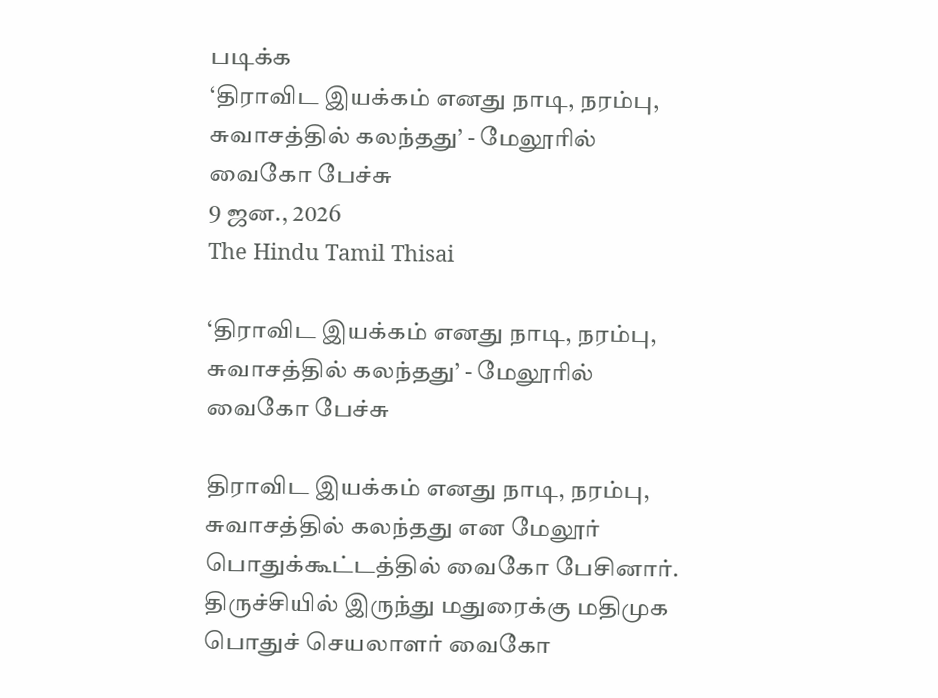படிக்க
‘திராவிட இயக்கம் எனது நாடி, நரம்பு, சுவாசத்தில் கலந்தது’ - மேலூரில் வைகோ பேச்சு
9 ஜன., 2026
The Hindu Tamil Thisai

‘திராவிட இயக்கம் எனது நாடி, நரம்பு, சுவாசத்தில் கலந்தது’ - மேலூரில் வைகோ பேச்சு

திராவிட இயக்கம் எனது நாடி, நரம்பு, சுவாசத்தில் கலந்தது என மேலூர் பொதுக்கூட்டத்தில் வைகோ பேசினார். திருச்சியில் இருந்து மதுரைக்கு மதிமுக பொதுச் செயலாளர் வைகோ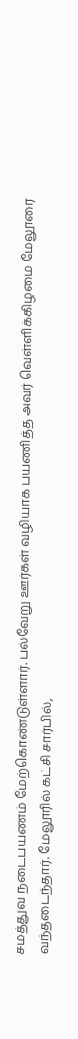சமத்துவ நடைபயணம் மேற்கொண்டுள்ளார். பல்வேறு ஊர்கள் வழியாக பயணித்த அவர் வெள்ளிக்கிழமை மேலூரை வந்தடைந்தார். மேலூரில் கட்சி சார்பில்,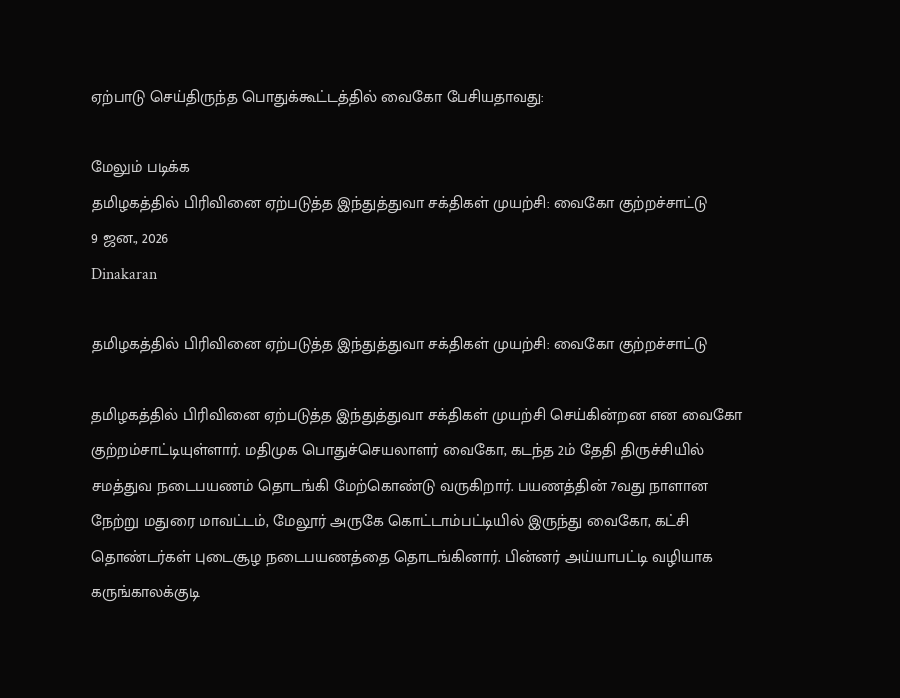ஏற்பாடு செய்திருந்த பொதுக்கூட்டத்தில் வைகோ பேசியதாவது:

மேலும் படிக்க
தமிழகத்தில் பிரிவினை ஏற்படுத்த இந்துத்துவா சக்திகள் முயற்சி: வைகோ குற்றச்சாட்டு
9 ஜன., 2026
Dinakaran

தமிழகத்தில் பிரிவினை ஏற்படுத்த இந்துத்துவா சக்திகள் முயற்சி: வைகோ குற்றச்சாட்டு

தமிழகத்தில் பிரிவினை ஏற்படுத்த இந்துத்துவா சக்திகள் முயற்சி செய்கின்றன என வைகோ குற்றம்சாட்டியுள்ளார். மதிமுக பொதுச்செயலாளர் வைகோ, கடந்த 2ம் தேதி திருச்சியில் சமத்துவ நடைபயணம் தொடங்கி மேற்கொண்டு வருகிறார். பயணத்தின் 7வது நாளான நேற்று மதுரை மாவட்டம், மேலூர் அருகே கொட்டாம்பட்டியில் இருந்து வைகோ, கட்சி தொண்டர்கள் புடைசூழ நடைபயணத்தை தொடங்கினார். பின்னர் அய்யாபட்டி வழியாக கருங்காலக்குடி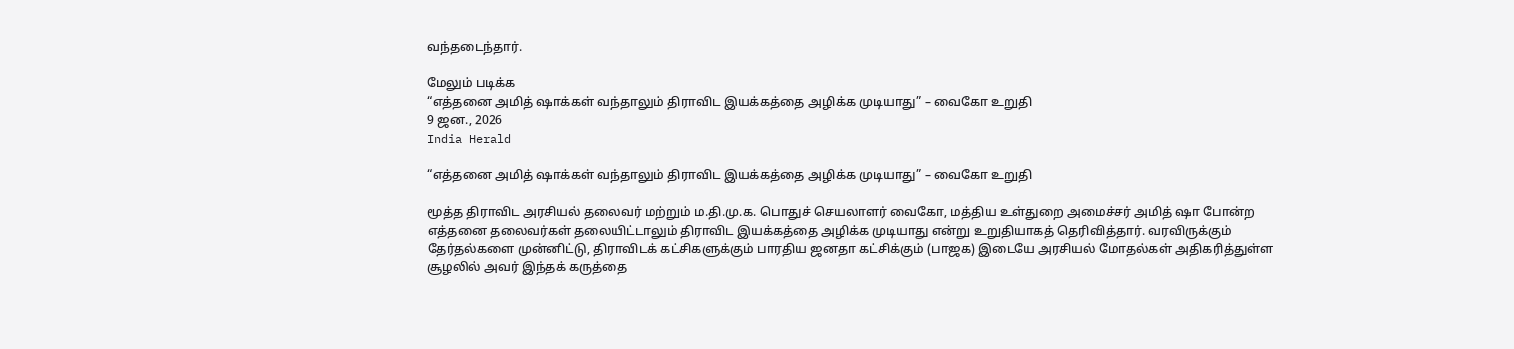வந்தடைந்தார்.

மேலும் படிக்க
“எத்தனை அமித் ஷாக்கள் வந்தாலும் திராவிட இயக்கத்தை அழிக்க முடியாது” – வைகோ உறுதி
9 ஜன., 2026
India Herald

“எத்தனை அமித் ஷாக்கள் வந்தாலும் திராவிட இயக்கத்தை அழிக்க முடியாது” – வைகோ உறுதி

மூத்த திராவிட அரசியல் தலைவர் மற்றும் ம.தி.மு.க. பொதுச் செயலாளர் வைகோ, மத்திய உள்துறை அமைச்சர் அமித் ஷா போன்ற எத்தனை தலைவர்கள் தலையிட்டாலும் திராவிட இயக்கத்தை அழிக்க முடியாது என்று உறுதியாகத் தெரிவித்தார். வரவிருக்கும் தேர்தல்களை முன்னிட்டு, திராவிடக் கட்சிகளுக்கும் பாரதிய ஜனதா கட்சிக்கும் (பாஜக) இடையே அரசியல் மோதல்கள் அதிகரித்துள்ள சூழலில் அவர் இந்தக் கருத்தை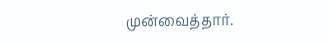முன்வைத்தார்.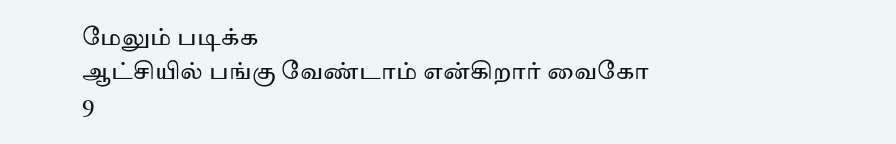மேலும் படிக்க
ஆட்சியில் பங்கு வேண்டாம் என்கிறார் வைகோ
9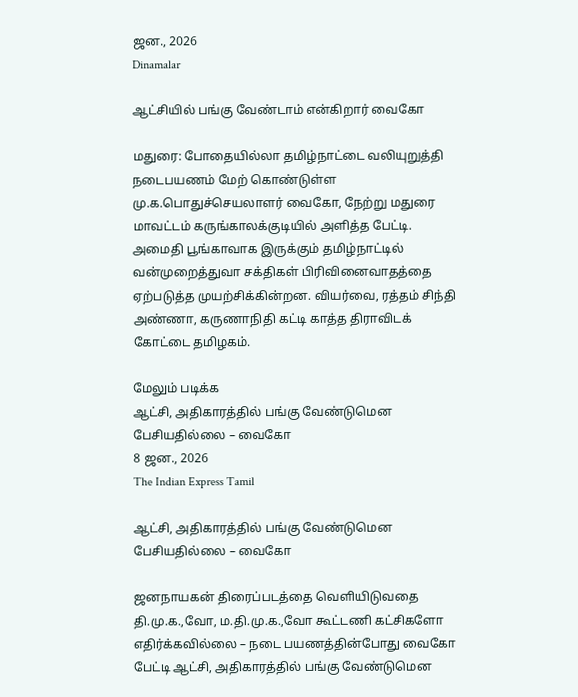ஜன., 2026
Dinamalar

ஆட்சியில் பங்கு வேண்டாம் என்கிறார் வைகோ

மதுரை: போதையில்லா தமிழ்நாட்டை வலியுறுத்தி நடைபயணம் மேற் கொண்டுள்ள மு.க.பொதுச்செயலாளர் வைகோ, நேற்று மதுரை மாவட்டம் கருங்காலக்குடியில் அளித்த பேட்டி. அமைதி பூங்காவாக இருக்கும் தமிழ்நாட்டில் வன்முறைத்துவா சக்திகள் பிரிவினைவாதத்தை ஏற்படுத்த முயற்சிக்கின்றன. வியர்வை, ரத்தம் சிந்தி அண்ணா, கருணாநிதி கட்டி காத்த திராவிடக் கோட்டை தமிழகம்.

மேலும் படிக்க
ஆட்சி, அதிகாரத்தில் பங்கு வேண்டுமென பேசியதில்லை – வைகோ
8 ஜன., 2026
The Indian Express Tamil

ஆட்சி, அதிகாரத்தில் பங்கு வேண்டுமென பேசியதில்லை – வைகோ

ஜனநாயகன் திரைப்படத்தை வெளியிடுவதை தி.மு.க.,வோ, ம.தி.மு.க.,வோ கூட்டணி கட்சிகளோ எதிர்க்கவில்லை – நடை பயணத்தின்போது வைகோ பேட்டி ஆட்சி, அதிகாரத்தில் பங்கு வேண்டுமென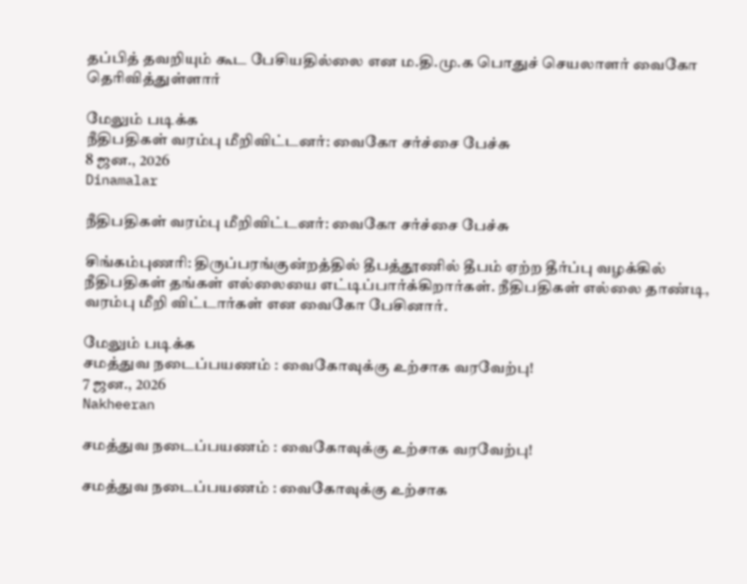தப்பித் தவறியும் கூட பேசியதில்லை என ம.தி.மு.க பொதுச் செயலாளர் வைகோ தெரிவித்துள்ளார்

மேலும் படிக்க
நீதிபதிகள் வரம்பு மீறிவிட்டனர்: வைகோ சர்ச்சை பேச்சு
8 ஜன., 2026
Dinamalar

நீதிபதிகள் வரம்பு மீறிவிட்டனர்: வைகோ சர்ச்சை பேச்சு

சிங்கம்புணரி: திருப்பரங்குன்றத்தில் தீபத்தூணில் தீபம் ஏற்ற தீர்ப்பு வழக்கில் நீதிபதிகள் தங்கள் எல்லையை எட்டிப்பார்க்கிறார்கள். நீதிபதிகள் எல்லை தாண்டி, வரம்பு மீறி விட்டார்கள் என வைகோ பேசினார்.

மேலும் படிக்க
சமத்துவ நடைப்பயணம் : வைகோவுக்கு உற்சாக வரவேற்பு!
7 ஜன., 2026
Nakheeran

சமத்துவ நடைப்பயணம் : வைகோவுக்கு உற்சாக வரவேற்பு!

சமத்துவ நடைப்பயணம் : வைகோவுக்கு உற்சாக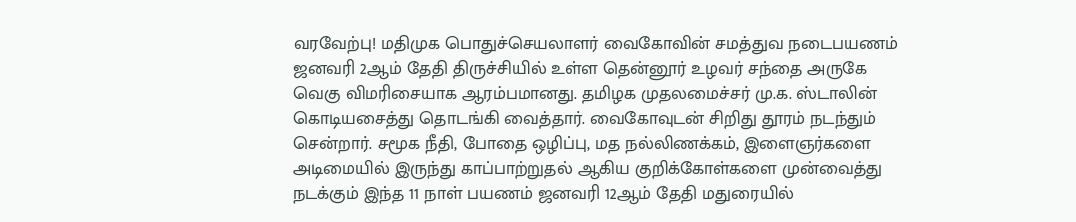வரவேற்பு! மதிமுக பொதுச்செயலாளர் வைகோவின் சமத்துவ நடைபயணம் ஜனவரி 2ஆம் தேதி திருச்சியில் உள்ள தென்னூர் உழவர் சந்தை அருகே வெகு விமரிசையாக ஆரம்பமானது. தமிழக முதலமைச்சர் மு.க. ஸ்டாலின் கொடியசைத்து தொடங்கி வைத்தார். வைகோவுடன் சிறிது தூரம் நடந்தும் சென்றார். சமூக நீதி, போதை ஒழிப்பு, மத நல்லிணக்கம், இளைஞர்களை அடிமையில் இருந்து காப்பாற்றுதல் ஆகிய குறிக்கோள்களை முன்வைத்து நடக்கும் இந்த 11 நாள் பயணம் ஜனவரி 12ஆம் தேதி மதுரையில்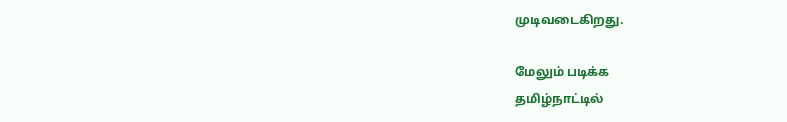முடிவடைகிறது.

மேலும் படிக்க
தமிழ்நாட்டில்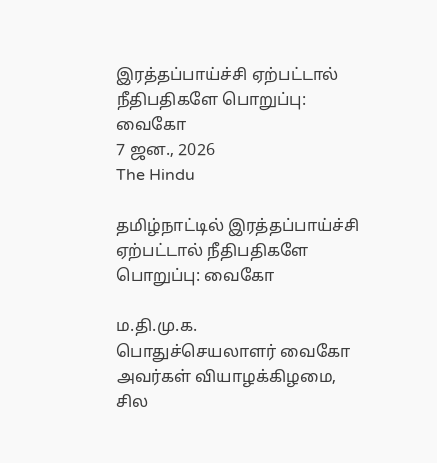இரத்தப்பாய்ச்சி ஏற்பட்டால் நீதிபதிகளே பொறுப்பு: வைகோ
7 ஜன., 2026
The Hindu

தமிழ்நாட்டில் இரத்தப்பாய்ச்சி ஏற்பட்டால் நீதிபதிகளே பொறுப்பு: வைகோ

ம.தி.மு.க. பொதுச்செயலாளர் வைகோ அவர்கள் வியாழக்கிழமை, சில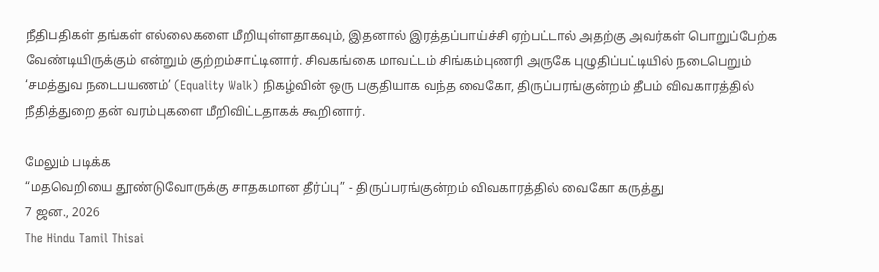நீதிபதிகள் தங்கள் எல்லைகளை மீறியுள்ளதாகவும், இதனால் இரத்தப்பாய்ச்சி ஏற்பட்டால் அதற்கு அவர்கள் பொறுப்பேற்க வேண்டியிருக்கும் என்றும் குற்றம்சாட்டினார். சிவகங்கை மாவட்டம் சிங்கம்புணரி அருகே புழுதிப்பட்டியில் நடைபெறும் ‘சமத்துவ நடைபயணம்’ (Equality Walk) நிகழ்வின் ஒரு பகுதியாக வந்த வைகோ, திருப்பரங்குன்றம் தீபம் விவகாரத்தில் நீதித்துறை தன் வரம்புகளை மீறிவிட்டதாகக் கூறினார்.

மேலும் படிக்க
“மதவெறியை தூண்டுவோருக்கு சாதகமான தீர்ப்பு” - திருப்பரங்குன்றம் விவகாரத்தில் வைகோ கருத்து
7 ஜன., 2026
The Hindu Tamil Thisai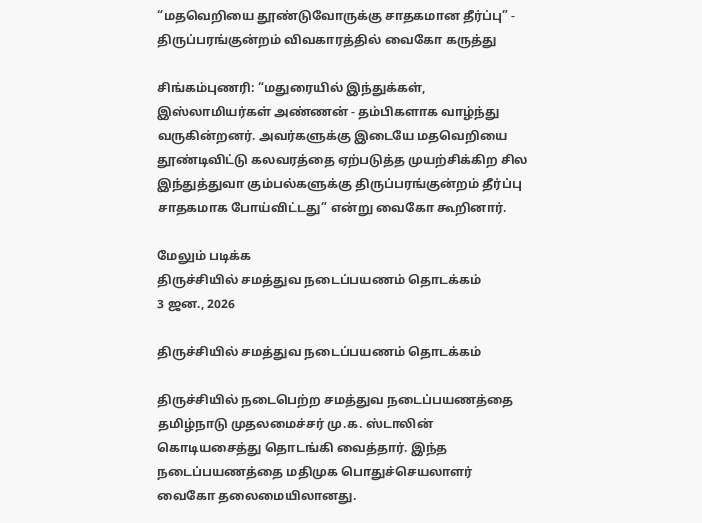“மதவெறியை தூண்டுவோருக்கு சாதகமான தீர்ப்பு” - திருப்பரங்குன்றம் விவகாரத்தில் வைகோ கருத்து

சிங்கம்புணரி: “மதுரையில் இந்துக்கள், இஸ்லாமியர்கள் அண்ணன் - தம்பிகளாக வாழ்ந்து வருகின்றனர். அவர்களுக்கு இடையே மதவெறியை தூண்டிவிட்டு கலவரத்தை ஏற்படுத்த முயற்சிக்கிற சில இந்துத்துவா கும்பல்களுக்கு திருப்பரங்குன்றம் தீர்ப்பு சாதகமாக போய்விட்டது” என்று வைகோ கூறினார்.

மேலும் படிக்க
திருச்சியில் சமத்துவ நடைப்பயணம் தொடக்கம்
3 ஜன., 2026

திருச்சியில் சமத்துவ நடைப்பயணம் தொடக்கம்

திருச்சியில் நடைபெற்ற சமத்துவ நடைப்பயணத்தை தமிழ்நாடு முதலமைச்சர் மு.க. ஸ்டாலின் கொடியசைத்து தொடங்கி வைத்தார். இந்த நடைப்பயணத்தை மதிமுக பொதுச்செயலாளர் வைகோ தலைமையிலானது.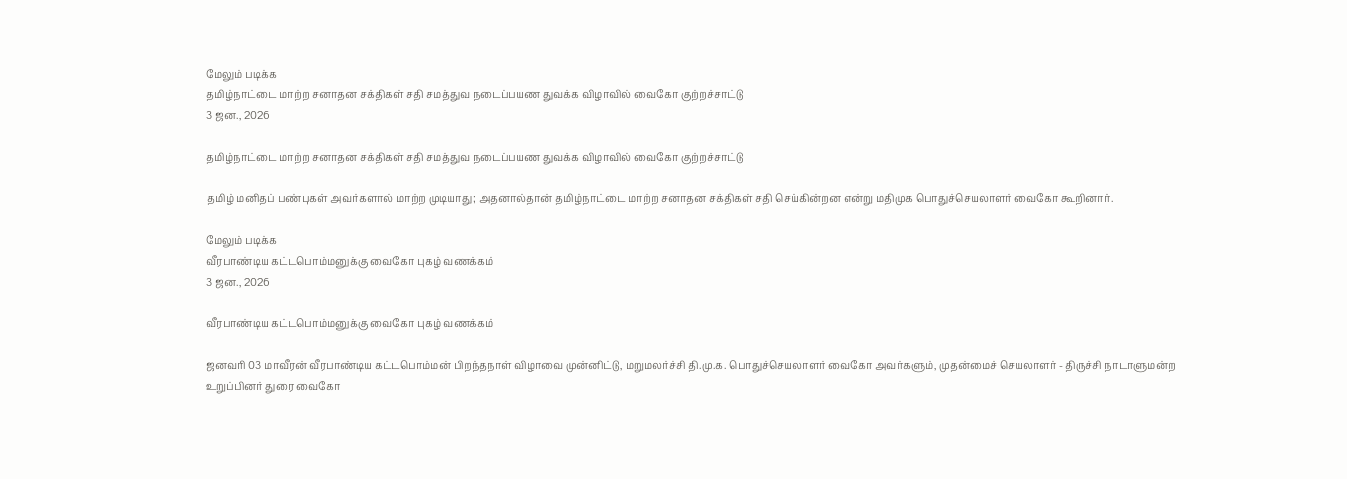மேலும் படிக்க
தமிழ்நாட்டை மாற்ற சனாதன சக்திகள் சதி சமத்துவ நடைப்பயண துவக்க விழாவில் வைகோ குற்றச்சாட்டு
3 ஜன., 2026

தமிழ்நாட்டை மாற்ற சனாதன சக்திகள் சதி சமத்துவ நடைப்பயண துவக்க விழாவில் வைகோ குற்றச்சாட்டு

தமிழ் மனிதப் பண்புகள் அவர்களால் மாற்ற முடியாது; அதனால்தான் தமிழ்நாட்டை மாற்ற சனாதன சக்திகள் சதி செய்கின்றன என்று மதிமுக பொதுச்செயலாளர் வைகோ கூறினார்.

மேலும் படிக்க
வீரபாண்டிய கட்டபொம்மனுக்கு வைகோ புகழ் வணக்கம்
3 ஜன., 2026

வீரபாண்டிய கட்டபொம்மனுக்கு வைகோ புகழ் வணக்கம்

ஜனவரி 03 மாவீரன் வீரபாண்டிய கட்டபொம்மன் பிறந்தநாள் விழாவை முன்னிட்டு, மறுமலர்ச்சி தி.மு.க. பொதுச்செயலாளர் வைகோ அவர்களும், முதன்மைச் செயலாளர் - திருச்சி நாடாளுமன்ற உறுப்பினர் துரை வைகோ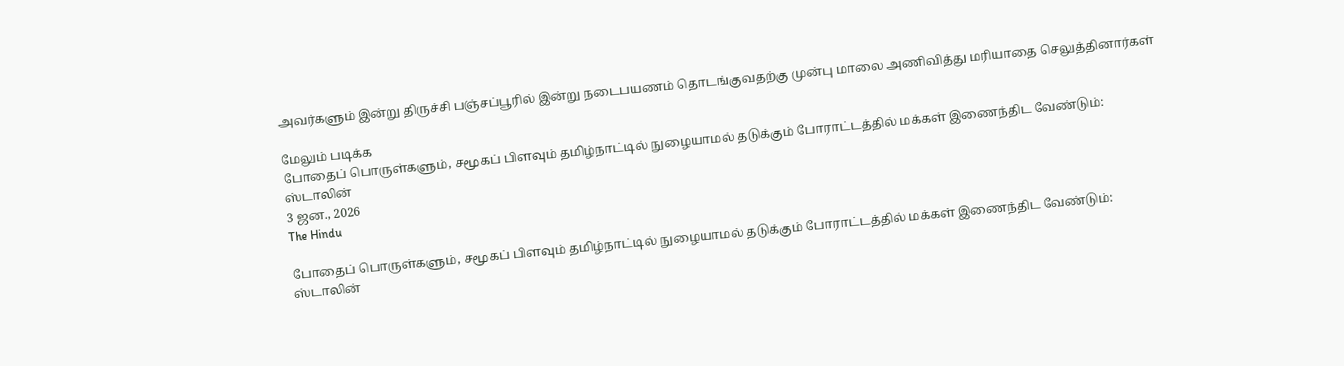அவர்களும் இன்று திருச்சி பஞ்சப்பூரில் இன்று நடைபயணம் தொடங்குவதற்கு முன்பு மாலை அணிவித்து மரியாதை செலுத்தினார்கள்

மேலும் படிக்க
போதைப் பொருள்களும், சமூகப் பிளவும் தமிழ்நாட்டில் நுழையாமல் தடுக்கும் போராட்டத்தில் மக்கள் இணைந்திட வேண்டும்: ஸ்டாலின்
3 ஜன., 2026
The Hindu

போதைப் பொருள்களும், சமூகப் பிளவும் தமிழ்நாட்டில் நுழையாமல் தடுக்கும் போராட்டத்தில் மக்கள் இணைந்திட வேண்டும்: ஸ்டாலின்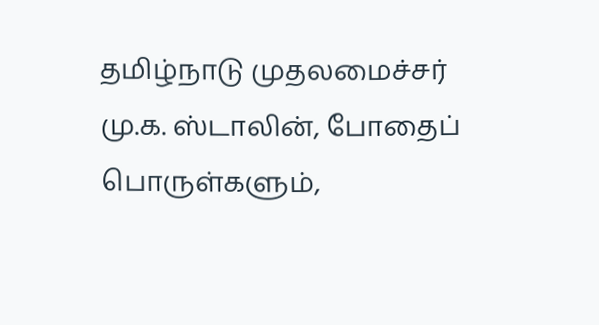தமிழ்நாடு முதலமைச்சர் மு.க. ஸ்டாலின், போதைப் பொருள்களும்,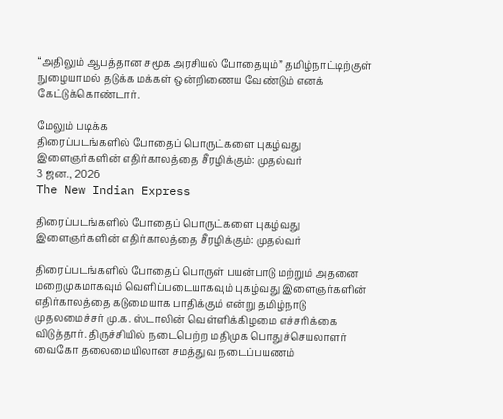“அதிலும் ஆபத்தான சமூக அரசியல் போதையும்” தமிழ்நாட்டிற்குள் நுழையாமல் தடுக்க மக்கள் ஒன்றிணைய வேண்டும் எனக் கேட்டுக்கொண்டார்.

மேலும் படிக்க
திரைப்படங்களில் போதைப் பொருட்களை புகழ்வது இளைஞர்களின் எதிர்காலத்தை சீரழிக்கும்: முதல்வர்
3 ஜன., 2026
The New Indian Express

திரைப்படங்களில் போதைப் பொருட்களை புகழ்வது இளைஞர்களின் எதிர்காலத்தை சீரழிக்கும்: முதல்வர்

திரைப்படங்களில் போதைப் பொருள் பயன்பாடு மற்றும் அதனை மறைமுகமாகவும் வெளிப்படையாகவும் புகழ்வது இளைஞர்களின் எதிர்காலத்தை கடுமையாக பாதிக்கும் என்று தமிழ்நாடு முதலமைச்சர் மு.க. ஸ்டாலின் வெள்ளிக்கிழமை எச்சரிக்கை விடுத்தார். திருச்சியில் நடைபெற்ற மதிமுக பொதுச்செயலாளர் வைகோ தலைமையிலான சமத்துவ நடைப்பயணம்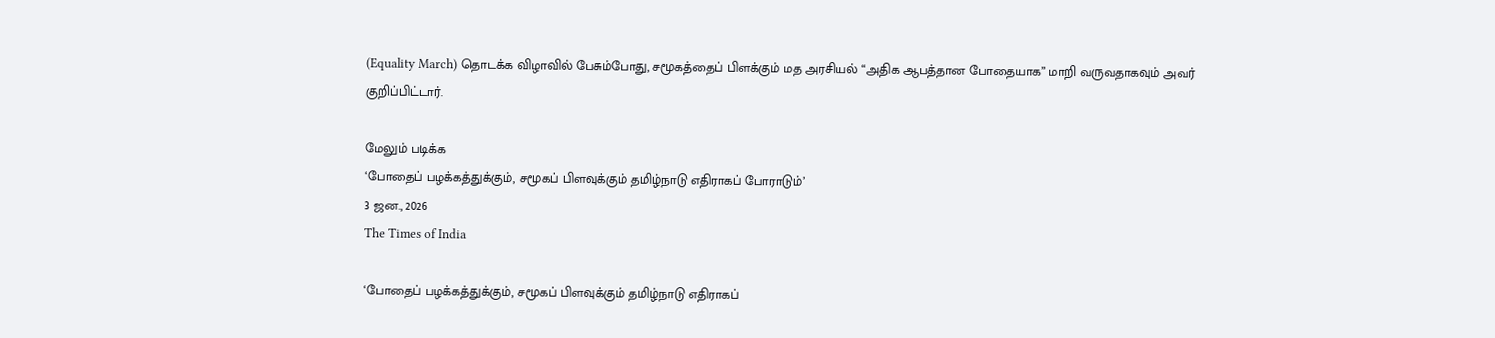(Equality March) தொடக்க விழாவில் பேசும்போது, சமூகத்தைப் பிளக்கும் மத அரசியல் “அதிக ஆபத்தான போதையாக” மாறி வருவதாகவும் அவர் குறிப்பிட்டார்.

மேலும் படிக்க
‘போதைப் பழக்கத்துக்கும், சமூகப் பிளவுக்கும் தமிழ்நாடு எதிராகப் போராடும்’
3 ஜன., 2026
The Times of India

‘போதைப் பழக்கத்துக்கும், சமூகப் பிளவுக்கும் தமிழ்நாடு எதிராகப்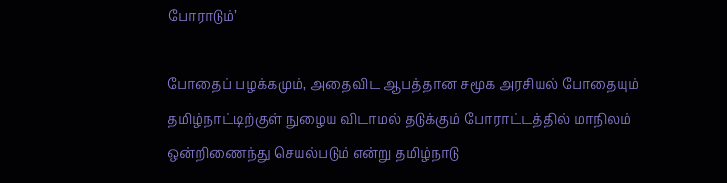போராடும்’

போதைப் பழக்கமும், அதைவிட ஆபத்தான சமூக அரசியல் போதையும் தமிழ்நாட்டிற்குள் நுழைய விடாமல் தடுக்கும் போராட்டத்தில் மாநிலம் ஒன்றிணைந்து செயல்படும் என்று தமிழ்நாடு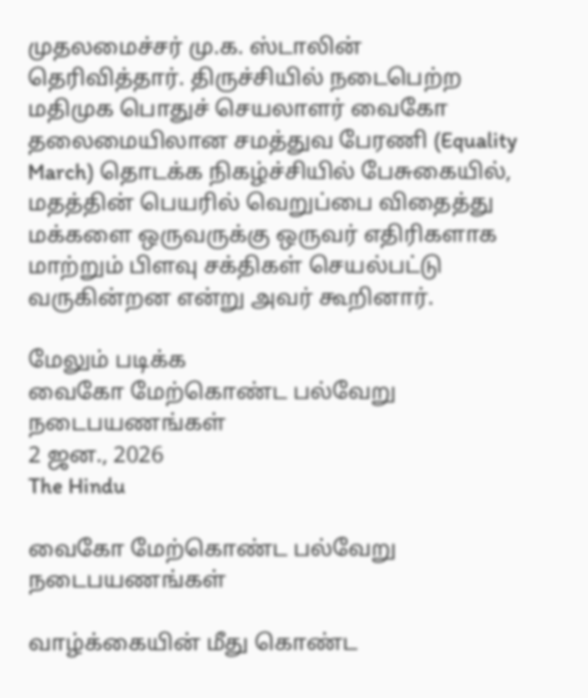முதலமைச்சர் மு.க. ஸ்டாலின் தெரிவித்தார். திருச்சியில் நடைபெற்ற மதிமுக பொதுச் செயலாளர் வைகோ தலைமையிலான சமத்துவ பேரணி (Equality March) தொடக்க நிகழ்ச்சியில் பேசுகையில், மதத்தின் பெயரில் வெறுப்பை விதைத்து மக்களை ஒருவருக்கு ஒருவர் எதிரிகளாக மாற்றும் பிளவு சக்திகள் செயல்பட்டு வருகின்றன என்று அவர் கூறினார்.

மேலும் படிக்க
வைகோ மேற்கொண்ட பல்வேறு நடைபயணங்கள்
2 ஜன., 2026
The Hindu

வைகோ மேற்கொண்ட பல்வேறு நடைபயணங்கள்

வாழ்க்கையின் மீது கொண்ட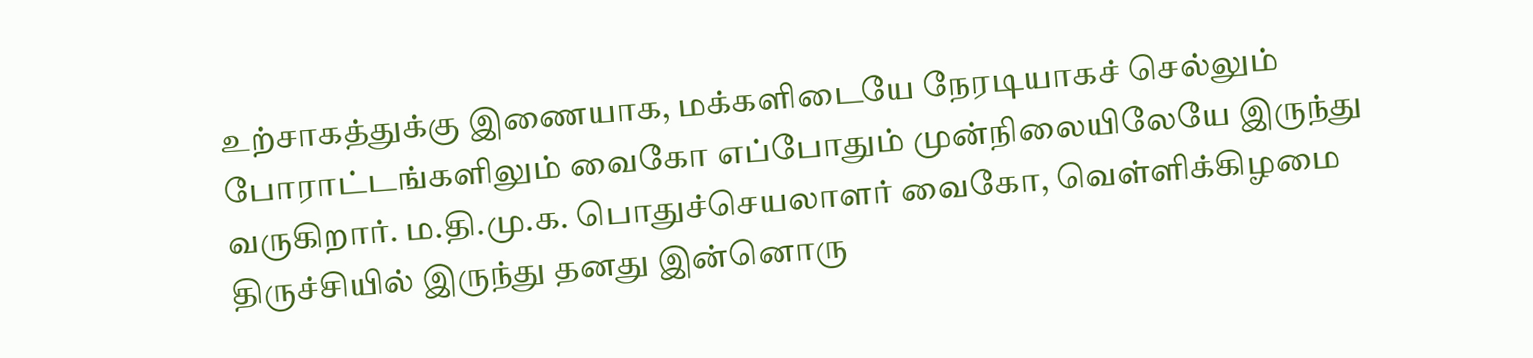உற்சாகத்துக்கு இணையாக, மக்களிடையே நேரடியாகச் செல்லும் போராட்டங்களிலும் வைகோ எப்போதும் முன்நிலையிலேயே இருந்து வருகிறார். ம.தி.மு.க. பொதுச்செயலாளர் வைகோ, வெள்ளிக்கிழமை திருச்சியில் இருந்து தனது இன்னொரு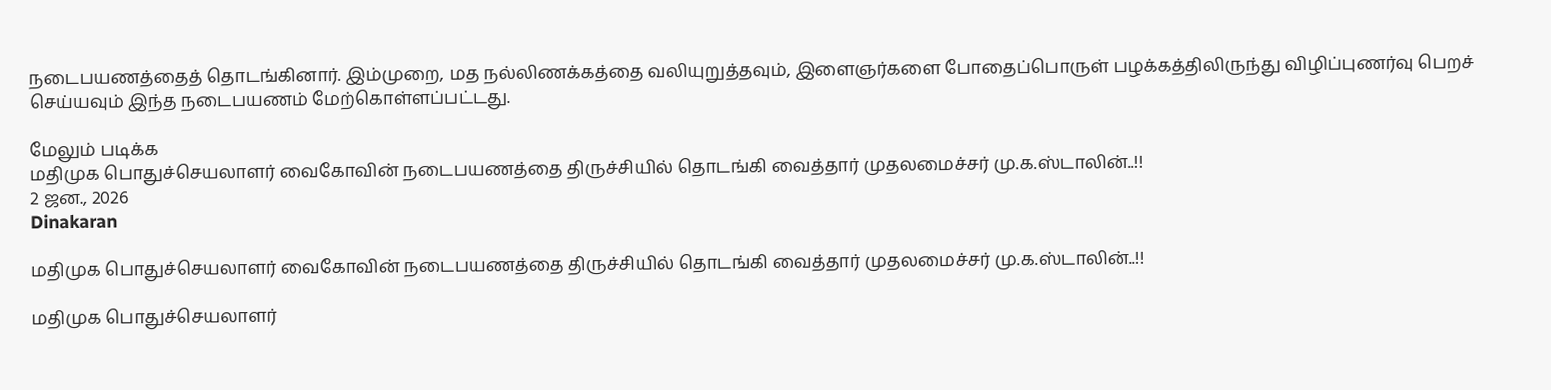நடைபயணத்தைத் தொடங்கினார். இம்முறை, மத நல்லிணக்கத்தை வலியுறுத்தவும், இளைஞர்களை போதைப்பொருள் பழக்கத்திலிருந்து விழிப்புணர்வு பெறச் செய்யவும் இந்த நடைபயணம் மேற்கொள்ளப்பட்டது.

மேலும் படிக்க
மதிமுக பொதுச்செயலாளர் வைகோவின் நடைபயணத்தை திருச்சியில் தொடங்கி வைத்தார் முதலமைச்சர் மு.க.ஸ்டாலின்..!!
2 ஜன., 2026
Dinakaran

மதிமுக பொதுச்செயலாளர் வைகோவின் நடைபயணத்தை திருச்சியில் தொடங்கி வைத்தார் முதலமைச்சர் மு.க.ஸ்டாலின்..!!

மதிமுக பொதுச்செயலாளர்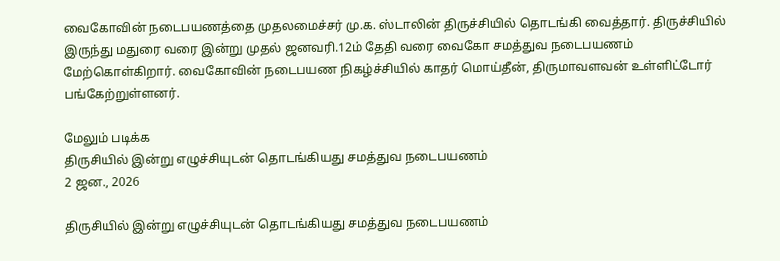வைகோவின் நடைபயணத்தை முதலமைச்சர் மு.க. ஸ்டாலின் திருச்சியில் தொடங்கி வைத்தார். திருச்சியில் இருந்து மதுரை வரை இன்று முதல் ஜனவரி.12ம் தேதி வரை வைகோ சமத்துவ நடைபயணம் மேற்கொள்கிறார். வைகோவின் நடைபயண நிகழ்ச்சியில் காதர் மொய்தீன், திருமாவளவன் உள்ளிட்டோர் பங்கேற்றுள்ளனர்.

மேலும் படிக்க
திருசியில் இன்று எழுச்சியுடன் தொடங்கியது சமத்துவ நடைபயணம்
2 ஜன., 2026

திருசியில் இன்று எழுச்சியுடன் தொடங்கியது சமத்துவ நடைபயணம்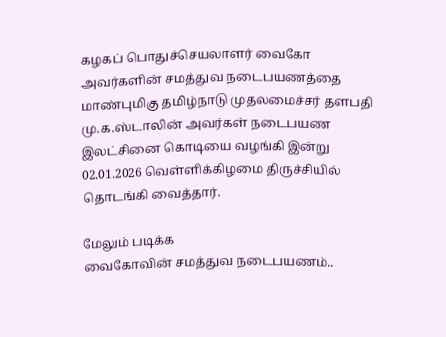கழகப் பொதுச்செயலாளர் வைகோ அவர்களின் சமத்துவ நடைபயணத்தை மாண்புமிகு தமிழ்நாடு முதலமைச்சர் தளபதி மு.க.ஸ்டாலின் அவர்கள் நடைபயண இலட்சினை கொடியை வழங்கி இன்று 02.01.2026 வெள்ளிக்கிழமை திருச்சியில் தொடங்கி வைத்தார்.

மேலும் படிக்க
வைகோவின் சமத்துவ நடைபயணம்..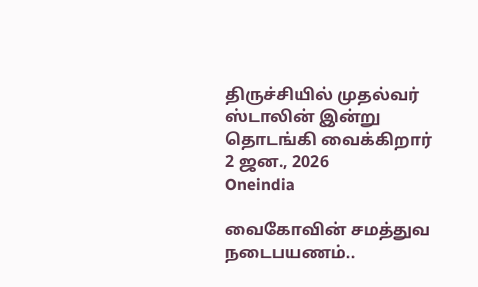திருச்சியில் முதல்வர் ஸ்டாலின் இன்று தொடங்கி வைக்கிறார்
2 ஜன., 2026
Oneindia

வைகோவின் சமத்துவ நடைபயணம்..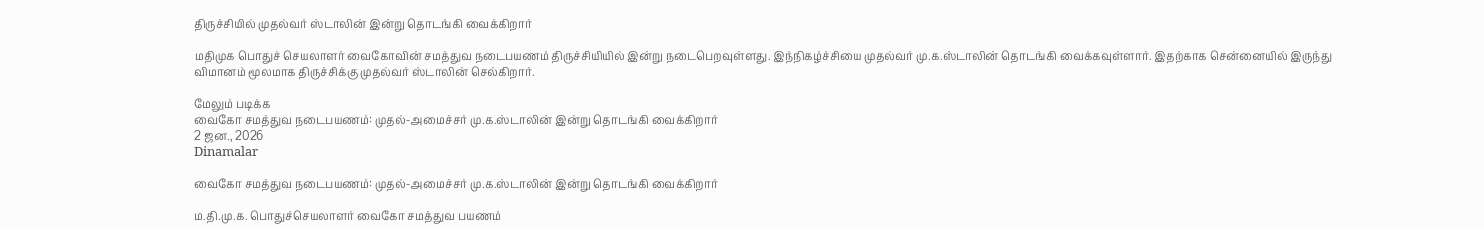திருச்சியில் முதல்வர் ஸ்டாலின் இன்று தொடங்கி வைக்கிறார்

மதிமுக பொதுச் செயலாளர் வைகோவின் சமத்துவ நடைபயணம் திருச்சியியில் இன்று நடைபெறவுள்ளது. இந்நிகழ்ச்சியை முதல்வர் மு.க.ஸ்டாலின் தொடங்கி வைக்கவுள்ளார். இதற்காக சென்னையில் இருந்து விமானம் மூலமாக திருச்சிக்கு முதல்வர் ஸ்டாலின் செல்கிறார்.

மேலும் படிக்க
வைகோ சமத்துவ நடைபயணம்: முதல்-அமைச்சர் மு.க.ஸ்டாலின் இன்று தொடங்கி வைக்கிறார்
2 ஜன., 2026
Dinamalar

வைகோ சமத்துவ நடைபயணம்: முதல்-அமைச்சர் மு.க.ஸ்டாலின் இன்று தொடங்கி வைக்கிறார்

ம.தி.மு.க. பொதுச்செயலாளர் வைகோ சமத்துவ பயணம்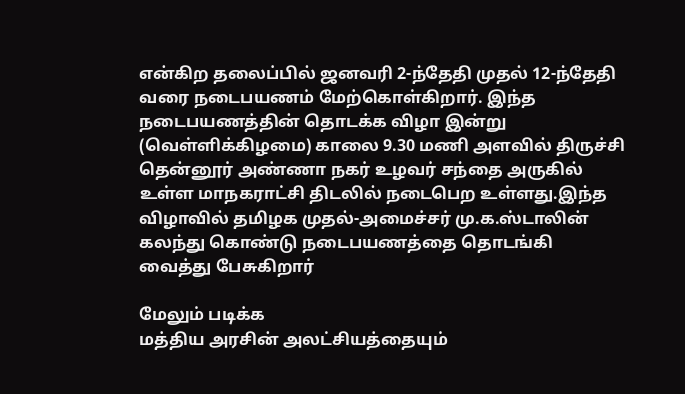என்கிற தலைப்பில் ஜனவரி 2-ந்தேதி முதல் 12-ந்தேதி வரை நடைபயணம் மேற்கொள்கிறார். இந்த நடைபயணத்தின் தொடக்க விழா இன்று (வெள்ளிக்கிழமை) காலை 9.30 மணி அளவில் திருச்சி தென்னூர் அண்ணா நகர் உழவர் சந்தை அருகில் உள்ள மாநகராட்சி திடலில் நடைபெற உள்ளது.இந்த விழாவில் தமிழக முதல்-அமைச்சர் மு.க.ஸ்டாலின் கலந்து கொண்டு நடைபயணத்தை தொடங்கி வைத்து பேசுகிறார்

மேலும் படிக்க
மத்திய அரசின் அலட்சியத்தையும்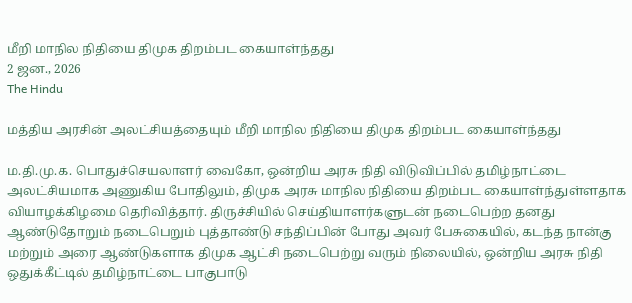மீறி மாநில நிதியை திமுக திறம்பட கையாள்ந்தது
2 ஜன., 2026
The Hindu

மத்திய அரசின் அலட்சியத்தையும் மீறி மாநில நிதியை திமுக திறம்பட கையாள்ந்தது

ம.தி.மு.க. பொதுச்செயலாளர் வைகோ, ஒன்றிய அரசு நிதி விடுவிப்பில் தமிழ்நாட்டை அலட்சியமாக அணுகிய போதிலும், திமுக அரசு மாநில நிதியை திறம்பட கையாள்ந்துள்ளதாக வியாழக்கிழமை தெரிவித்தார். திருச்சியில் செய்தியாளர்களுடன் நடைபெற்ற தனது ஆண்டுதோறும் நடைபெறும் புத்தாண்டு சந்திப்பின் போது அவர் பேசுகையில், கடந்த நான்கு மற்றும் அரை ஆண்டுகளாக திமுக ஆட்சி நடைபெற்று வரும் நிலையில், ஒன்றிய அரசு நிதி ஒதுக்கீட்டில் தமிழ்நாட்டை பாகுபாடு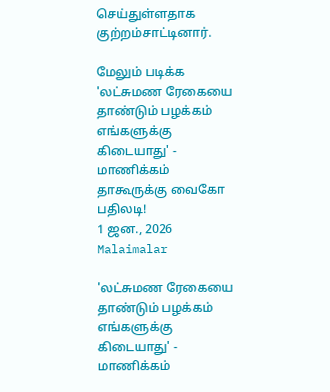செய்துள்ளதாக குற்றம்சாட்டினார்.

மேலும் படிக்க
'லட்சுமண ரேகையை தாண்டும் பழக்கம் எங்களுக்கு கிடையாது' - மாணிக்கம் தாகூருக்கு வைகோ பதிலடி!
1 ஜன., 2026
Malaimalar

'லட்சுமண ரேகையை தாண்டும் பழக்கம் எங்களுக்கு கிடையாது' - மாணிக்கம்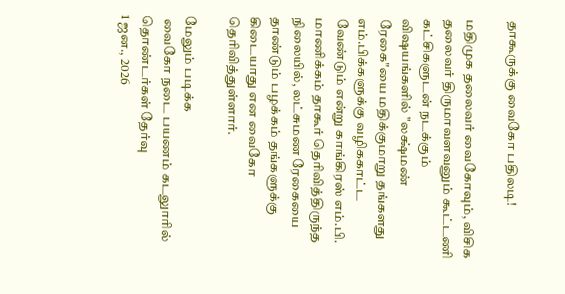தாகூருக்கு வைகோ பதிலடி!

மதிமுக தலைவர் வைகோவும், விசிக தலைவர் திருமாவளவனும் கூட்டணி கட்சிகளுடன் நடக்கும் விஷயங்களில் "லக்ஷ்மண் ரேகை"யை மதிக்குமாறு தங்களது எம்.பிக்களுக்கு வழிககாட்ட வேண்டும் என்று காங்கிரஸ் எம்.பி. மாணிக்கம் தாகூர் தெரிவித்திருந்த நிலையில், லட்சுமண ரேகையை தாண்டும் பழக்கம் தங்களுக்கு கிடையாது என வைகோ தெரிவித்துள்ளார்.

மேலும் படிக்க
 வைகோ நடை பயணம் கடலுாரில் தொண்டர்கள் தேர்வு
1 ஜன., 2026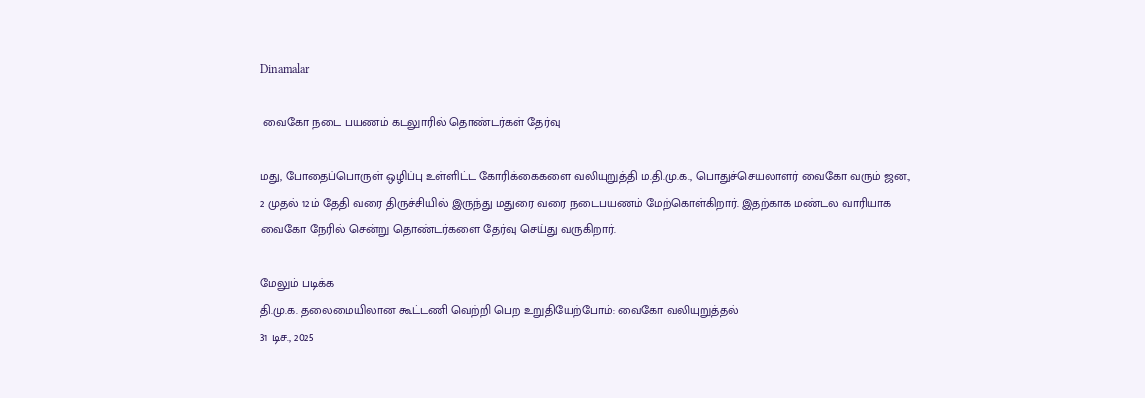Dinamalar

 வைகோ நடை பயணம் கடலுாரில் தொண்டர்கள் தேர்வு

மது, போதைப்பொருள் ஒழிப்பு உள்ளிட்ட கோரிக்கைகளை வலியுறுத்தி ம.தி.மு.க., பொதுச்செயலாளர் வைகோ வரும் ஜன., 2 முதல் 12ம் தேதி வரை திருச்சியில் இருந்து மதுரை வரை நடைபயணம் மேற்கொள்கிறார். இதற்காக மண்டல வாரியாக வைகோ நேரில் சென்று தொண்டர்களை தேர்வு செய்து வருகிறார்.

மேலும் படிக்க
தி.மு.க. தலைமையிலான கூட்டணி வெற்றி பெற உறுதியேற்போம்: வைகோ வலியுறுத்தல்
31 டிச., 2025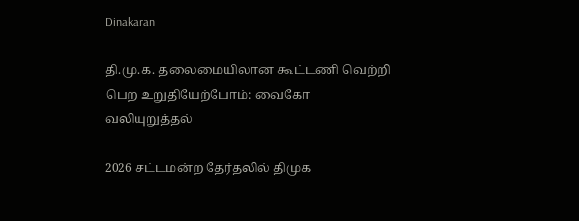Dinakaran

தி.மு.க. தலைமையிலான கூட்டணி வெற்றி பெற உறுதியேற்போம்: வைகோ வலியுறுத்தல்

2026 சட்டமன்ற தேர்தலில் திமுக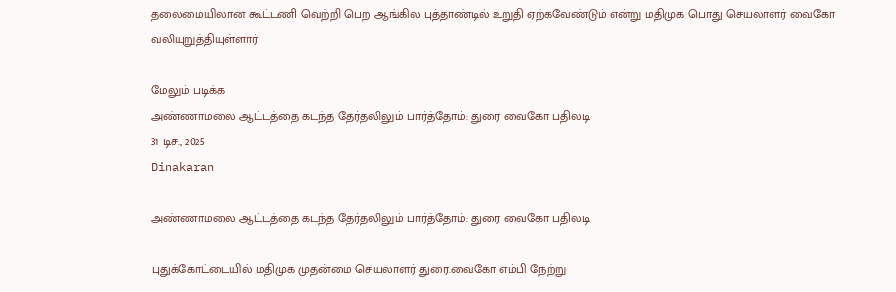தலைமையிலான கூட்டணி வெற்றி பெற ஆங்கில புத்தாண்டில் உறுதி ஏற்கவேண்டும் என்று மதிமுக பொது செயலாளர் வைகோ வலியுறுத்தியுள்ளார்

மேலும் படிக்க
அண்ணாமலை ஆட்டத்தை கடந்த தேர்தலிலும் பார்த்தோம்: துரை வைகோ பதிலடி
31 டிச., 2025
Dinakaran

அண்ணாமலை ஆட்டத்தை கடந்த தேர்தலிலும் பார்த்தோம்: துரை வைகோ பதிலடி

புதுக்கோட்டையில் மதிமுக முதன்மை செயலாளர் துரை.வைகோ எம்பி நேற்று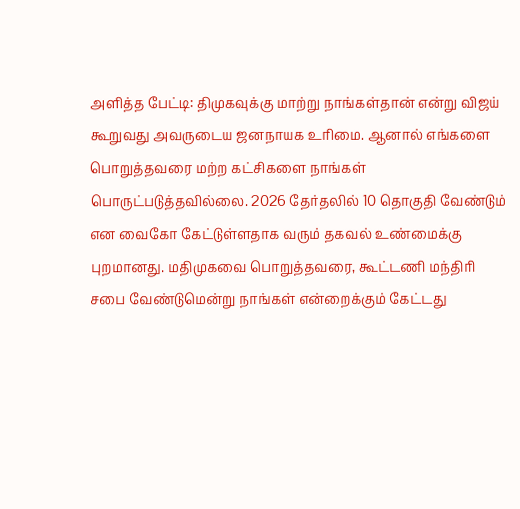அளித்த பேட்டி: திமுகவுக்கு மாற்று நாங்கள்தான் என்று விஜய் கூறுவது அவருடைய ஜனநாயக உரிமை. ஆனால் எங்களை பொறுத்தவரை மற்ற கட்சிகளை நாங்கள் பொருட்படுத்தவில்லை. 2026 தேர்தலில் 10 தொகுதி வேண்டும் என வைகோ கேட்டுள்ளதாக வரும் தகவல் உண்மைக்கு புறமானது. மதிமுகவை பொறுத்தவரை, கூட்டணி மந்திரி சபை வேண்டுமென்று நாங்கள் என்றைக்கும் கேட்டது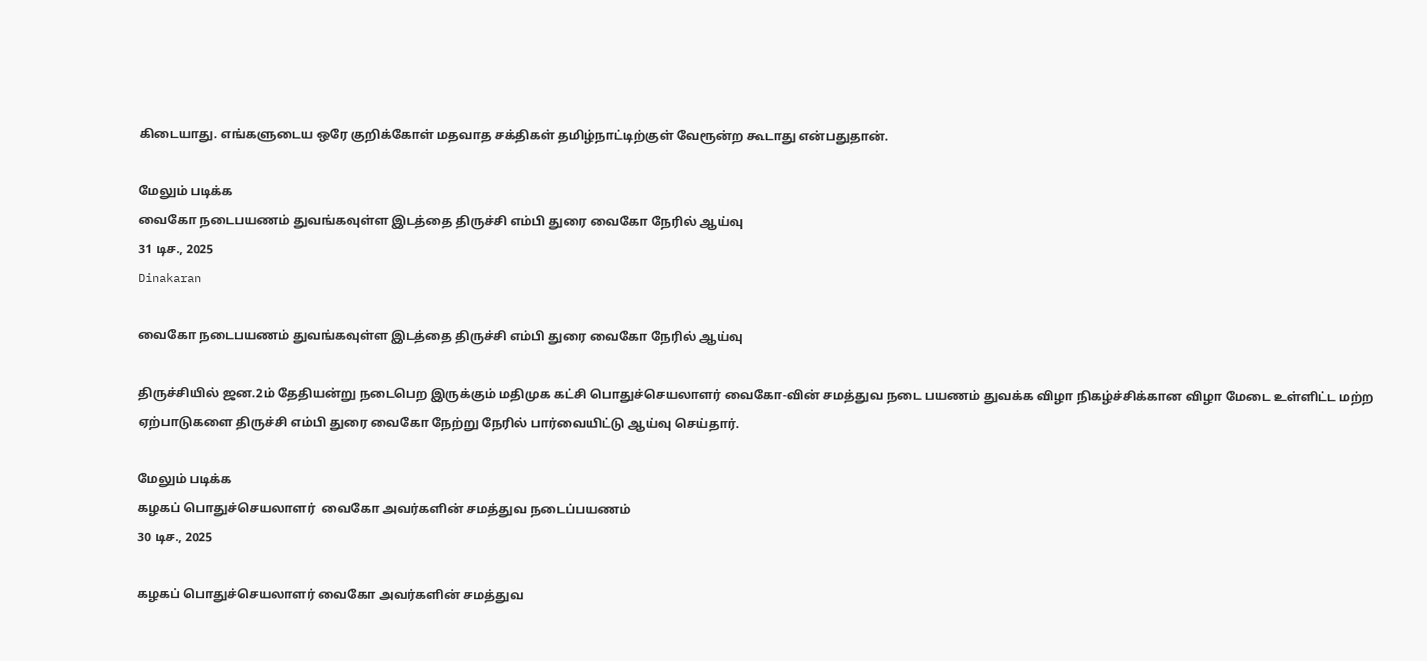கிடையாது. எங்களுடைய ஒரே குறிக்கோள் மதவாத சக்திகள் தமிழ்நாட்டிற்குள் வேரூன்ற கூடாது என்பதுதான்.

மேலும் படிக்க
வைகோ நடைபயணம் துவங்கவுள்ள இடத்தை திருச்சி எம்பி துரை வைகோ நேரில் ஆய்வு
31 டிச., 2025
Dinakaran

வைகோ நடைபயணம் துவங்கவுள்ள இடத்தை திருச்சி எம்பி துரை வைகோ நேரில் ஆய்வு

திருச்சியில் ஜன.2ம் தேதியன்று நடைபெற இருக்கும் மதிமுக கட்சி பொதுச்செயலாளர் வைகோ-வின் சமத்துவ நடை பயணம் துவக்க விழா நிகழ்ச்சிக்கான விழா மேடை உள்ளிட்ட மற்ற ஏற்பாடுகளை திருச்சி எம்பி துரை வைகோ நேற்று நேரில் பார்வையிட்டு ஆய்வு செய்தார்.

மேலும் படிக்க
கழகப் பொதுச்செயலாளர்  வைகோ அவர்களின் சமத்துவ நடைப்பயணம்
30 டிச., 2025

கழகப் பொதுச்செயலாளர் வைகோ அவர்களின் சமத்துவ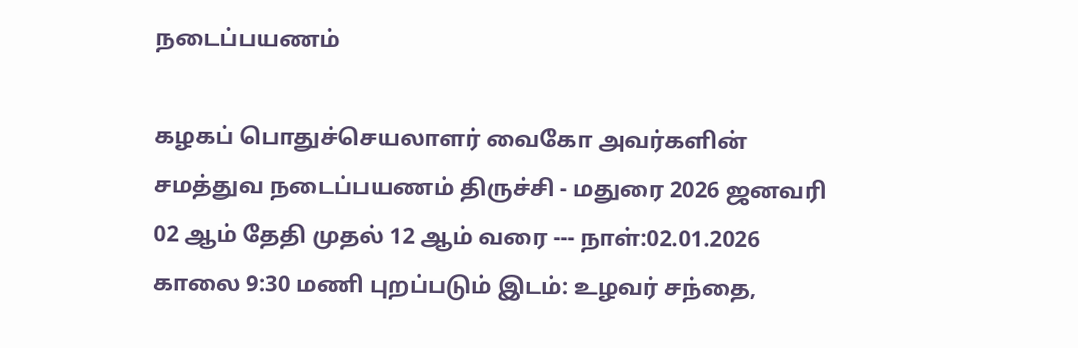நடைப்பயணம்

கழகப் பொதுச்செயலாளர் வைகோ அவர்களின் சமத்துவ நடைப்பயணம் திருச்சி - மதுரை 2026 ஜனவரி 02 ஆம் தேதி முதல் 12 ஆம் வரை --- நாள்:02.01.2026 காலை 9:30 மணி புறப்படும் இடம்: உழவர் சந்தை,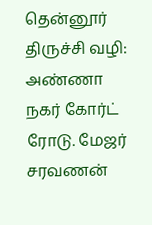தென்னூர் திருச்சி வழி: அண்ணா நகர் கோர்ட் ரோடு. மேஜர் சரவணன்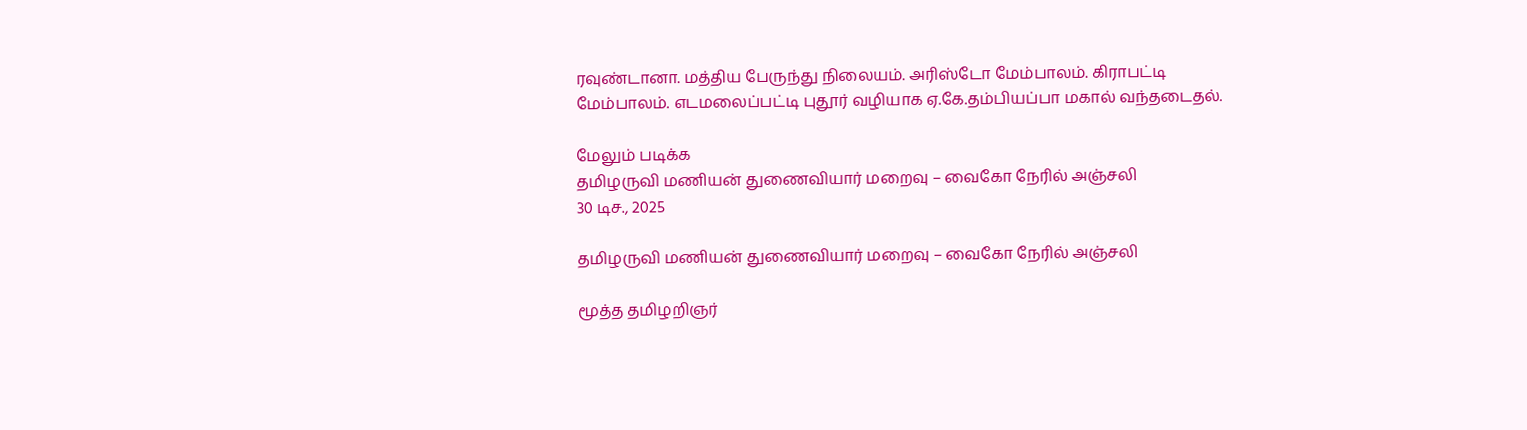ரவுண்டானா. மத்திய பேருந்து நிலையம். அரிஸ்டோ மேம்பாலம். கிராபட்டி மேம்பாலம். எடமலைப்பட்டி புதூர் வழியாக ஏ.கே.தம்பியப்பா மகால் வந்தடைதல்.

மேலும் படிக்க
தமிழருவி மணியன் துணைவியார் மறைவு – வைகோ நேரில் அஞ்சலி
30 டிச., 2025

தமிழருவி மணியன் துணைவியார் மறைவு – வைகோ நேரில் அஞ்சலி

மூத்த தமிழறிஞர்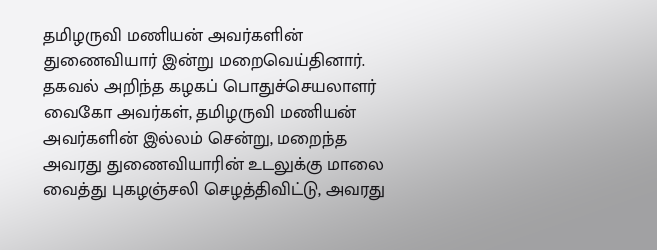தமிழருவி மணியன் அவர்களின் துணைவியார் இன்று மறைவெய்தினார். தகவல் அறிந்த கழகப் பொதுச்செயலாளர் வைகோ அவர்கள், தமிழருவி மணியன் அவர்களின் இல்லம் சென்று, மறைந்த அவரது துணைவியாரின் உடலுக்கு மாலை வைத்து புகழஞ்சலி செழத்திவிட்டு, அவரது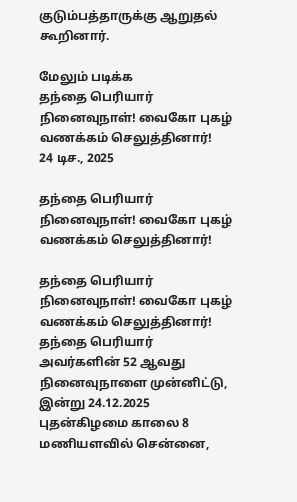குடும்பத்தாருக்கு ஆறுதல் கூறினார்.

மேலும் படிக்க
தந்தை பெரியார் நினைவுநாள்! வைகோ புகழ் வணக்கம் செலுத்தினார்!
24 டிச., 2025

தந்தை பெரியார் நினைவுநாள்! வைகோ புகழ் வணக்கம் செலுத்தினார்!

தந்தை பெரியார் நினைவுநாள்! வைகோ புகழ் வணக்கம் செலுத்தினார்! தந்தை பெரியார் அவர்களின் 52 ஆவது நினைவுநாளை முன்னிட்டு, இன்று 24.12.2025 புதன்கிழமை காலை 8 மணியளவில் சென்னை,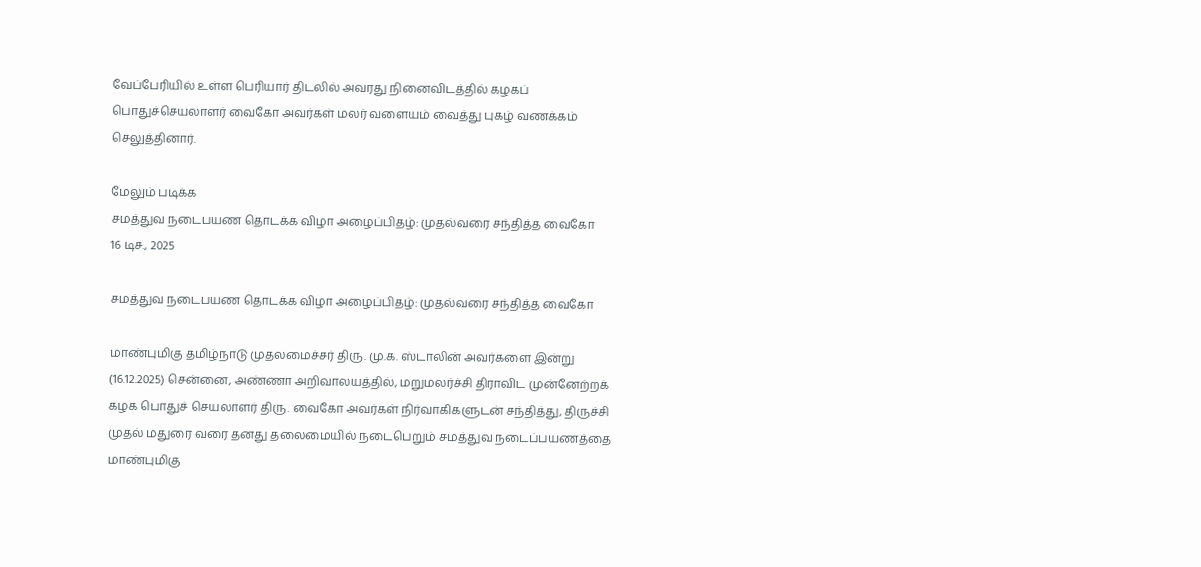வேப்பேரியில் உள்ள பெரியார் திடலில் அவரது நினைவிடத்தில் கழகப் பொதுச்செயலாளர் வைகோ அவர்கள் மலர் வளையம் வைத்து புகழ் வணக்கம் செலுத்தினார்.

மேலும் படிக்க
சமத்துவ நடைபயண தொடக்க விழா அழைப்பிதழ்: முதல்வரை சந்தித்த வைகோ
16 டிச., 2025

சமத்துவ நடைபயண தொடக்க விழா அழைப்பிதழ்: முதல்வரை சந்தித்த வைகோ

மாண்புமிகு தமிழ்நாடு முதலமைச்சர் திரு. மு.க. ஸ்டாலின் அவர்களை இன்று (16.12.2025) சென்னை, அண்ணா அறிவாலயத்தில், மறுமலர்ச்சி திராவிட முன்னேற்றக் கழக பொதுச் செயலாளர் திரு. வைகோ அவர்கள் நிர்வாகிகளுடன் சந்தித்து, திருச்சி முதல் மதுரை வரை தனது தலைமையில் நடைபெறும் சமத்துவ நடைப்பயணத்தை மாண்புமிகு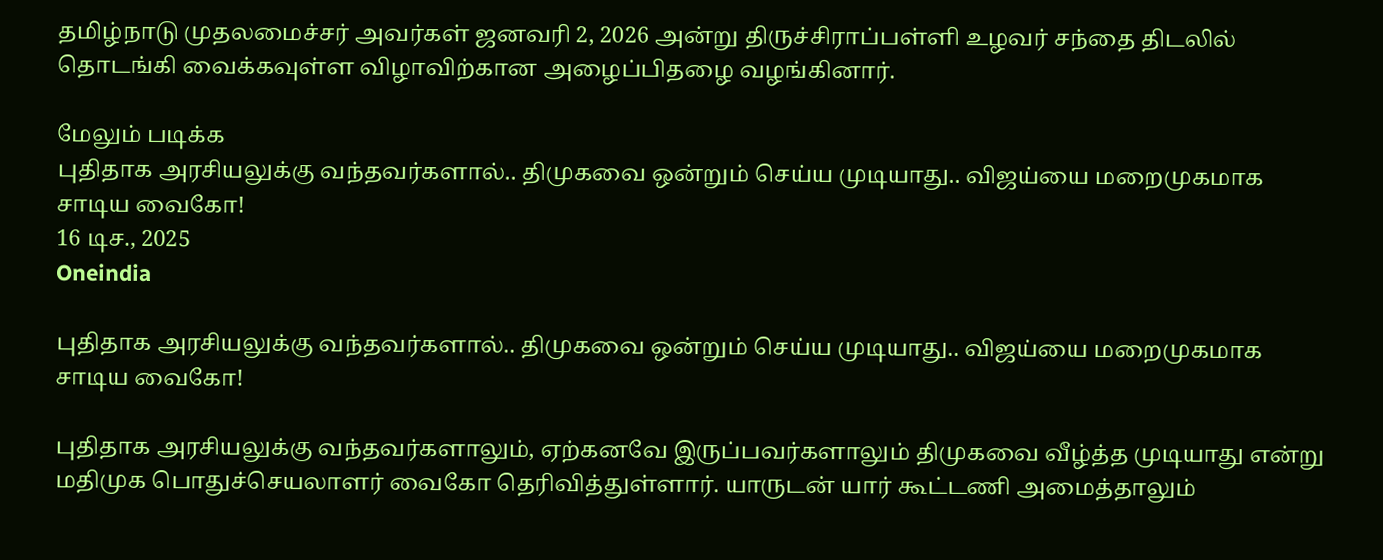தமிழ்நாடு முதலமைச்சர் அவர்கள் ஜனவரி 2, 2026 அன்று திருச்சிராப்பள்ளி உழவர் சந்தை திடலில் தொடங்கி வைக்கவுள்ள விழாவிற்கான அழைப்பிதழை வழங்கினார்.

மேலும் படிக்க
புதிதாக அரசியலுக்கு வந்தவர்களால்.. திமுகவை ஒன்றும் செய்ய முடியாது.. விஜய்யை மறைமுகமாக சாடிய வைகோ!
16 டிச., 2025
Oneindia

புதிதாக அரசியலுக்கு வந்தவர்களால்.. திமுகவை ஒன்றும் செய்ய முடியாது.. விஜய்யை மறைமுகமாக சாடிய வைகோ!

புதிதாக அரசியலுக்கு வந்தவர்களாலும், ஏற்கனவே இருப்பவர்களாலும் திமுகவை வீழ்த்த முடியாது என்று மதிமுக பொதுச்செயலாளர் வைகோ தெரிவித்துள்ளார். யாருடன் யார் கூட்டணி அமைத்தாலும்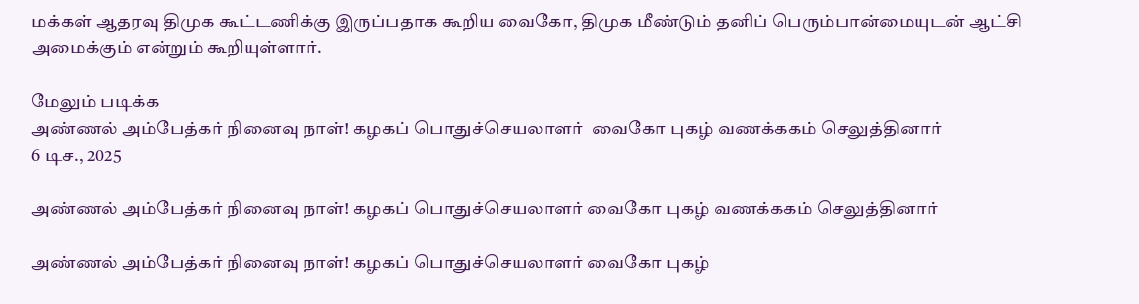மக்கள் ஆதரவு திமுக கூட்டணிக்கு இருப்பதாக கூறிய வைகோ, திமுக மீண்டும் தனிப் பெரும்பான்மையுடன் ஆட்சி அமைக்கும் என்றும் கூறியுள்ளார்.

மேலும் படிக்க
அண்ணல் அம்பேத்கர் நினைவு நாள்! கழகப் பொதுச்செயலாளர்  வைகோ புகழ் வணக்ககம் செலுத்தினார்
6 டிச., 2025

அண்ணல் அம்பேத்கர் நினைவு நாள்! கழகப் பொதுச்செயலாளர் வைகோ புகழ் வணக்ககம் செலுத்தினார்

அண்ணல் அம்பேத்கர் நினைவு நாள்! கழகப் பொதுச்செயலாளர் வைகோ புகழ்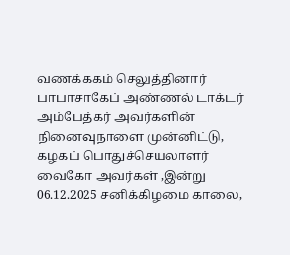வணக்ககம் செலுத்தினார் பாபாசாகேப் அண்ணல் டாக்டர் அம்பேத்கர் அவர்களின் நினைவுநாளை முன்னிட்டு, கழகப் பொதுச்செயலாளர் வைகோ அவர்கள் ,இன்று 06.12.2025 சனிக்கிழமை காலை,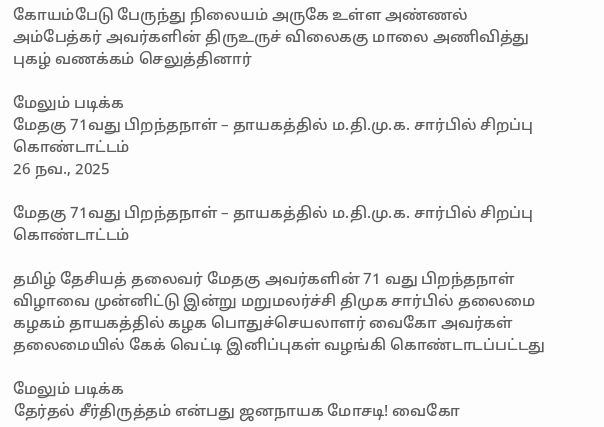கோயம்பேடு பேருந்து நிலையம் அருகே உள்ள அண்ணல் அம்பேத்கர் அவர்களின் திருஉருச் விலைககு மாலை அணிவித்து புகழ் வணக்கம் செலுத்தினார்

மேலும் படிக்க
மேதகு 71வது பிறந்தநாள் – தாயகத்தில் ம.தி.மு.க. சார்பில் சிறப்பு கொண்டாட்டம்
26 நவ., 2025

மேதகு 71வது பிறந்தநாள் – தாயகத்தில் ம.தி.மு.க. சார்பில் சிறப்பு கொண்டாட்டம்

தமிழ் தேசியத் தலைவர் மேதகு அவர்களின் 71 வது பிறந்தநாள் விழாவை முன்னிட்டு இன்று மறுமலர்ச்சி திமுக சார்பில் தலைமை கழகம் தாயகத்தில் கழக பொதுச்செயலாளர் வைகோ அவர்கள் தலைமையில் கேக் வெட்டி இனிப்புகள் வழங்கி கொண்டாடப்பட்டது

மேலும் படிக்க
தேர்தல் சீர்திருத்தம் என்பது ஜனநாயக மோசடி! வைகோ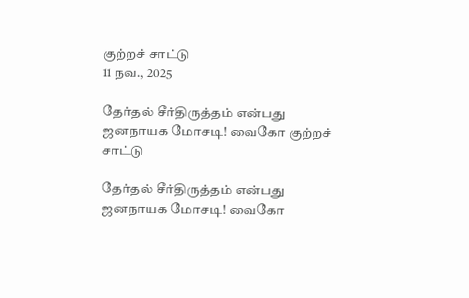குற்றச் சாட்டு
11 நவ., 2025

தேர்தல் சீர்திருத்தம் என்பது ஜனநாயக மோசடி! வைகோ குற்றச் சாட்டு

தேர்தல் சீர்திருத்தம் என்பது ஜனநாயக மோசடி! வைகோ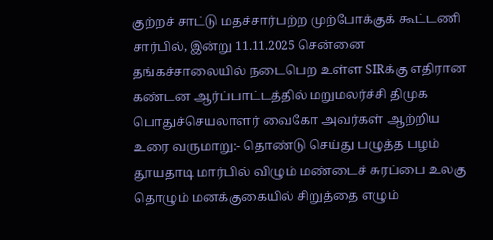குற்றச் சாட்டு மதச்சார்பற்ற முற்போக்குக் கூட்டணி சார்பில், இன்று 11.11.2025 சென்னை தங்கச்சாலையில் நடைபெற உள்ள SIRக்கு எதிரான கண்டன ஆர்ப்பாட்டத்தில் மறுமலர்ச்சி திமுக பொதுச்செயலாளர் வைகோ அவர்கள் ஆற்றிய உரை வருமாறு:- தொண்டு செய்து பழுத்த பழம் தூயதாடி மார்பில் விழும் மண்டைச் சுரப்பை உலகு தொழும் மனக்குகையில் சிறுத்தை எழும்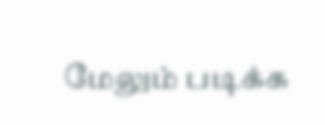மேலும் படிக்க